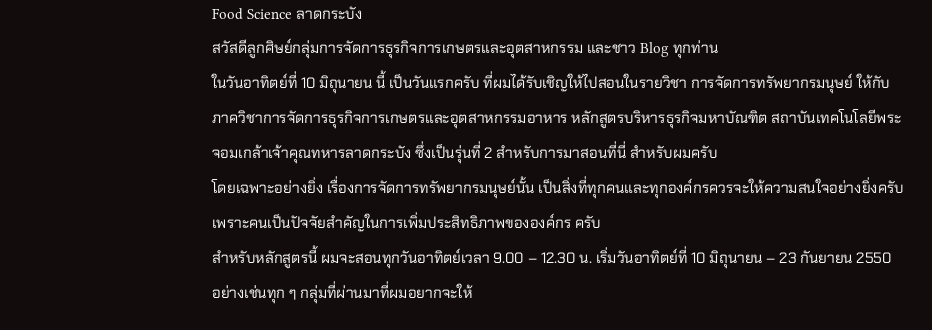Food Science ลาดกระบัง
สวัสดีลูกศิษย์กลุ่มการจัดการธุรกิจการเกษตรและอุตสาหกรรม และชาว Blog ทุกท่าน
ในวันอาทิตย์ที่ 10 มิถุนายน นี้ เป็นวันแรกครับ ที่ผมได้รับเชิญให้ไปสอนในรายวิชา การจัดการทรัพยากรมนุษย์ ให้กับภาควิชาการจัดการธุรกิจการเกษตรและอุตสาหกรรมอาหาร หลักสูตรบริหารธุรกิจมหาบัณฑิต สถาบันเทคโนโลยีพระจอมเกล้าเจ้าคุณทหารลาดกระบัง ซึ่งเป็นรุ่นที่ 2 สำหรับการมาสอนที่นี่ สำหรับผมครับ
โดยเฉพาะอย่างยิ่ง เรื่องการจัดการทรัพยากรมนุษย์นั้น เป็นสิ่งที่ทุกคนและทุกองค์กรควรจะให้ความสนใจอย่างยิ่งครับ เพราะคนเป็นปัจจัยสำคัญในการเพิ่มประสิทธิภาพขององค์กร ครับ
สำหรับหลักสูตรนี้ ผมจะสอนทุกวันอาทิตย์เวลา 9.00 – 12.30 น. เริ่มวันอาทิตย์ที่ 10 มิถุนายน – 23 กันยายน 2550
อย่างเช่นทุก ๆ กลุ่มที่ผ่านมาที่ผมอยากจะให้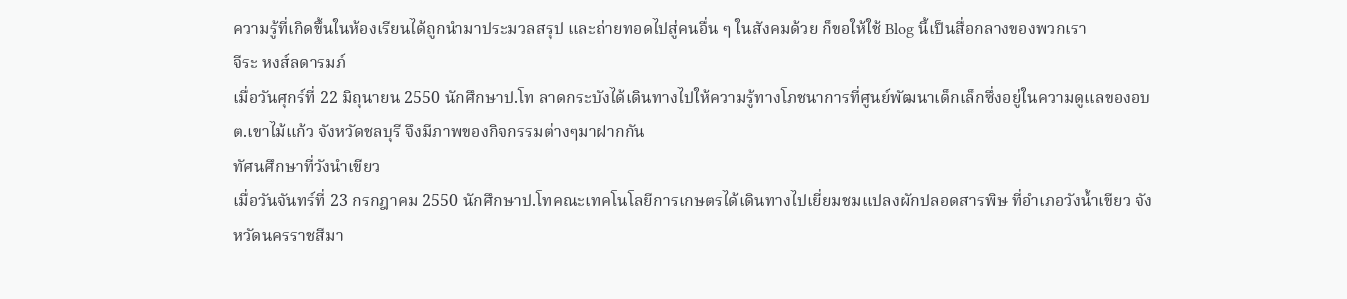ความรู้ที่เกิดขึ้นในห้องเรียนได้ถูกนำมาประมวลสรุป และถ่ายทอดไปสู่คนอื่น ๆ ในสังคมด้วย ก็ขอให้ใช้ Blog นี้เป็นสื่อกลางของพวกเรา
จีระ หงส์ลดารมภ์
เมื่อวันศุกร์ที่ 22 มิถุนายน 2550 นักศึกษาป.โท ลาดกระบังได้เดินทางไปให้ความรู้ทางโภชนาการที่ศูนย์พัฒนาเด็กเล็กซึ่งอยู่ในความดูแลของอบต.เขาไม้แก้ว จังหวัดชลบุรี จึงมีภาพของกิจกรรมต่างๆมาฝากกัน
ทัศนศึกษาที่วังนำเขียว
เมื่อวันจันทร์ที่ 23 กรกฎาคม 2550 นักศึกษาป.โทคณะเทคโนโลยีการเกษตรได้เดินทางไปเยี่ยมชมแปลงผักปลอดสารพิษ ที่อำเภอวังน้ำเขียว จังหวัดนครราชสีมา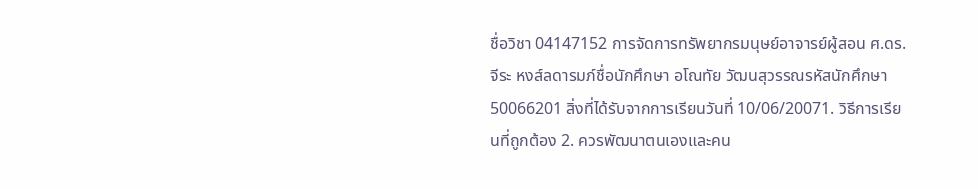ชื่อวิชา 04147152 การจัดการทรัพยากรมนุษย์อาจารย์ผู้สอน ศ.ดร.จีระ หงส์ลดารมภ์ชื่อนักศึกษา อโณทัย วัฒนสุวรรณรหัสนักศึกษา 50066201 สิ่งที่ได้รับจากการเรียนวันที่ 10/06/20071. วิธีการเรียนที่ถูกต้อง 2. ควรพัฒนาตนเองและคน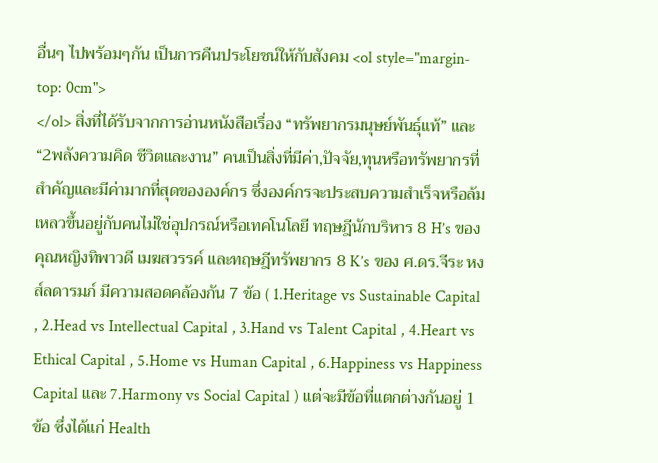อื่นๆ ไปพร้อมๆกัน เป็นการคืนประโยชน์ให้กับสังคม <ol style="margin-top: 0cm">
</ol> สิ่งที่ได้รับจากการอ่านหนังสือเรื่อง “ทรัพยากรมนุษย์พันธุ์แท้” และ “2พลังความคิด ชีวิตและงาน” คนเป็นสิ่งที่มีค่า,ปัจจัย,ทุนหรือทรัพยากรที่สำคัญและมีค่ามากที่สุดขององค์กร ซึ่งองค์กรจะประสบความสำเร็จหรือล้มเหลวขึ้นอยู่กับคนไม่ใช่อุปกรณ์หรือเทคโนโลยี ทฤษฎีนักบริหาร 8 H’s ของคุณหญิงทิพาวดี เมฆสวรรค์ และทฤษฎีทรัพยากร 8 K’s ของ ศ.ดร.จีระ หงส์ลดารมภ์ มีความสอดคล้องกัน 7 ข้อ ( 1.Heritage vs Sustainable Capital , 2.Head vs Intellectual Capital , 3.Hand vs Talent Capital , 4.Heart vs Ethical Capital , 5.Home vs Human Capital , 6.Happiness vs Happiness Capital และ 7.Harmony vs Social Capital ) แต่จะมีข้อที่แตกต่างกันอยู่ 1 ข้อ ซึ่งได้แก่ Health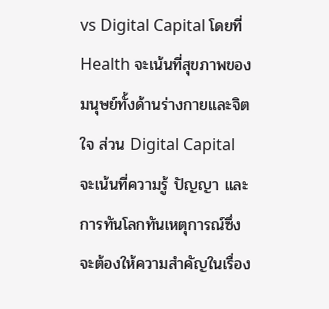vs Digital Capital โดยที่ Health จะเน้นที่สุขภาพของมนุษย์ทั้งด้านร่างกายและจิตใจ ส่วน Digital Capital จะเน้นที่ความรู้ ปัญญา และการทันโลกทันเหตุการณ์ซึ่งจะต้องให้ความสำคัญในเรื่อง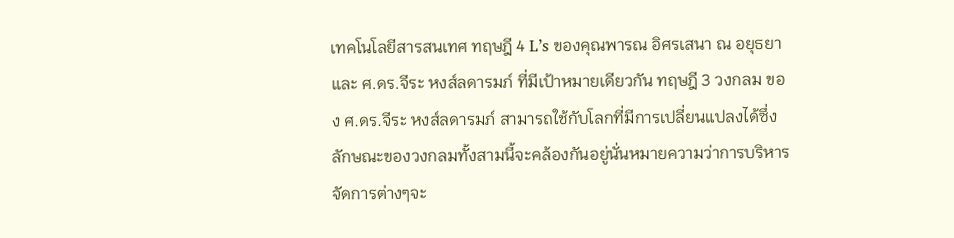เทคโนโลยีสารสนเทศ ทฤษฎี 4 L’s ของคุณพารณ อิศรเสนา ณ อยุธยา และ ศ.ดร.จีระ หงส์ลดารมภ์ ที่มีเป้าหมายเดียวกัน ทฤษฎี 3 วงกลม ของ ศ.ดร.จีระ หงส์ลดารมภ์ สามารถใช้กับโลกที่มีการเปลี่ยนแปลงได้ซึ่งลักษณะของวงกลมทั้งสามนี้จะคล้องกันอยู่นั่นหมายความว่าการบริหารจัดการต่างๆจะ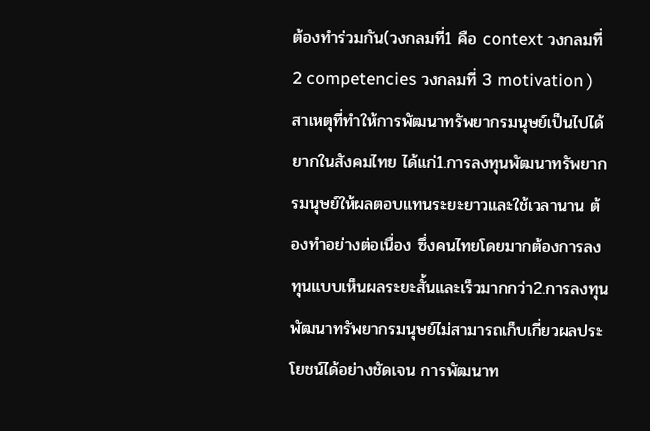ต้องทำร่วมกัน(วงกลมที่1 คือ context วงกลมที่ 2 competencies วงกลมที่ 3 motivation ) สาเหตุที่ทำให้การพัฒนาทรัพยากรมนุษย์เป็นไปได้ยากในสังคมไทย ได้แก่1.การลงทุนพัฒนาทรัพยากรมนุษย์ให้ผลตอบแทนระยะยาวและใช้เวลานาน ต้องทำอย่างต่อเนื่อง ซึ่งคนไทยโดยมากต้องการลงทุนแบบเห็นผลระยะสั้นและเร็วมากกว่า2.การลงทุนพัฒนาทรัพยากรมนุษย์ไม่สามารถเก็บเกี่ยวผลประโยชน์ได้อย่างชัดเจน การพัฒนาท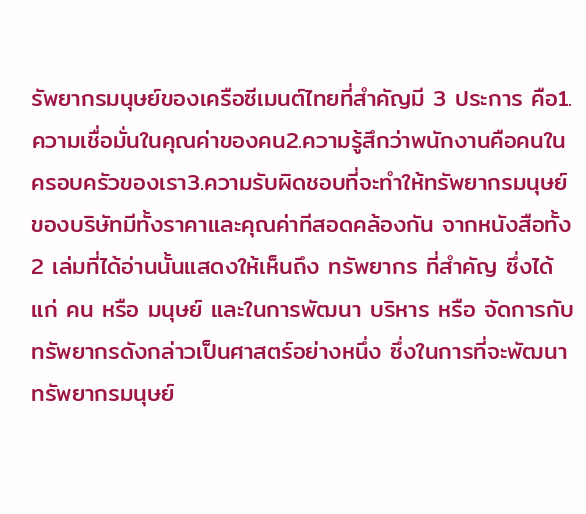รัพยากรมนุษย์ของเครือซีเมนต์ไทยที่สำคัญมี 3 ประการ คือ1.ความเชื่อมั่นในคุณค่าของคน2.ความรู้สึกว่าพนักงานคือคนในครอบครัวของเรา3.ความรับผิดชอบที่จะทำให้ทรัพยากรมนุษย์ของบริษัทมีทั้งราคาและคุณค่าทีสอดคล้องกัน จากหนังสือทั้ง 2 เล่มที่ได้อ่านนั้นแสดงให้เห็นถึง ทรัพยากร ที่สำคัญ ซึ่งได้แก่ คน หรือ มนุษย์ และในการพัฒนา บริหาร หรือ จัดการกับทรัพยากรดังกล่าวเป็นศาสตร์อย่างหนึ่ง ซึ่งในการที่จะพัฒนาทรัพยากรมนุษย์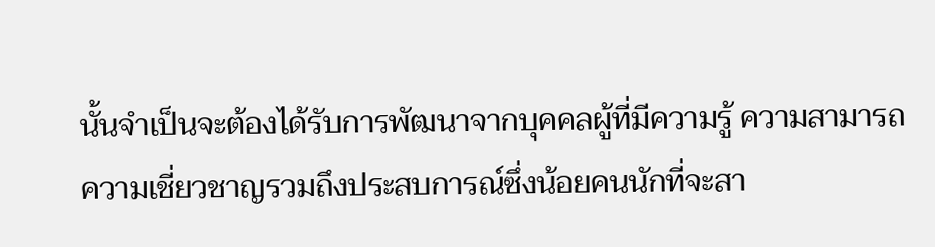นั้นจำเป็นจะต้องได้รับการพัฒนาจากบุคคลผู้ที่มีความรู้ ความสามารถ ความเชี่ยวชาญรวมถึงประสบการณ์ซึ่งน้อยคนนักที่จะสา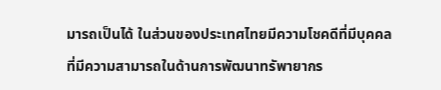มารถเป็นได้ ในส่วนของประเทศไทยมีความโชคดีที่มีบุคคลที่มีความสามารถในด้านการพัฒนาทรัพายากร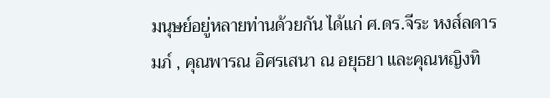มนุษย์อยู่หลายท่านด้วยกัน ได้แก่ ศ.ดร.จีระ หงส์ลดารมภ์ , คุณพารณ อิศรเสนา ณ อยุธยา และคุณหญิงทิ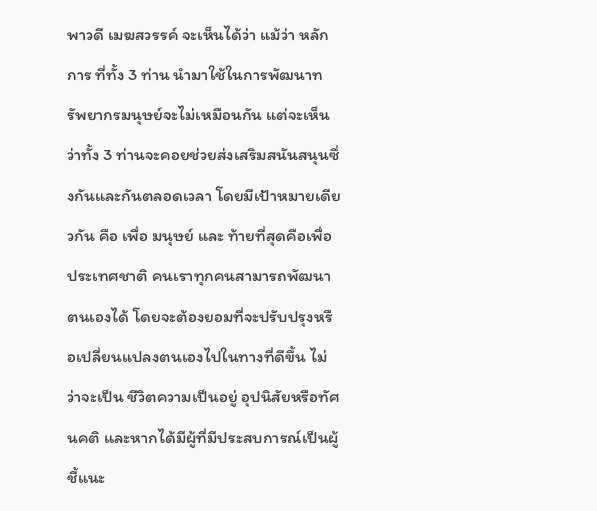พาวดี เมฆสวรรค์ จะเห็นได้ว่า แม้ว่า หลักการ ที่ทั้ง 3 ท่าน นำมาใช้ในการพัฒนาทรัพยากรมนุษย์จะไม่เหมือนกัน แต่จะเห็นว่าทั้ง 3 ท่านจะคอยช่วยส่งเสริมสนันสนุนซึ่งกันและกันตลอดเวลา โดยมีเป้าหมายเดียวกัน คือ เพื่อ มนุษย์ และ ท้ายที่สุดคือเพื่อประเทศชาติ คนเราทุกคนสามารถพัฒนาตนเองได้ โดยจะต้องยอมที่จะปรับปรุงหรือเปลี่ยนแปลงตนเองไปในทางที่ดีขึ้น ไม่ว่าจะเป็น ชีวิตความเป็นอยู่ อุปนิสัยหรือทัศนคติ และหากได้มีผู้ที่มีประสบการณ์เป็นผู้ชี้แนะ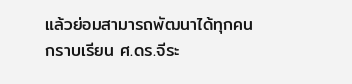แล้วย่อมสามารถพัฒนาได้ทุกคน
กราบเรียน ศ.ดร.จีระ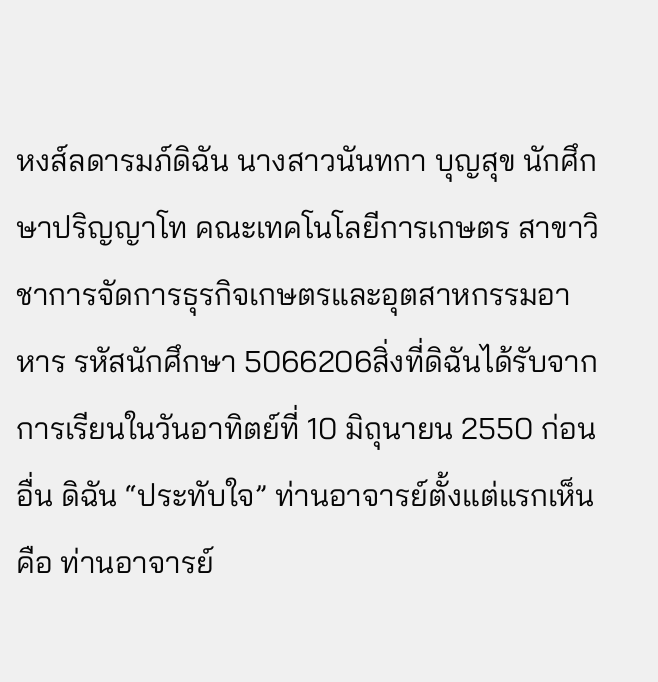หงส์ลดารมภ์ดิฉัน นางสาวนันทกา บุญสุข นักศึกษาปริญญาโท คณะเทคโนโลยีการเกษตร สาขาวิชาการจัดการธุรกิจเกษตรและอุตสาหกรรมอาหาร รหัสนักศึกษา 5066206สิ่งที่ดิฉันได้รับจากการเรียนในวันอาทิตย์ที่ 10 มิถุนายน 2550 ก่อนอื่น ดิฉัน “ประทับใจ” ท่านอาจารย์ตั้งแต่แรกเห็น คือ ท่านอาจารย์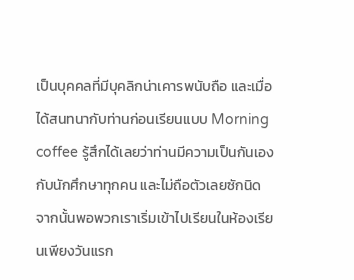เป็นบุคคลที่มีบุคลิกน่าเคารพนับถือ และเมื่อได้สนทนากับท่านก่อนเรียนแบบ Morning coffee รู้สึกได้เลยว่าท่านมีความเป็นกันเองกับนักศึกษาทุกคน และไม่ถือตัวเลยซักนิด จากนั้นพอพวกเราเริ่มเข้าไปเรียนในห้องเรียนเพียงวันแรก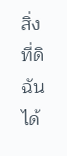สิ่งที่ดิฉันได้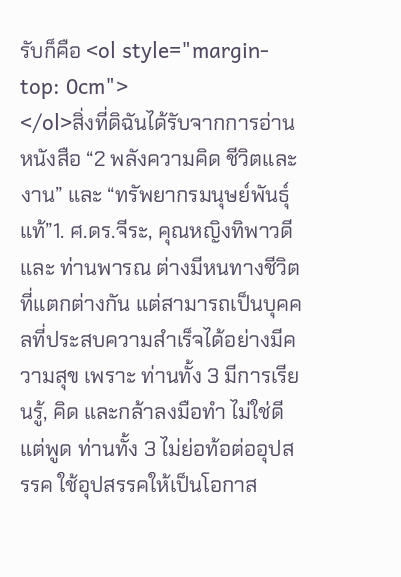รับก็คือ <ol style="margin-top: 0cm">
</ol>สิ่งที่ดิฉันได้รับจากการอ่านหนังสือ “2 พลังความคิด ชีวิตและงาน” และ “ทรัพยากรมนุษย์พันธุ์แท้”1. ศ.ดร.จีระ, คุณหญิงทิพาวดี และ ท่านพารณ ต่างมีหนทางชีวิตที่แตกต่างกัน แต่สามารถเป็นบุคคลที่ประสบความสำเร็จได้อย่างมีความสุข เพราะ ท่านทั้ง 3 มีการเรียนรู้, คิด และกล้าลงมือทำ ไม่ใช่ดีแต่พูด ท่านทั้ง 3 ไม่ย่อท้อต่ออุปสรรค ใช้อุปสรรคให้เป็นโอกาส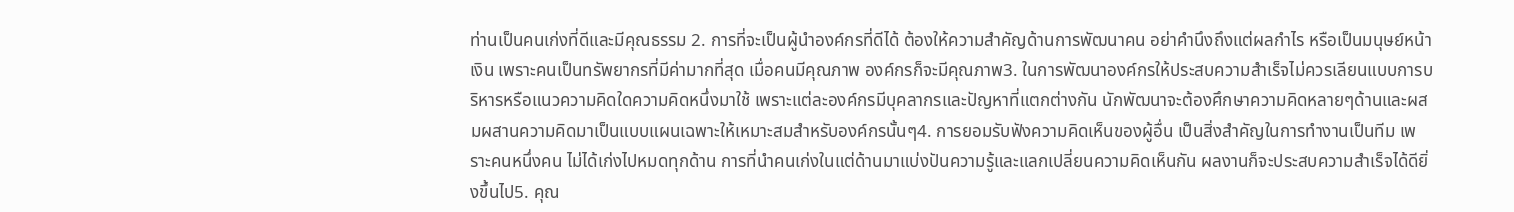ท่านเป็นคนเก่งที่ดีและมีคุณธรรม 2. การที่จะเป็นผู้นำองค์กรที่ดีได้ ต้องให้ความสำคัญด้านการพัฒนาคน อย่าคำนึงถึงแต่ผลกำไร หรือเป็นมนุษย์หน้าเงิน เพราะคนเป็นทรัพยากรที่มีค่ามากที่สุด เมื่อคนมีคุณภาพ องค์กรก็จะมีคุณภาพ3. ในการพัฒนาองค์กรให้ประสบความสำเร็จไม่ควรเลียนแบบการบริหารหรือแนวความคิดใดความคิดหนึ่งมาใช้ เพราะแต่ละองค์กรมีบุคลากรและปัญหาที่แตกต่างกัน นักพัฒนาจะต้องศึกษาความคิดหลายๆด้านและผสมผสานความคิดมาเป็นแบบแผนเฉพาะให้เหมาะสมสำหรับองค์กรนั้นๆ4. การยอมรับฟังความคิดเห็นของผู้อื่น เป็นสิ่งสำคัญในการทำงานเป็นทีม เพราะคนหนึ่งคน ไม่ได้เก่งไปหมดทุกด้าน การที่นำคนเก่งในแต่ด้านมาแบ่งปันความรู้และแลกเปลี่ยนความคิดเห็นกัน ผลงานก็จะประสบความสำเร็จได้ดียิ่งขึ้นไป5. คุณ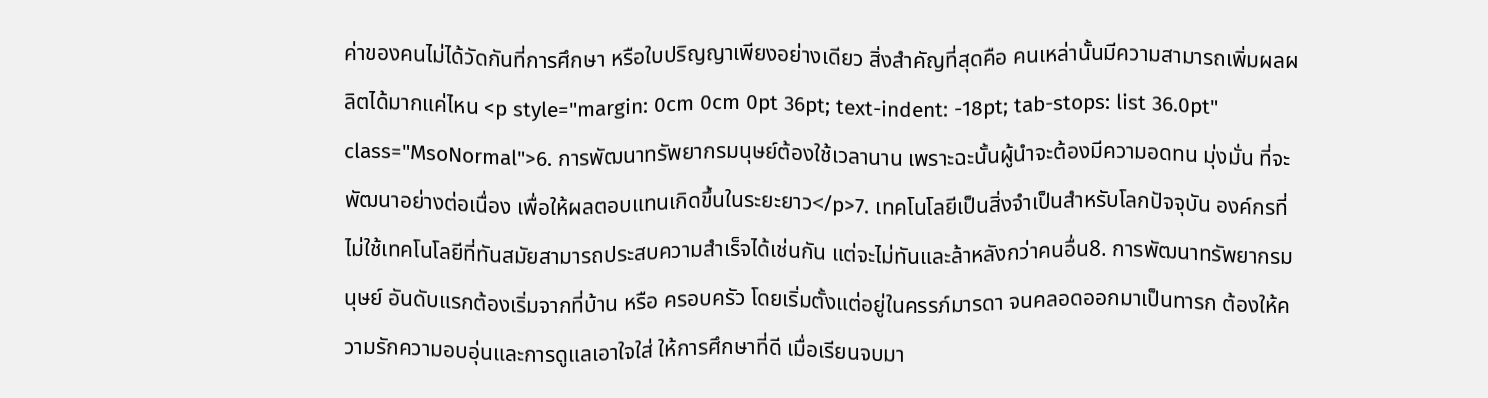ค่าของคนไม่ได้วัดกันที่การศึกษา หรือใบปริญญาเพียงอย่างเดียว สิ่งสำคัญที่สุดคือ คนเหล่านั้นมีความสามารถเพิ่มผลผลิตได้มากแค่ไหน <p style="margin: 0cm 0cm 0pt 36pt; text-indent: -18pt; tab-stops: list 36.0pt" class="MsoNormal">6. การพัฒนาทรัพยากรมนุษย์ต้องใช้เวลานาน เพราะฉะนั้นผู้นำจะต้องมีความอดทน มุ่งมั่น ที่จะพัฒนาอย่างต่อเนื่อง เพื่อให้ผลตอบแทนเกิดขึ้นในระยะยาว</p>7. เทคโนโลยีเป็นสิ่งจำเป็นสำหรับโลกปัจจุบัน องค์กรที่ไม่ใช้เทคโนโลยีที่ทันสมัยสามารถประสบความสำเร็จได้เช่นกัน แต่จะไม่ทันและล้าหลังกว่าคนอื่น8. การพัฒนาทรัพยากรมนุษย์ อันดับแรกต้องเริ่มจากที่บ้าน หรือ ครอบครัว โดยเริ่มตั้งแต่อยู่ในครรภ์มารดา จนคลอดออกมาเป็นทารก ต้องให้ความรักความอบอุ่นและการดูแลเอาใจใส่ ให้การศึกษาที่ดี เมื่อเรียนจบมา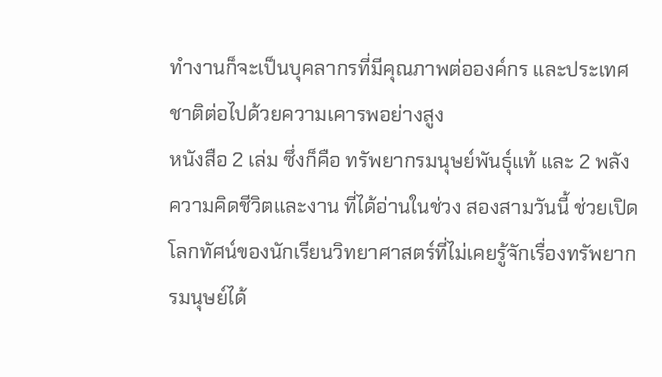ทำงานก็จะเป็นบุคลากรที่มีคุณภาพต่อองค์กร และประเทศชาติต่อไปด้วยความเคารพอย่างสูง
หนังสือ 2 เล่ม ซึ่งก็คือ ทรัพยากรมนุษย์พันธุ์แท้ และ 2 พลังความคิดชีวิตและงาน ที่ได้อ่านในช่วง สองสามวันนี้ ช่วยเปิดโลกทัศน์ของนักเรียนวิทยาศาสตร์ที่ไม่เคยรู้จักเรื่องทรัพยากรมนุษย์ได้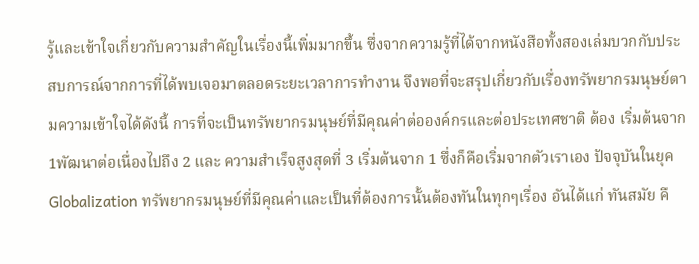รู้และเข้าใจเกี่ยวกับความสำคัญในเรื่องนี้เพิ่มมากขึ้น ซึ่งจากความรู้ที่ได้จากหนังสือทั้งสองเล่มบวกกับประสบการณ์จากการที่ได้พบเจอมาตลอดระยะเวลาการทำงาน จึงพอที่จะสรุปเกี่ยวกับเรื่องทรัพยากรมนุษย์ตามความเข้าใจได้ดังนี้ การที่จะเป็นทรัพยากรมนุษย์ที่มีคุณค่าต่อองค์กรและต่อประเทศชาติ ต้อง เริ่มต้นจาก 1พัฒนาต่อเนื่องไปถึง 2 และ ความสำเร็จสูงสุดที่ 3 เริ่มต้นจาก 1 ซึ่งก็คือเริ่มจากตัวเราเอง ปัจจุบันในยุค Globalization ทรัพยากรมนุษย์ที่มีคุณค่าและเป็นที่ต้องการนั้นต้องทันในทุกๆเรื่อง อันได้แก่ ทันสมัย คื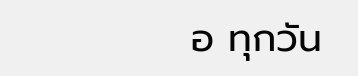อ ทุกวัน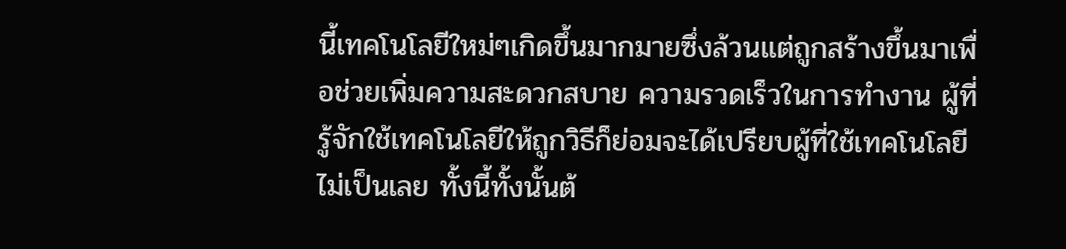นี้เทคโนโลยีใหม่ๆเกิดขึ้นมากมายซึ่งล้วนแต่ถูกสร้างขึ้นมาเพื่อช่วยเพิ่มความสะดวกสบาย ความรวดเร็วในการทำงาน ผู้ที่รู้จักใช้เทคโนโลยีให้ถูกวิธีก็ย่อมจะได้เปรียบผู้ที่ใช้เทคโนโลยีไม่เป็นเลย ทั้งนี้ทั้งนั้นต้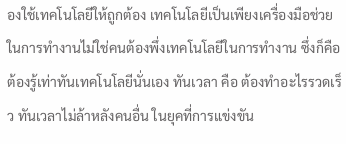องใช้เทคโนโลยีให้ถูกต้อง เทคโนโลยีเป็นเพียงเครื่องมือช่วยในการทำงานไม่ใช่คนต้องพึ่งเทคโนโลยีในการทำงาน ซึ่งก็คือต้องรู้เท่าทันเทคโนโลยีนั่นเอง ทันเวลา คือ ต้องทำอะไรรวดเร็ว ทันเวลาไม่ล้าหลังคนอื่น ในยุคที่การแข่งขัน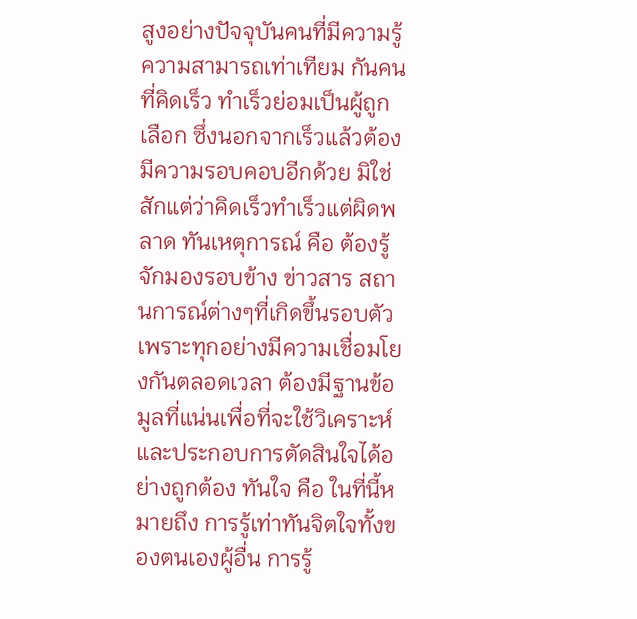สูงอย่างปัจจุบันคนที่มีความรู้ความสามารถเท่าเทียม กันคนที่คิดเร็ว ทำเร็วย่อมเป็นผู้ถูกเลือก ซึ่งนอกจากเร็วแล้วต้องมีความรอบคอบอีกด้วย มิใช่สักแต่ว่าคิดเร็วทำเร็วแต่ผิดพลาด ทันเหตุการณ์ คือ ต้องรู้จักมองรอบข้าง ข่าวสาร สถานการณ์ต่างๆที่เกิดขึ้นรอบตัว เพราะทุกอย่างมีความเชื่อมโยงกันตลอดเวลา ต้องมีฐานข้อมูลที่แน่นเพื่อที่จะใช้วิเคราะห์และประกอบการตัดสินใจได้อย่างถูกต้อง ทันใจ คือ ในที่นี้หมายถึง การรู้เท่าทันจิตใจทั้งของตนเองผู้อื่น การรู้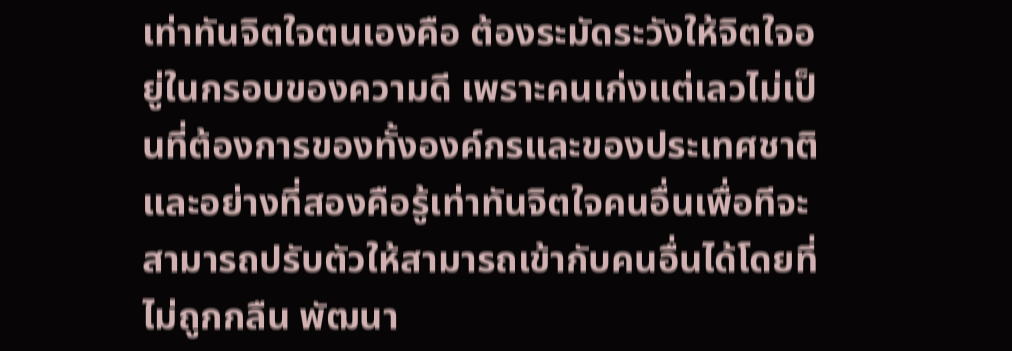เท่าทันจิตใจตนเองคือ ต้องระมัดระวังให้จิตใจอยู่ในกรอบของความดี เพราะคนเก่งแต่เลวไม่เป็นที่ต้องการของทั้งองค์กรและของประเทศชาติ และอย่างที่สองคือรู้เท่าทันจิตใจคนอื่นเพื่อทีจะสามารถปรับตัวให้สามารถเข้ากับคนอื่นได้โดยที่ไม่ถูกกลืน พัฒนา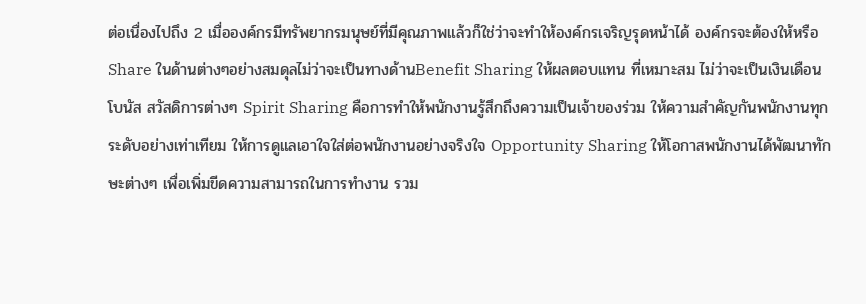ต่อเนื่องไปถึง 2 เมื่อองค์กรมีทรัพยากรมนุษย์ที่มีคุณภาพแล้วก็ใช่ว่าจะทำให้องค์กรเจริญรุดหน้าได้ องค์กรจะต้องให้หรือ Share ในด้านต่างๆอย่างสมดุลไม่ว่าจะเป็นทางด้านBenefit Sharing ให้ผลตอบแทน ที่เหมาะสม ไม่ว่าจะเป็นเงินเดือน โบนัส สวัสดิการต่างๆ Spirit Sharing คือการทำให้พนักงานรู้สึกถึงความเป็นเจ้าของร่วม ให้ความสำคัญกันพนักงานทุก ระดับอย่างเท่าเทียม ให้การดูแลเอาใจใส่ต่อพนักงานอย่างจริงใจ Opportunity Sharing ให้โอกาสพนักงานได้พัฒนาทักษะต่างๆ เพื่อเพิ่มขีดความสามารถในการทำงาน รวม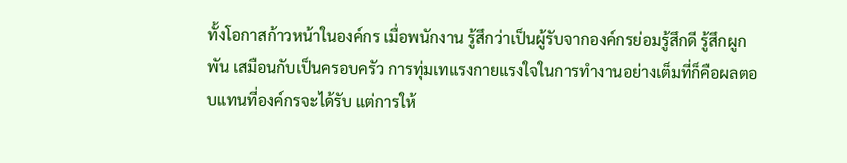ทั้งโอกาสก้าวหน้าในองค์กร เมื่อพนักงาน รู้สึกว่าเป็นผู้รับจากองค์กรย่อมรู้สึกดี รู้สึกผูกพัน เสมือนกับเป็นครอบครัว การทุ่มเทแรงกายแรงใจในการทำงานอย่างเต็มที่ก็คือผลตอบแทนที่องค์กรจะได้รับ แต่การให้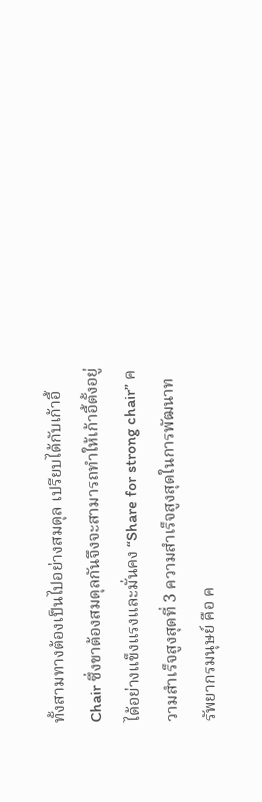ทั้งสามทางต้องเป็นไปอย่างสมดุล เปรียบได้กับเก้าอี้ Chair ซึ่งขาต้องสมดุลกันจึงจะสามารถทำให้เก้าอี้ตั้งอยู่ได้อย่างแข็งแรงและมั่นคง “Share for strong chair” ความสำเร็จสูงสุดที่ 3 ความสำเร็จสูงสุดในการพัฒนาทรัพยากรมนุษย์ คือ ค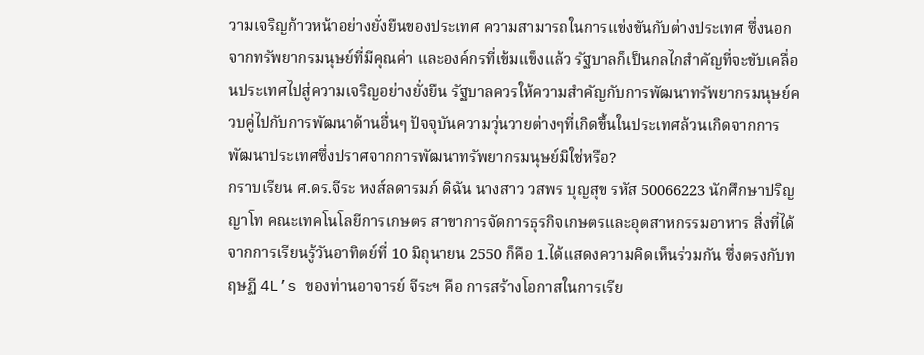วามเจริญก้าวหน้าอย่างยั่งยืนของประเทศ ความสามารถในการแข่งขันกับต่างประเทศ ซึ่งนอกจากทรัพยากรมนุษย์ที่มีคุณค่า และองค์กรที่เข้มแข็งแล้ว รัฐบาลก็เป็นกลไกสำคัญที่จะขับเคลื่อนประเทศไปสู่ความเจริญอย่างยั่งยืน รัฐบาลควรให้ความสำคัญกับการพัฒนาทรัพยากรมนุษย์ควบคู่ไปกับการพัฒนาด้านอื่นๆ ปัจจุบันความวุ่นวายต่างๆที่เกิดขึ้นในประเทศล้วนเกิดจากการพัฒนาประเทศซึ่งปราศจากการพัฒนาทรัพยากรมนุษย์มิใช่หรือ?
กราบเรียน ศ.ดร.จีระ หงส์ลดารมภ์ ดิฉัน นางสาว วสพร บุญสุข รหัส 50066223 นักศึกษาปริญญาโท คณะเทคโนโลยีการเกษตร สาขาการจัดการธุรกิจเกษตรและอุตสาหกรรมอาหาร สิ่งที่ได้จากการเรียนรู้วันอาทิตย์ที่ 10 มิถุนายน 2550 ก็คือ 1.ได้แสดงความคิดเห็นร่วมกัน ซึ่งตรงกับทฤษฏี 4L’s ของท่านอาจารย์ จีระฯ คือ การสร้างโอกาสในการเรีย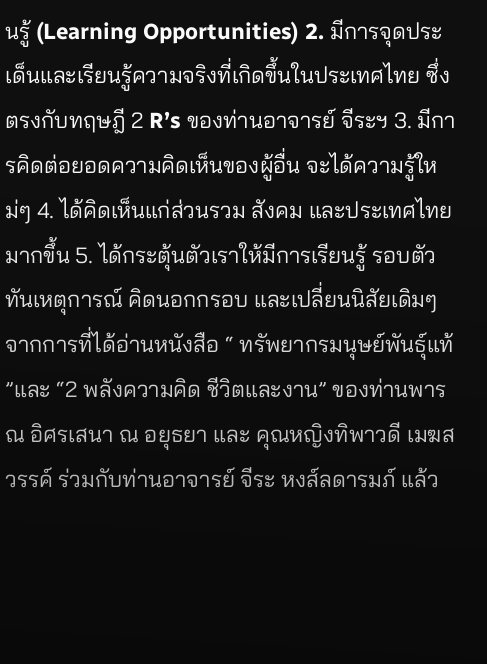นรู้ (Learning Opportunities) 2. มีการจุดประเด็นและเรียนรู้ความจริงที่เกิดขึ้นในประเทศไทย ซึ่งตรงกับทฤษฎี 2 R’s ของท่านอาจารย์ จีระฯ 3. มีการคิดต่อยอดความคิดเห็นของผู้อื่น จะได้ความรู้ใหม่ๆ 4. ได้คิดเห็นแก่ส่วนรวม สังคม และประเทศไทยมากขึ้น 5. ได้กระตุ้นตัวเราให้มีการเรียนรู้ รอบตัว ทันเหตุการณ์ คิดนอกกรอบ และเปลี่ยนนิสัยเดิมๆจากการที่ได้อ่านหนังสือ “ ทรัพยากรมนุษย์พันธุ์แท้ ”และ “2 พลังความคิด ชีวิตและงาน” ของท่านพารณ อิศรเสนา ณ อยุธยา และ คุณหญิงทิพาวดี เมฆสวรรค์ ร่วมกับท่านอาจารย์ จีระ หงส์ลดารมภ์ แล้ว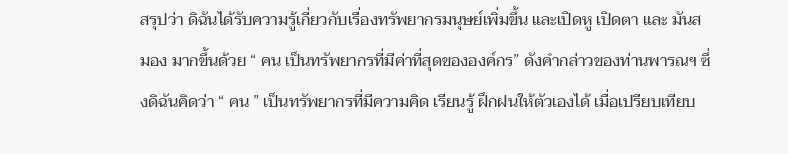สรุปว่า ดิฉันได้รับความรู้เกี่ยวกับเรื่องทรัพยากรมนุษย์เพิ่มขึ้น และเปิดหู เปิดตา และ มันสมอง มากขึ้นด้วย “ คน เป็นทรัพยากรที่มีค่าที่สุดขององค์กร” ดังคำกล่าวของท่านพารณฯ ซึ่งดิฉันคิดว่า “ คน ” เป็นทรัพยากรที่มีความคิด เรียนรู้ ฝึกฝนให้ตัวเองได้ เมื่อเปรียบเทียบ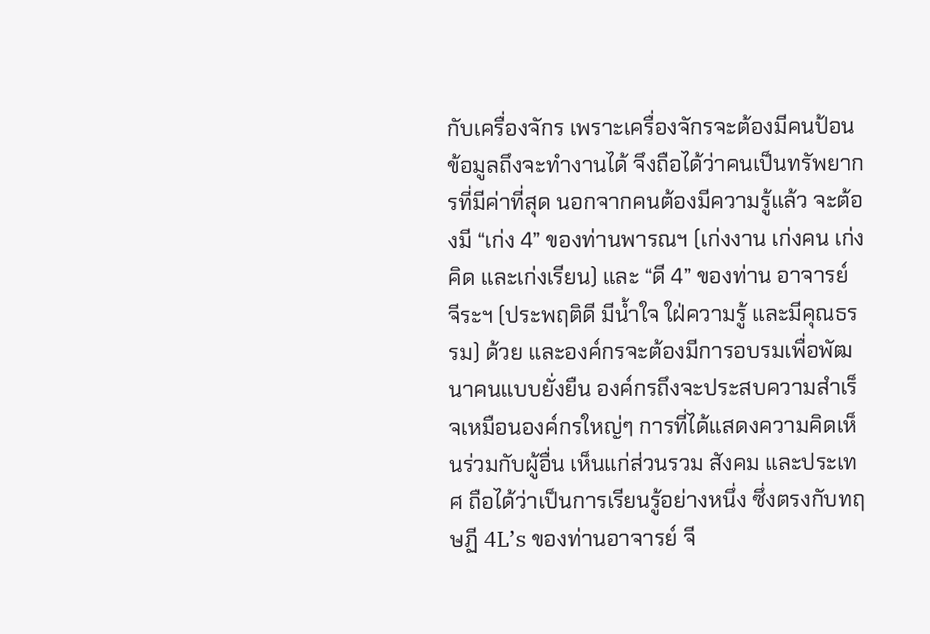กับเครื่องจักร เพราะเครื่องจักรจะต้องมีคนป้อนข้อมูลถึงจะทำงานได้ จึงถือได้ว่าคนเป็นทรัพยากรที่มีค่าที่สุด นอกจากคนต้องมีความรู้แล้ว จะต้องมี “เก่ง 4” ของท่านพารณฯ (เก่งงาน เก่งคน เก่งคิด และเก่งเรียน) และ “ดี 4” ของท่าน อาจารย์ จีระฯ (ประพฤติดี มีน้ำใจ ใฝ่ความรู้ และมีคุณธรรม) ด้วย และองค์กรจะต้องมีการอบรมเพื่อพัฒนาคนแบบยั่งยืน องค์กรถึงจะประสบความสำเร็จเหมือนองค์กรใหญ่ๆ การที่ได้แสดงความคิดเห็นร่วมกับผู้อื่น เห็นแก่ส่วนรวม สังคม และประเทศ ถือได้ว่าเป็นการเรียนรู้อย่างหนึ่ง ซึ่งตรงกับทฤษฏี 4L’s ของท่านอาจารย์ จี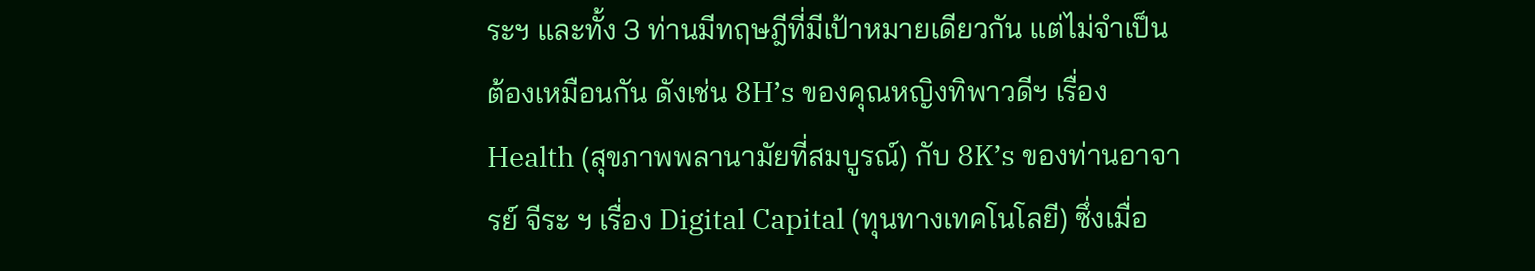ระฯ และทั้ง 3 ท่านมีทฤษฎีที่มีเป้าหมายเดียวกัน แต่ไม่จำเป็นต้องเหมือนกัน ดังเช่น 8H’s ของคุณหญิงทิพาวดีฯ เรื่อง Health (สุขภาพพลานามัยที่สมบูรณ์) กับ 8K’s ของท่านอาจารย์ จีระ ฯ เรื่อง Digital Capital (ทุนทางเทคโนโลยี) ซึ่งเมื่อ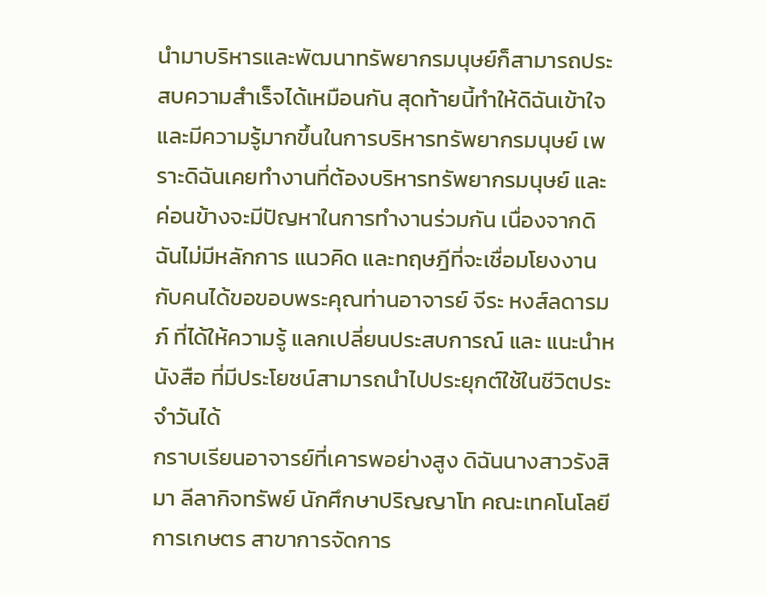นำมาบริหารและพัฒนาทรัพยากรมนุษย์ก็สามารถประสบความสำเร็จได้เหมือนกัน สุดท้ายนี้ทำให้ดิฉันเข้าใจและมีความรู้มากขึ้นในการบริหารทรัพยากรมนุษย์ เพราะดิฉันเคยทำงานที่ต้องบริหารทรัพยากรมนุษย์ และค่อนข้างจะมีปัญหาในการทำงานร่วมกัน เนื่องจากดิฉันไม่มีหลักการ แนวคิด และทฤษฎีที่จะเชื่อมโยงงานกับคนได้ขอขอบพระคุณท่านอาจารย์ จีระ หงส์ลดารมภ์ ที่ได้ให้ความรู้ แลกเปลี่ยนประสบการณ์ และ แนะนำหนังสือ ที่มีประโยชน์สามารถนำไปประยุกต์ใช้ในชีวิตประจำวันได้
กราบเรียนอาจารย์ที่เคารพอย่างสูง ดิฉันนางสาวรังสิมา ลีลากิจทรัพย์ นักศึกษาปริญญาโท คณะเทคโนโลยีการเกษตร สาขาการจัดการ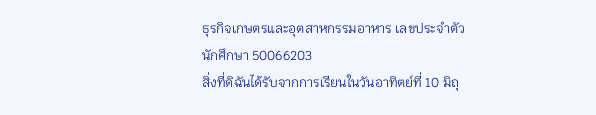ธุรกิจเกษตรและอุตสาหกรรมอาหาร เลขประจำตัวนักศึกษา 50066203
สิ่งที่ดิฉันได้รับจากการเรียนในวันอาทิตย์ที่ 10 มิถุ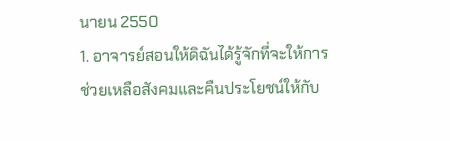นายน 2550
1. อาจารย์สอนให้ดิฉันได้รู้จักที่จะให้การช่วยเหลือสังคมและคืนประโยชน์ให้กับ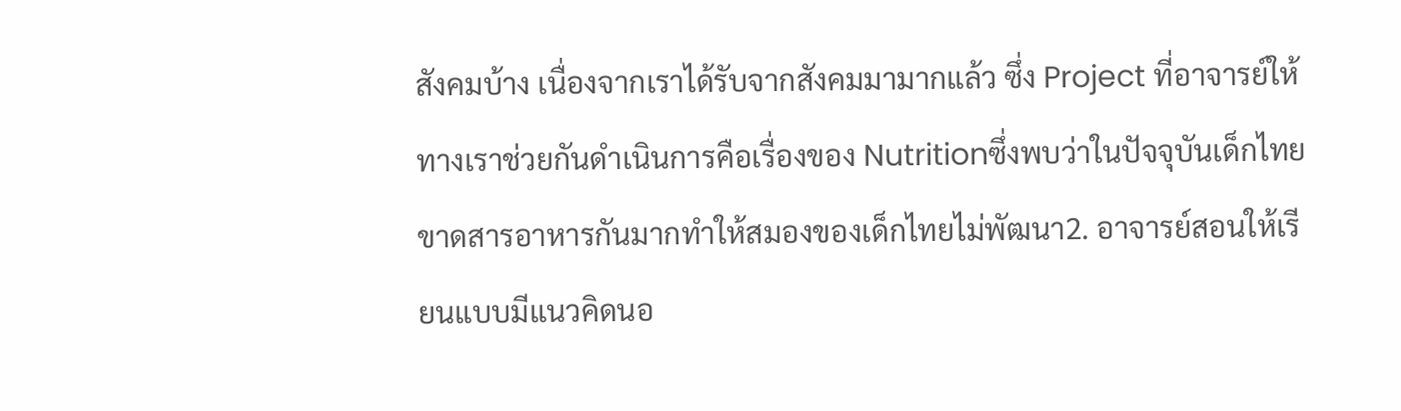สังคมบ้าง เนื่องจากเราได้รับจากสังคมมามากแล้ว ซึ่ง Project ที่อาจารย์ให้ทางเราช่วยกันดำเนินการคือเรื่องของ Nutritionซึ่งพบว่าในปัจจุบันเด็กไทยขาดสารอาหารกันมากทำให้สมองของเด็กไทยไม่พัฒนา2. อาจารย์สอนให้เรียนแบบมีแนวคิดนอ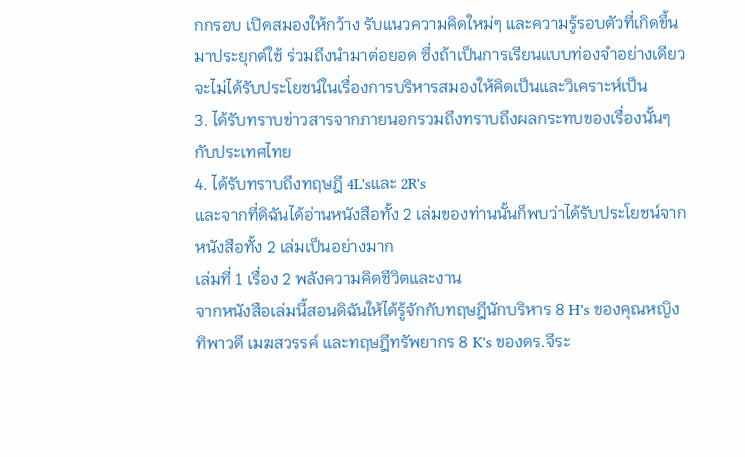กกรอบ เปิดสมองให้กว้าง รับแนวความคิดใหม่ๆ และความรู้รอบตัวที่เกิดขึ้นมาประยุกต์ใช้ ร่วมถึงนำมาต่อยอด ซึ่งถ้าเป็นการเรียนแบบท่องจำอย่างเดียวจะไม่ได้รับประโยชน์ในเรื่องการบริหารสมองให้คิดเป็นและวิเคราะห์เป็น
3. ได้รับทราบข่าวสารจากภายนอกรวมถึงทราบถึงผลกระทบของเรื่องนั้นๆกับประเทศไทย
4. ได้รับทราบถึงทฤษฎี 4L'sและ 2R's
และจากที่ดิฉันได้อ่านหนังสือทั้ง 2 เล่มของท่านนั้นก็พบว่าได้รับประโยชน์จากหนังสือทั้ง 2 เล่มเป็นอย่างมาก
เล่มที่ 1 เรื่อง 2 พลังความคิดชีวิตและงาน
จากหนังสือเล่มนี้สอนดิฉันให้ได้รู้จักกับทฤษฎีนักบริหาร 8 H's ของคุณหญิงทิพาวดี เมฆสวรรค์ และทฤษฎีทรัพยากร 8 K's ของดร.จีระ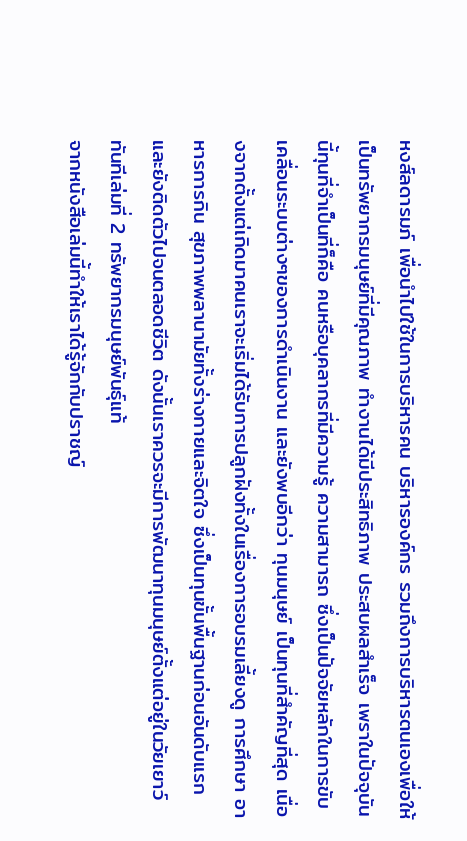หงส์ลดารมภ์ เพื่อนำไปใช้ในการบริหารคน บริหารองค์กร รวมถึงการบริหารตนเองเพื่อให้เป็นทรัพยากรมนุษย์ที่มีคุณภาพ ทำงานได้มีประสิทธิภาพ ประสบผลสำเร็จ เพราในปัจจุบันนี้ทุนที่จำเป็นที่ก็คือ คนหรือบุคลากรที่มีความรู้ ความสามารถ ซึ่งเป็นปัจจัยหลักในการขับเคลื่อนระบบต่างๆของการดำเนินงาน และยังพบอีกว่า ทุนมนุษย์ เป็นทุนที่สำคัญที่สุด เนื่องจากตั้งแต่เกิดมาคนเราจะเริ่มได้รับการปลูกฝังทั้งในเรื่องการอบรมเลี้ยงดู การศึกษา อาหารการกิน สุขภาพพลานามัยทั้งร่างกายและจิตใจ ซึ่งเป็นทุนขั้นพื้นฐานก่อนอันดับแรก และยังติดตัวไปจนตลอดชีวิต ดังนั้นเราควรจะมีการพัฒนาทุนมนุษย์ตั้งแต่อยู่ในวัยเยาว์ทันทีเล่มที่ 2 ทรัพยากรมนุษย์พันธุ์แท้
จากหนังสือเล่มนี้ทำให้เราได้รู้จักกับปราชญ์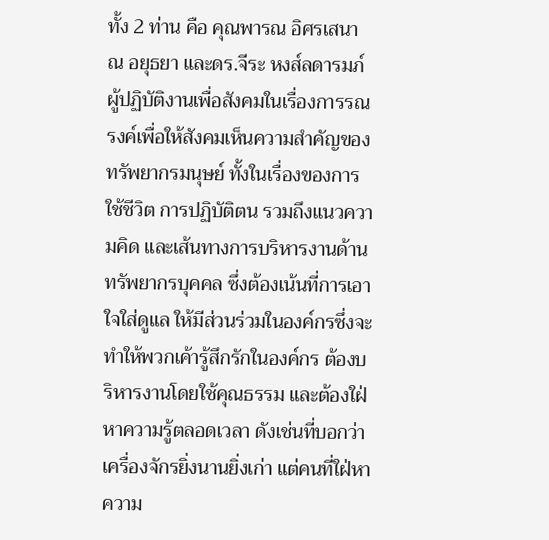ทั้ง 2 ท่าน คือ คุณพารณ อิศรเสนา ณ อยุธยา และดร.จีระ หงส์ลดารมภ์ ผู้ปฏิบัติงานเพื่อสังคมในเรื่องการรณรงค์เพื่อให้สังคมเห็นความสำคัญของทรัพยากรมนุษย์ ทั้งในเรื่องของการใช้ชีวิต การปฏิบัติตน รวมถึงแนวความคิด และเส้นทางการบริหารงานด้านทรัพยากรบุคคล ซึ่งต้องเน้นที่การเอาใจใส่ดูแล ให้มีส่วนร่วมในองค์กรซึ่งจะทำให้พวกเค้ารู้สึกรักในองค์กร ต้องบริหารงานโดยใช้คุณธรรม และต้องใฝ่หาความรู้ตลอดเวลา ดังเช่นที่บอกว่าเครื่องจักรยิ่งนานยิ่งเก่า แต่คนที่ใฝ่หาความ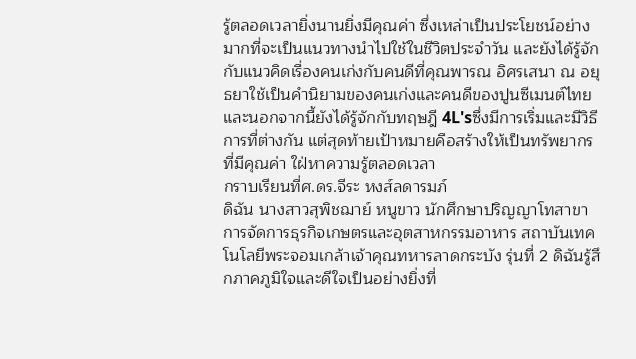รู้ตลอดเวลายิ่งนานยิ่งมีคุณค่า ซึ่งเหล่าเป็นประโยชน์อย่างมากที่จะเป็นแนวทางนำไปใช้ในชีวิตประจำวัน และยังได้รู้จักกับแนวคิดเรื่องคนเก่งกับคนดีที่คุณพารณ อิศรเสนา ณ อยุธยาใช้เป็นคำนิยามของคนเก่งและคนดีของปูนซีเมนต์ไทย และนอกจากนี้ยังได้รู้จักกับทฤษฎี 4L'sซึ่งมีการเริ่มและมีวิธีการที่ต่างกัน แต่สุดท้ายเป้าหมายคือสร้างให้เป็นทรัพยากรที่มีคุณค่า ใฝ่หาความรู้ตลอดเวลา
กราบเรียนที่ศ.ดร.จีระ หงส์ลดารมภ์
ดิฉัน นางสาวสุพิชฌาย์ หนูขาว นักศึกษาปริญญาโทสาขาการจัดการธุรกิจเกษตรและอุตสาหกรรมอาหาร สถาบันเทคโนโลยีพระจอมเกล้าเจ้าคุณทหารลาดกระบัง รุ่นที่ 2 ดิฉันรู้สึกภาคภูมิใจและดีใจเป็นอย่างยิ่งที่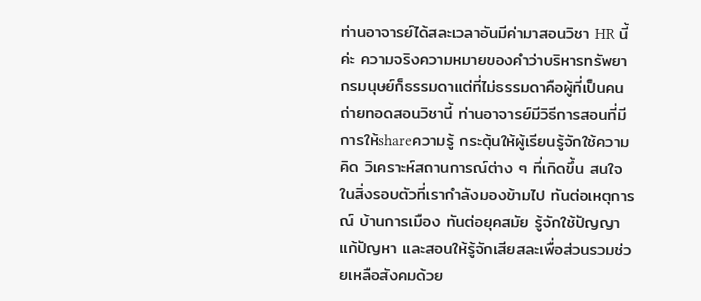ท่านอาจารย์ได้สละเวลาอันมีค่ามาสอนวิชา HR นี้ค่ะ ความจริงความหมายของคำว่าบริหารทรัพยากรมนุษย์ก็ธรรมดาแต่ที่ไม่ธรรมดาคือผู้ที่เป็นคนถ่ายทอดสอนวิชานี้ ท่านอาจารย์มีวิธีการสอนที่มีการให้shareความรู้ กระตุ้นให้ผู้เรียนรู้จักใช้ความคิด วิเคราะห์สถานการณ์ต่าง ๆ ที่เกิดขึ้น สนใจในสิ่งรอบตัวที่เรากำลังมองข้ามไป ทันต่อเหตุการณ์ บ้านการเมือง ทันต่อยุคสมัย รู้จักใช้ปัญญาแก้ปัญหา และสอนให้รู้จักเสียสละเพื่อส่วนรวมช่วยเหลือสังคมด้วย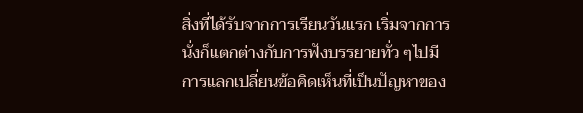สิ่งที่ได้รับจากการเรียนวันแรก เริ่มจากการนั่งก็แตกต่างกับการฟังบรรยายทั่ว ๆไปมีการแลกเปลี่ยนข้อคิดเห็นที่เป็นปัญหาของ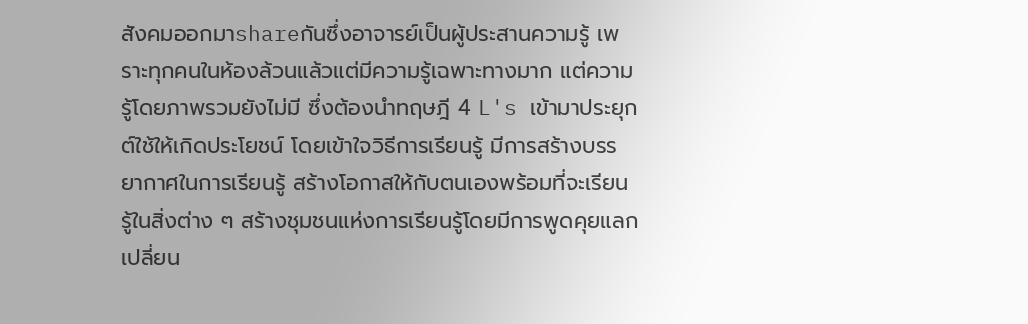สังคมออกมาshareกันซึ่งอาจารย์เป็นผู้ประสานความรู้ เพราะทุกคนในห้องล้วนแล้วแต่มีความรู้เฉพาะทางมาก แต่ความรู้โดยภาพรวมยังไม่มี ซึ่งต้องนำทฤษฎี 4 L's เข้ามาประยุกต์ใช้ให้เกิดประโยชน์ โดยเข้าใจวิธีการเรียนรู้ มีการสร้างบรรยากาศในการเรียนรู้ สร้างโอกาสให้กับตนเองพร้อมที่จะเรียนรู้ในสิ่งต่าง ๆ สร้างชุมชนแห่งการเรียนรู้โดยมีการพูดคุยแลกเปลี่ยน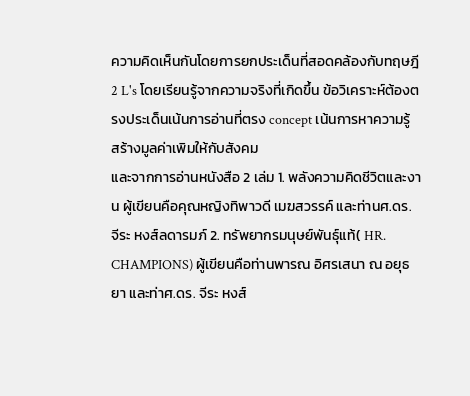ความคิดเห็นกันโดยการยกประเด็นที่สอดคล้องกับทฤษฎี 2 L's โดยเรียนรู้จากความจริงที่เกิดขึ้น ข้อวิเคราะห์ต้องตรงประเด็นเน้นการอ่านที่ตรง concept เน้นการหาความรู้ สร้างมูลค่าเพิมให้กับสังคม
และจากการอ่านหนังสือ 2 เล่ม 1. พลังความคิดชีวิตและงาน ผู้เขียนคือคุณหญิงทิพาวดี เมฆสวรรค์ และท่านศ.ดร. จีระ หงส์ลดารมภ์ 2. ทรัพยากรมนุษย์พันธุ์แท้( HR. CHAMPIONS) ผู้เขียนคือท่านพารณ อิศรเสนา ณ อยุธยา และท่าศ.ดร. จีระ หงส์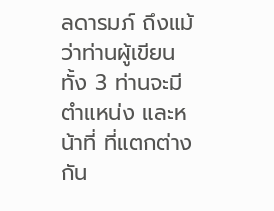ลดารมภ์ ถึงแม้ว่าท่านผู้เขียนทั้ง 3 ท่านจะมีตำแหน่ง และหน้าที่ ที่แตกต่างกัน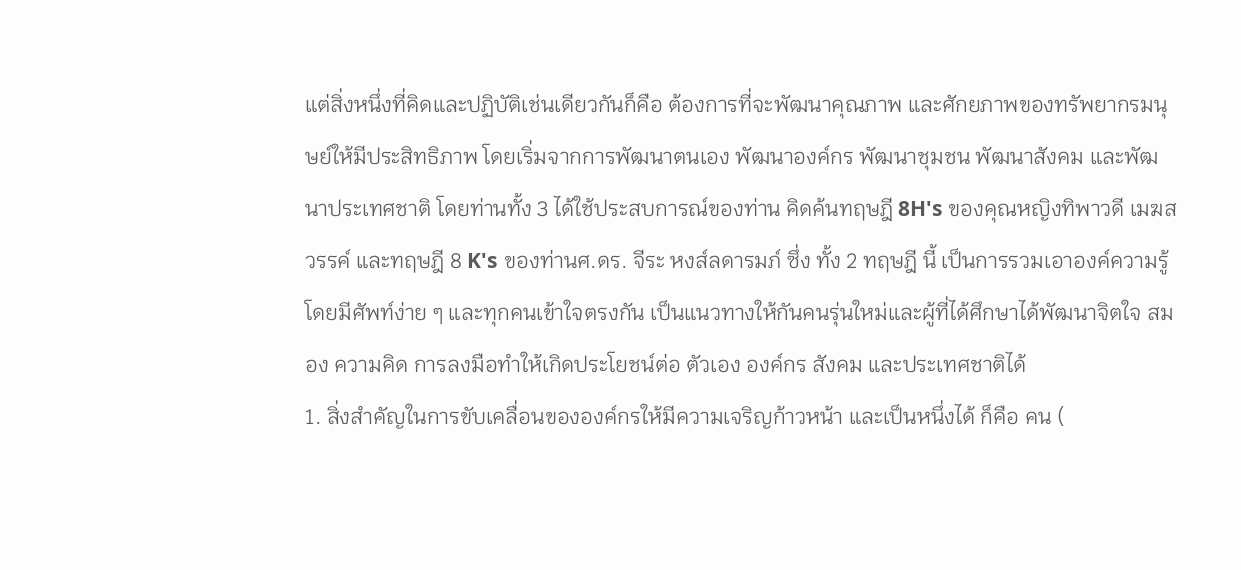แต่สิ่งหนึ่งที่คิดและปฏิบัติเช่นเดียวกันก็คือ ต้องการที่จะพัฒนาคุณภาพ และศักยภาพของทรัพยากรมนุษย์ให้มีประสิทธิภาพ โดยเริ่มจากการพัฒนาตนเอง พัฒนาองค์กร พัฒนาชุมชน พัฒนาสังคม และพัฒนาประเทศชาติ โดยท่านทั้ง 3 ได้ใช้ประสบการณ์ของท่าน คิดค้นทฤษฎี 8H's ของคุณหญิงทิพาวดี เมฆสวรรค์ และทฤษฎี 8 K's ของท่านศ.ดร. จีระ หงส์ลดารมภ์ ซึ่ง ทั้ง 2 ทฤษฎี นี้ เป็นการรวมเอาองค์ความรู้ โดยมีศัพท์ง่าย ๆ และทุกคนเข้าใจตรงกัน เป็นแนวทางให้กันคนรุ่นใหม่และผู้ที่ได้ศึกษาได้พัฒนาจิตใจ สมอง ความคิด การลงมือทำให้เกิดประโยชน์ต่อ ตัวเอง องค์กร สังคม และประเทศชาติได้
1. สิ่งสำคัญในการขับเคลื่อนขององค์กรให้มีความเจริญก้าวหน้า และเป็นหนึ่งได้ ก็คือ คน (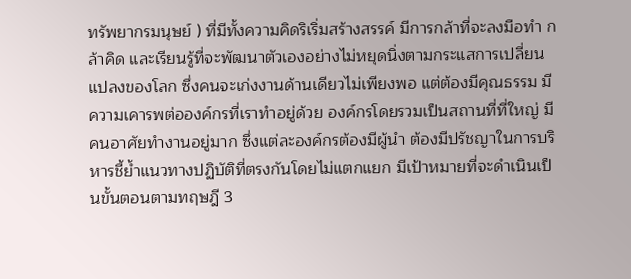ทรัพยากรมนุษย์ ) ที่มีทั้งความคิดริเริ่มสร้างสรรค์ มีการกล้าที่จะลงมือทำ กล้าคิด และเรียนรู้ที่จะพัฒนาตัวเองอย่างไม่หยุดนิ่งตามกระแสการเปลี่ยนแปลงของโลก ซึ่งคนจะเก่งงานด้านเดียวไม่เพียงพอ แต่ต้องมีคุณธรรม มีความเคารพต่อองค์กรที่เราทำอยู่ด้วย องค์กรโดยรวมเป็นสถานที่ที่ใหญ่ มีคนอาศัยทำงานอยู่มาก ซึ่งแต่ละองค์กรต้องมีผู้นำ ต้องมีปรัชญาในการบริหารชี้ย้ำแนวทางปฏิบัติที่ตรงกันโดยไม่แตกแยก มีเป้าหมายที่จะดำเนินเป็นขั้นตอนตามทฤษฎี 3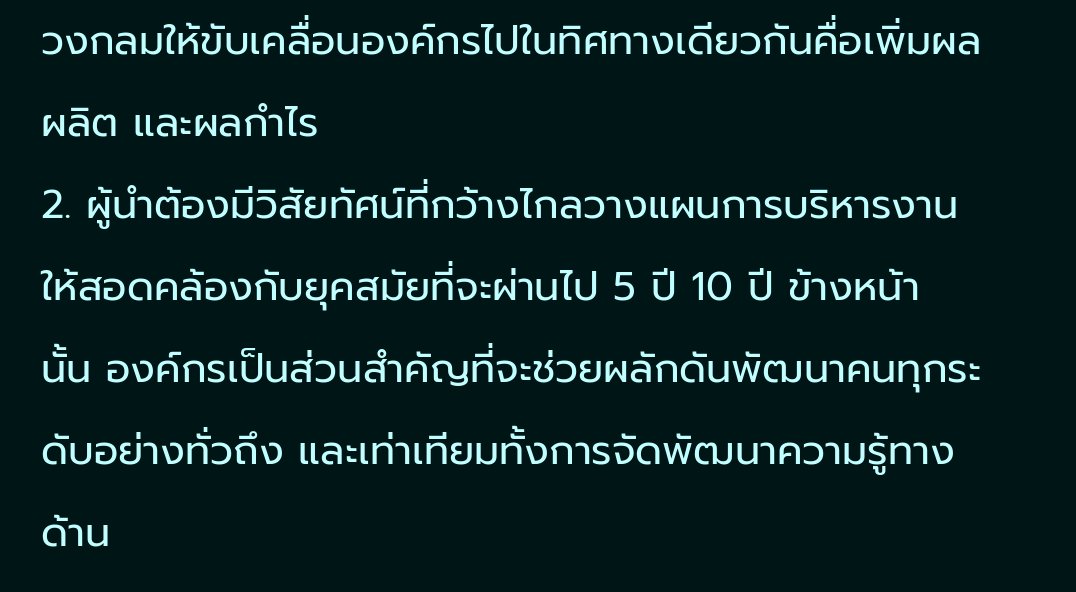วงกลมให้ขับเคลื่อนองค์กรไปในทิศทางเดียวกันคื่อเพิ่มผลผลิต และผลกำไร
2. ผู้นำต้องมีวิสัยทัศน์ที่กว้างไกลวางแผนการบริหารงาน ให้สอดคล้องกับยุคสมัยที่จะผ่านไป 5 ปี 10 ปี ข้างหน้า นั้น องค์กรเป็นส่วนสำคัญที่จะช่วยผลักดันพัฒนาคนทุกระดับอย่างทั่วถึง และเท่าเทียมทั้งการจัดพัฒนาความรู้ทางด้าน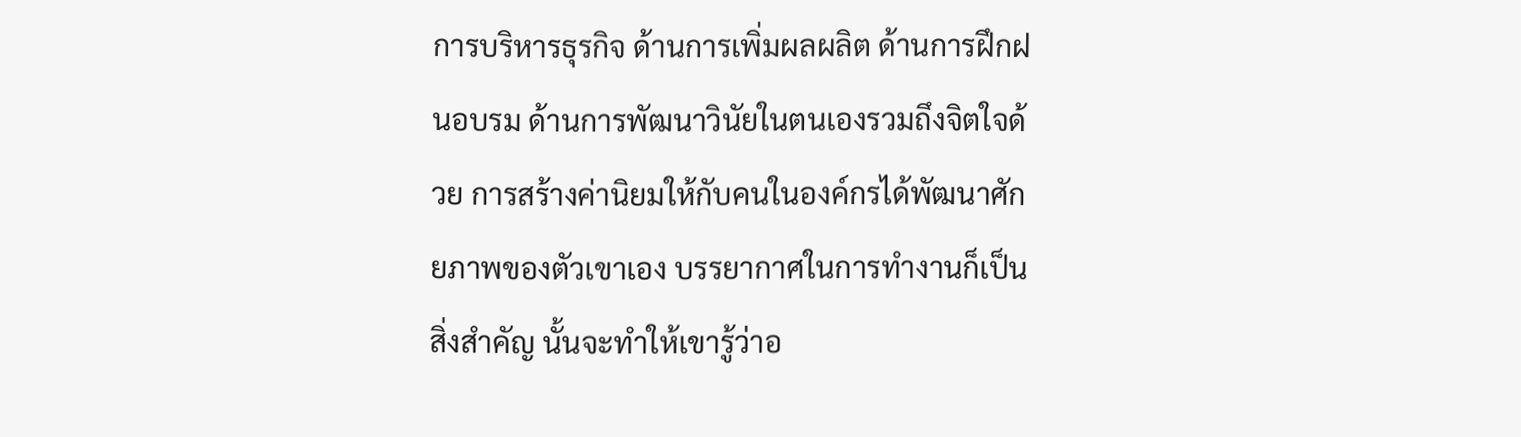การบริหารธุรกิจ ด้านการเพิ่มผลผลิต ด้านการฝึกฝนอบรม ด้านการพัฒนาวินัยในตนเองรวมถึงจิตใจด้วย การสร้างค่านิยมให้กับคนในองค์กรได้พัฒนาศักยภาพของตัวเขาเอง บรรยากาศในการทำงานก็เป็นสิ่งสำคัญ นั้นจะทำให้เขารู้ว่าอ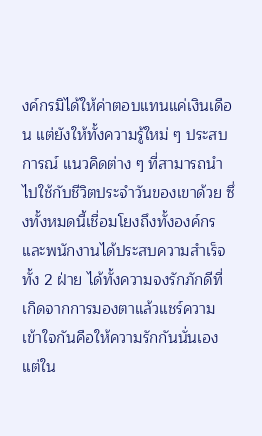งค์กรมิได้ให้ค่าตอบแทนแค่เงินเดือน แต่ยังให้ทั้งความรู้ใหม่ ๆ ประสบการณ์ แนวคิดต่าง ๆ ที่สามารถนำไปใช้กับชีวิตประจำวันของเขาด้วย ซึ่งทั้งหมดนี้เชื่อมโยงถึงทั้งองค์กรและพนักงานได้ประสบความสำเร็จทั้ง 2 ฝ่าย ได้ทั้งความจงรักภักดีที่เกิดจากการมองตาแล้วแชร์ความเข้าใจกันคือให้ความรักกันนั่นเอง แต่ใน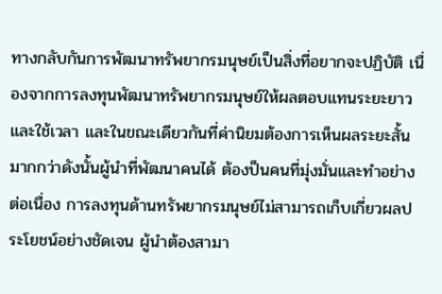ทางกลับกันการพัฒนาทรัพยากรมนุษย์เป็นสิ่งที่อยากจะปฏิบัติ เนื่องจากการลงทุนพัฒนาทรัพยากรมนุษย์ให้ผลตอบแทนระยะยาวและใช้เวลา และในขณะเดียวกันที่ค่านิยมต้องการเห็นผลระยะสั้นมากกว่าดังนั้นผู้นำที่พัฒนาคนได้ ต้องป็นคนที่มุ่งมั่นและทำอย่างต่อเนื่อง การลงทุนด้านทรัพยากรมนุษย์ไม่สามารถเก็บเกี่ยวผลประโยชน์อย่างชัดเจน ผู้นำต้องสามา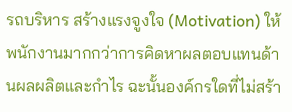รถบริหาร สร้างแรงจูงใจ (Motivation) ให้พนักงานมากกว่าการคิดหาผลตอบแทนด้านผลผลิตและกำไร ฉะนั้นองค์กรใดที่ไม่สร้า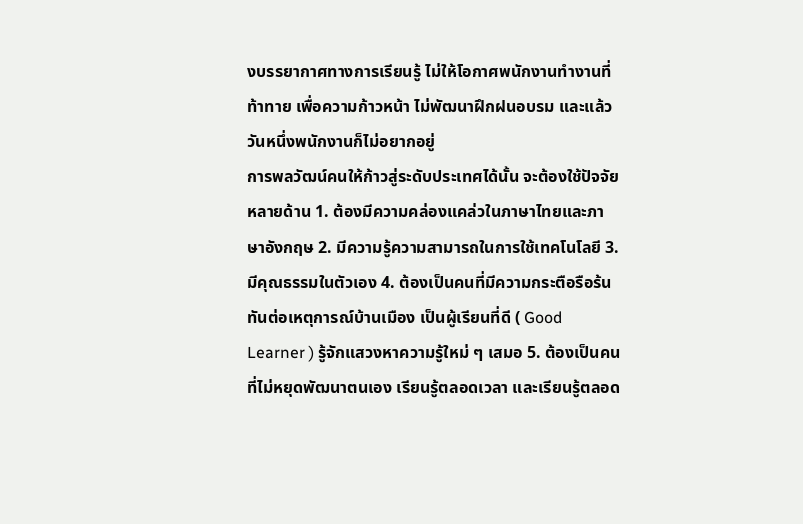งบรรยากาศทางการเรียนรู้ ไม่ให้โอกาศพนักงานทำงานที่ท้าทาย เพื่อความก้าวหน้า ไม่พัฒนาฝึกฝนอบรม และแล้ววันหนึ่งพนักงานก็ไม่อยากอยู่
การพลวัฒน์คนให้ก้าวสู่ระดับประเทศได้นั้น จะต้องใช้ปัจจัยหลายด้าน 1. ต้องมีความคล่องแคล่วในภาษาไทยและภาษาอังกฤษ 2. มีความรู้ความสามารถในการใช้เทคโนโลยี 3. มีคุณธรรมในตัวเอง 4. ต้องเป็นคนที่มีความกระตือรือร้น ทันต่อเหตุการณ์บ้านเมือง เป็นผู้เรียนที่ดี ( Good Learner ) รู้จักแสวงหาความรู้ใหม่ ๆ เสมอ 5. ต้องเป็นคนที่ไม่หยุดพัฒนาตนเอง เรียนรู้ตลอดเวลา และเรียนรู้ตลอด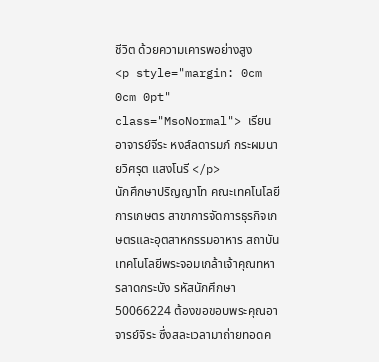ชีวิต ด้วยความเคารพอย่างสูง
<p style="margin: 0cm 0cm 0pt" class="MsoNormal"> เรียนอาจารย์จีระ หงส์ลดารมภ์ กระผมนายวิศรุต แสงโนรี </p>
นักศึกษาปริญญาโท คณะเทคโนโลยีการเกษตร สาขาการจัดการธุรกิจเกษตรและอุตสาหกรรมอาหาร สถาบันเทคโนโลยีพระจอมเกล้าเจ้าคุณทหารลาดกระบัง รหัสนักศึกษา 50066224 ต้องขอขอบพระคุณอาจารย์จิระ ซึ่งสละเวลามาถ่ายทอดค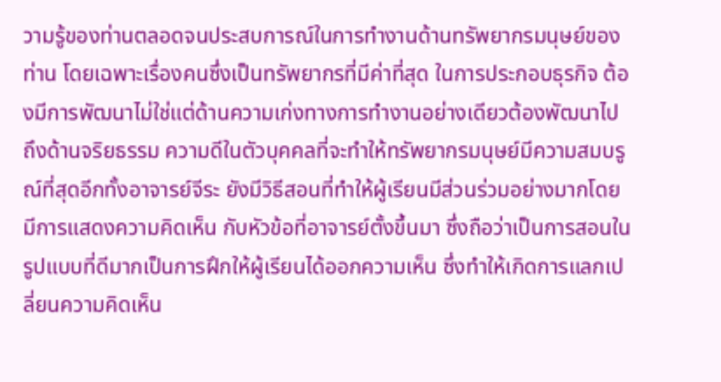วามรู้ของท่านตลอดจนประสบการณ์ในการทำงานด้านทรัพยากรมนุษย์ของท่าน โดยเฉพาะเรื่องคนซึ่งเป็นทรัพยากรที่มีค่าที่สุด ในการประกอบธุรกิจ ต้องมีการพัฒนาไม่ใช่แต่ด้านความเก่งทางการทำงานอย่างเดียวต้องพัฒนาไปถึงด้านจริยธรรม ความดีในตัวบุคคลที่จะทำให้ทรัพยากรมนุษย์มีความสมบรูณ์ที่สุดอีกทั้งอาจารย์จีระ ยังมีวิธีสอนที่ทำให้ผู้เรียนมีส่วนร่วมอย่างมากโดยมีการแสดงความคิดเห็น กับหัวข้อที่อาจารย์ตั้งขึ้นมา ซึ่งถือว่าเป็นการสอนในรูปแบบที่ดีมากเป็นการฝึกให้ผู้เรียนได้ออกความเห็น ซึ่งทำให้เกิดการแลกเปลี่ยนความคิดเห็น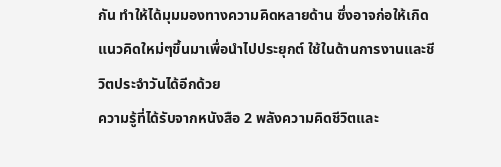กัน ทำให้ได้มุมมองทางความคิดหลายด้าน ซึ่งอาจก่อให้เกิดแนวคิดใหม่ๆขึ้นมาเพื่อนำไปประยุกต์ ใช้ในด้านการงานและชีวิตประจำวันได้อีกด้วย
ความรู้ที่ได้รับจากหนังสือ 2 พลังความคิดชีวิตและ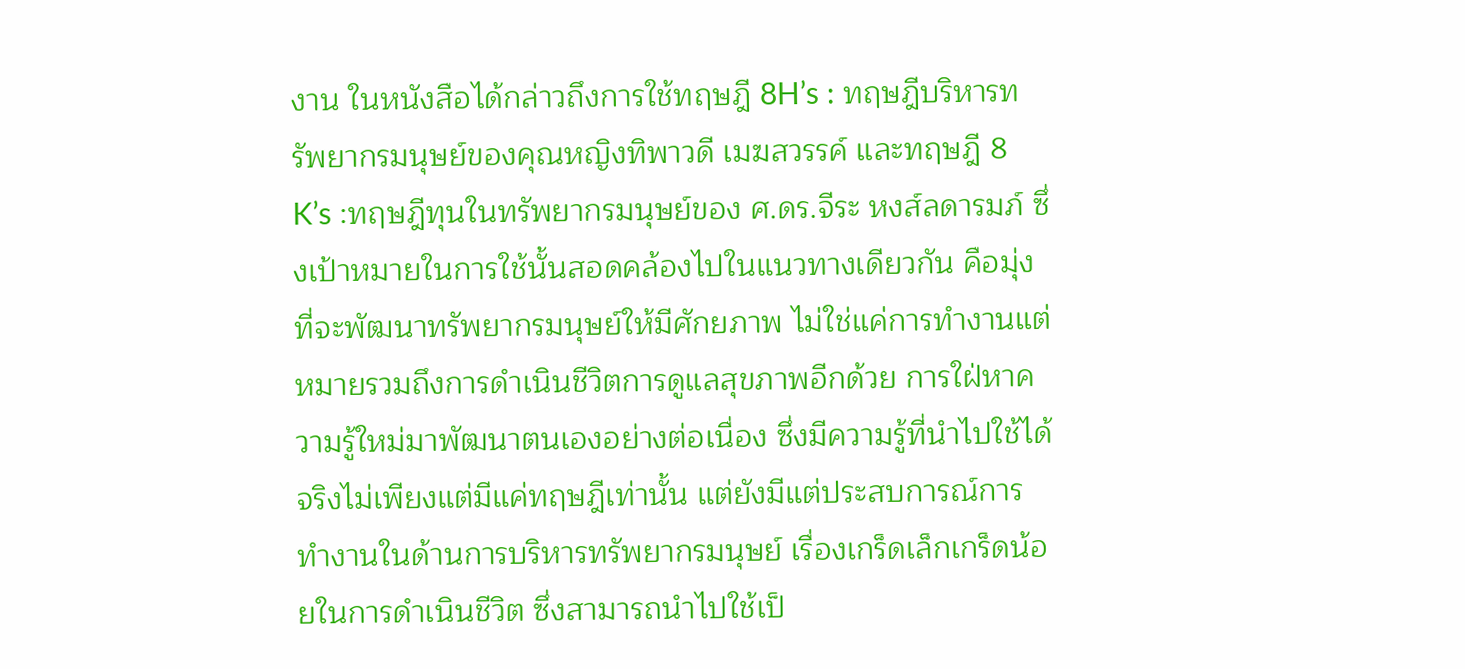งาน ในหนังสือได้กล่าวถึงการใช้ทฤษฎี 8H’s : ทฤษฎีบริหารทรัพยากรมนุษย์ของคุณหญิงทิพาวดี เมฆสวรรค์ และทฤษฎี 8 K’s :ทฤษฎีทุนในทรัพยากรมนุษย์ของ ศ.ดร.จีระ หงส์ลดารมภ์ ซึ่งเป้าหมายในการใช้นั้นสอดคล้องไปในแนวทางเดียวกัน คือมุ่งที่จะพัฒนาทรัพยากรมนุษย์ให้มีศักยภาพ ไม่ใช่แค่การทำงานแต่หมายรวมถึงการดำเนินชีวิตการดูแลสุขภาพอีกด้วย การใฝ่หาความรู้ใหม่มาพัฒนาตนเองอย่างต่อเนื่อง ซึ่งมีความรู้ที่นำไปใช้ได้จริงไม่เพียงแต่มีแค่ทฤษฎีเท่านั้น แต่ยังมีแต่ประสบการณ์การทำงานในด้านการบริหารทรัพยากรมนุษย์ เรื่องเกร็ดเล็กเกร็ดน้อยในการดำเนินชีวิต ซึ่งสามารถนำไปใช้เป็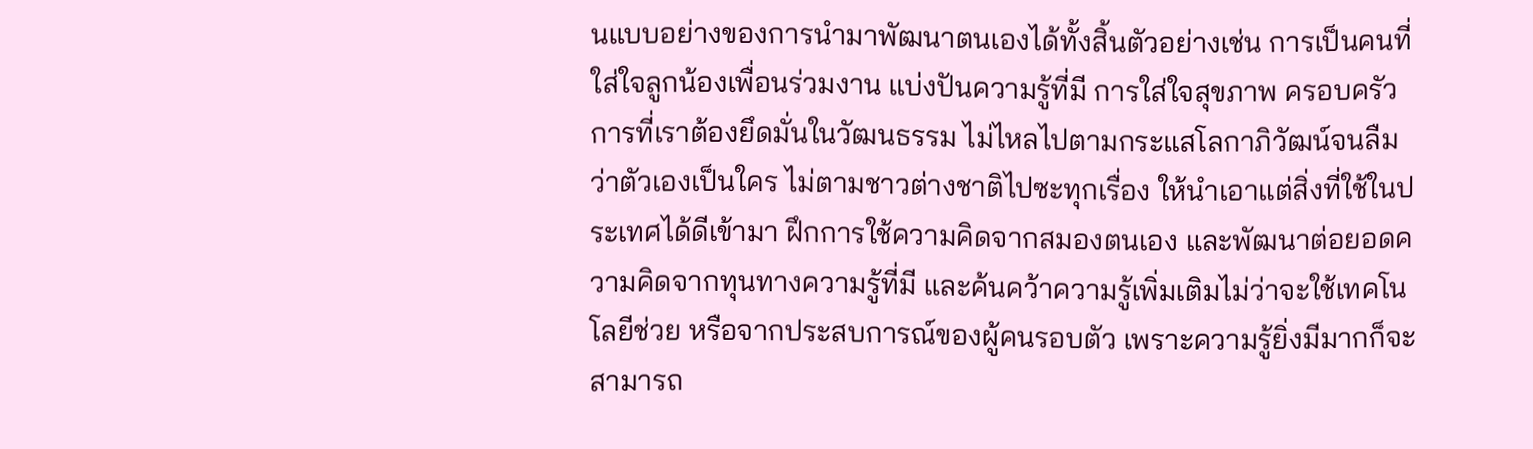นแบบอย่างของการนำมาพัฒนาตนเองได้ทั้งสิ้นตัวอย่างเช่น การเป็นคนที่ใส่ใจลูกน้องเพื่อนร่วมงาน แบ่งปันความรู้ที่มี การใส่ใจสุขภาพ ครอบครัว การที่เราต้องยึดมั่นในวัฒนธรรม ไม่ไหลไปตามกระแสโลกาภิวัฒน์จนลืมว่าตัวเองเป็นใคร ไม่ตามชาวต่างชาติไปซะทุกเรื่อง ให้นำเอาแต่สิ่งที่ใช้ในประเทศได้ดีเข้ามา ฝึกการใช้ความคิดจากสมองตนเอง และพัฒนาต่อยอดความคิดจากทุนทางความรู้ที่มี และค้นคว้าความรู้เพิ่มเติมไม่ว่าจะใช้เทคโนโลยีช่วย หรือจากประสบการณ์ของผู้คนรอบตัว เพราะความรู้ยิ่งมีมากก็จะสามารถ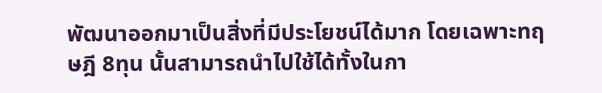พัฒนาออกมาเป็นสิ่งที่มีประโยชน์ได้มาก โดยเฉพาะทฤษฎี 8ทุน นั้นสามารถนำไปใช้ได้ทั้งในกา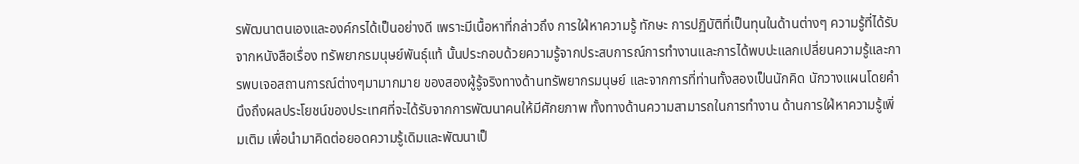รพัฒนาตนเองและองค์กรได้เป็นอย่างดี เพราะมีเนื้อหาที่กล่าวถึง การใฝ่หาความรู้ ทักษะ การปฏิบัติที่เป็นทุนในด้านต่างๆ ความรู้ที่ได้รับจากหนังสือเรื่อง ทรัพยากรมนุษย์พันธุ์แท้ นั้นประกอบด้วยความรู้จากประสบการณ์การทำงานและการได้พบปะแลกเปลี่ยนความรู้และการพบเจอสถานการณ์ต่างๆมามากมาย ของสองผู้รู้จริงทางด้านทรัพยากรมนุษย์ และจากการที่ท่านทั้งสองเป็นนักคิด นักวางแผนโดยคำนึงถึงผลประโยชน์ของประเทศที่จะได้รับจากการพัฒนาคนให้มีศักยภาพ ทั้งทางด้านความสามารถในการทำงาน ด้านการใฝ่หาความรู้เพิ่มเติม เพื่อนำมาคิดต่อยอดความรู้เดิมและพัฒนาเป็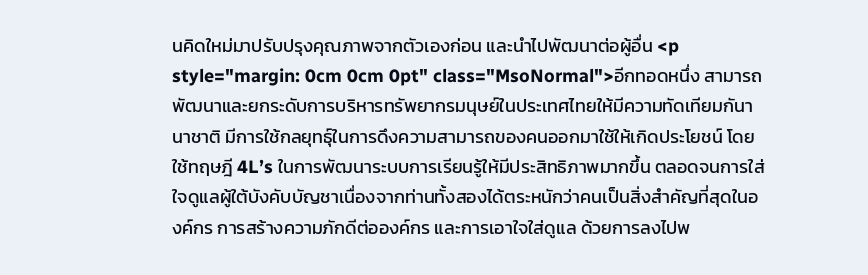นคิดใหม่มาปรับปรุงคุณภาพจากตัวเองก่อน และนำไปพัฒนาต่อผู้อื่น <p style="margin: 0cm 0cm 0pt" class="MsoNormal">อีกทอดหนึ่ง สามารถพัฒนาและยกระดับการบริหารทรัพยากรมนุษย์ในประเทศไทยให้มีความทัดเทียมกันานาชาติ มีการใช้กลยุทธุ์ในการดึงความสามารถของคนออกมาใช้ให้เกิดประโยชน์ โดยใช้ทฤษฎี 4L’s ในการพัฒนาระบบการเรียนรู้ให้มีประสิทธิภาพมากขึ้น ตลอดจนการใส่ใจดูแลผู้ใต้บังคับบัญชาเนื่องจากท่านทั้งสองได้ตระหนักว่าคนเป็นสิ่งสำคัญที่สุดในองค์กร การสร้างความภักดีต่อองค์กร และการเอาใจใส่ดูแล ด้วยการลงไปพ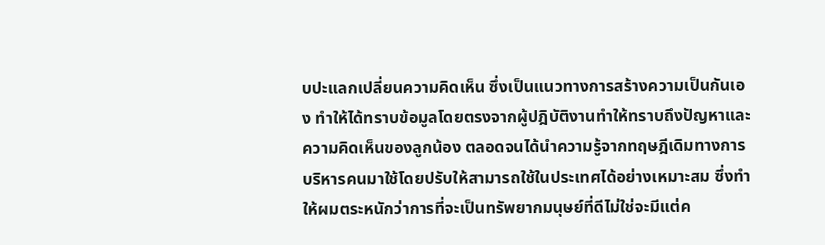บปะแลกเปลี่ยนความคิดเห็น ซึ่งเป็นแนวทางการสร้างความเป็นกันเอง ทำให้ได้ทราบข้อมูลโดยตรงจากผู้ปฎิบัติงานทำให้ทราบถึงปัญหาและความคิดเห็นของลูกน้อง ตลอดจนได้นำความรู้จากทฤษฎีเดิมทางการบริหารคนมาใช้โดยปรับให้สามารถใช้ในประเทศได้อย่างเหมาะสม ซึ่งทำให้ผมตระหนักว่าการที่จะเป็นทรัพยากมนุษย์ที่ดีไม่ใช่จะมีแต่ค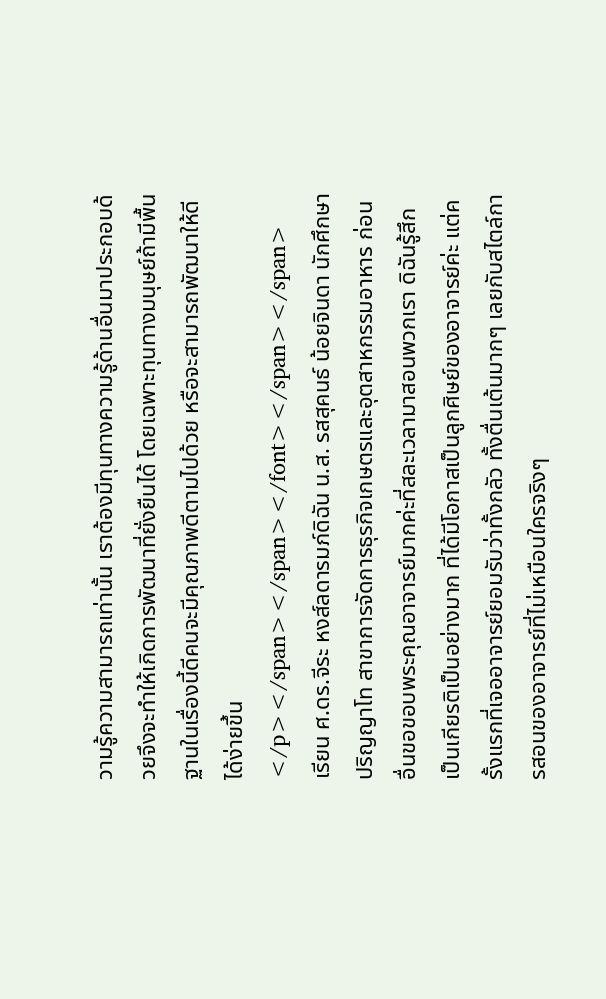วามรู้ความสามารถเท่านั้น เราต้องมีทุนทางความรู้ด้านอื่นมาประกอบด้วยจึงจะทำให้เกิดการพัฒนาที่ยั่งยืนได้ โดยเฉพาะทุนทางมนุษย์ถ้ามีพื้นฐานในเรื่องนี้ดีคนจะมีคุณภาพดีตามไปด้วย หรือจะสามารถพัฒนาให้ดีได้ง่ายขึ้น</p></span></span></font></span></span>
เรียน ศ.ดร.จีระ หงส์ลดารมภ์ดิฉัน น.ส. รสสุคนธ์ น้อยจินดา นักศึกษาปริญญาโท สาขาการจัดการธุรกิจเกษตรและอุตสาหกรรมอาหาร ก่อนอื่นขอขอบพระคุณอาจารย์มากค่ะที่สละเวลามาสอนพวกเรา ดิฉันรู้สึกเป็นเกียรติเป็นอย่างมาก ที่ได้มีโอกาสเป็นลูกศิษย์ของอาจารย์ค่ะ แต่ครั้งแรกที่เจออาจารย์ยอมรับว่าทั้งกลัว ทั้งตื่นเต้นมากๆ เลยกับสไตล์การสอนของอาจารย์ที่ไม่เหมือนใครจริงๆ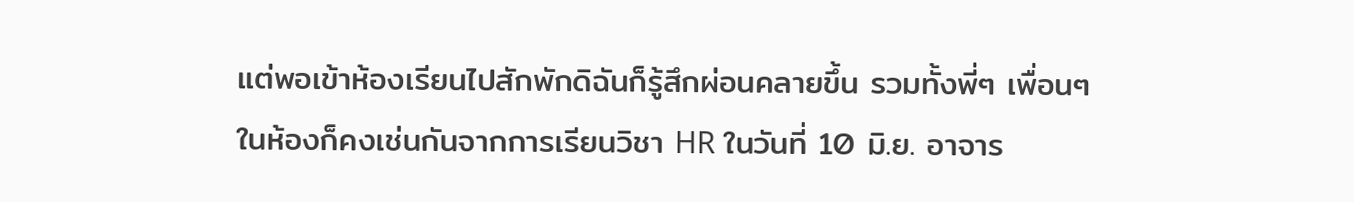แต่พอเข้าห้องเรียนไปสักพักดิฉันก็รู้สึกผ่อนคลายขึ้น รวมทั้งพี่ๆ เพื่อนๆ ในห้องก็คงเช่นกันจากการเรียนวิชา HR ในวันที่ 10 มิ.ย. อาจาร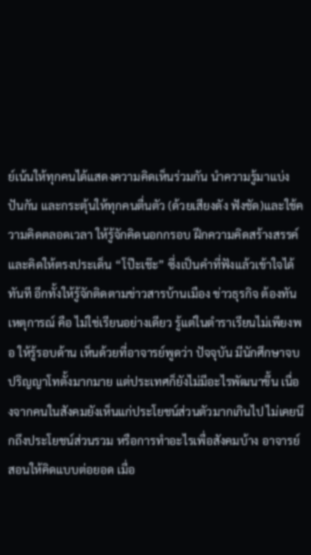ย์เน้นให้ทุกคนได้แสดงความคิดเห็นร่วมกัน นำความรู้มาแบ่งปันกัน และกระตุ้นให้ทุกคนตื่นตัว (ด้วยเสียงดัง ฟังชัด)และใช้ความคิดตลอดเวลา ให้รู้จักคิดนอกกรอบ ฝึกความคิดสร้างสรรค์ และคิดให้ตรงประเด็น “โป๊ะเช๊ะ” ซึ่งเป็นคำที่ฟังแล้วเข้าใจได้ทันที อีกทั้งให้รู้จักติดตามข่าวสารบ้านเมือง ข่าวธุรกิจ ต้องทันเหตุการณ์ คือ ไม่ใช่เรียนอย่างเดียว รู้แต่ในตำราเรียนไม่เพียงพอ ให้รู้รอบด้าน เห็นด้วยที่อาจารย์พูดว่า ปัจจุบัน มีนักศึกษาจบปริญญาโทตั้งมากมาย แต่ประเทศก็ยังไม่มีอะไรพัฒนาขึ้น เนื่องจากคนในสังคมยังเห็นแก่ประโยชน์ส่วนตัวมากเกินไป ไม่เคยนึกถึงประโยชน์ส่วนรวม หรือการทำอะไรเพื่อสังคมบ้าง อาจารย์สอนให้คิดแบบต่อยอด เมื่อ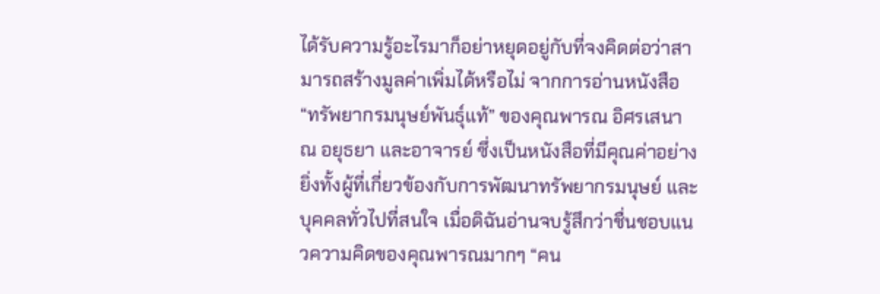ได้รับความรู้อะไรมาก็อย่าหยุดอยู่กับที่จงคิดต่อว่าสามารถสร้างมูลค่าเพิ่มได้หรือไม่ จากการอ่านหนังสือ “ทรัพยากรมนุษย์พันธุ์แท้” ของคุณพารณ อิศรเสนา ณ อยุธยา และอาจารย์ ซึ่งเป็นหนังสือที่มีคุณค่าอย่างยิ่งทั้งผู้ที่เกี่ยวข้องกับการพัฒนาทรัพยากรมนุษย์ และบุคคลทั่วไปที่สนใจ เมื่อดิฉันอ่านจบรู้สึกว่าชื่นชอบแนวความคิดของคุณพารณมากๆ “คน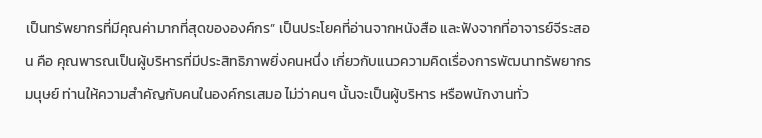เป็นทรัพยากรที่มีคุณค่ามากที่สุดขององค์กร” เป็นประโยคที่อ่านจากหนังสือ และฟังจากที่อาจารย์จีระสอน คือ คุณพารณเป็นผู้บริหารที่มีประสิทธิภาพยิ่งคนหนึ่ง เกี่ยวกับแนวความคิดเรื่องการพัฒนาทรัพยากรมนุษย์ ท่านให้ความสำคัญกับคนในองค์กรเสมอ ไม่ว่าคนๆ นั้นจะเป็นผู้บริหาร หรือพนักงานทั่ว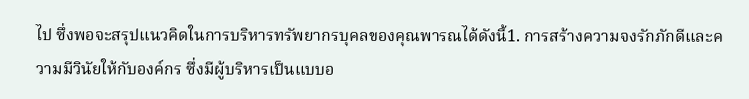ไป ซึ่งพอจะสรุปแนวคิดในการบริหารทรัพยากรบุคลของคุณพารณได้ดังนี้1. การสร้างความจงรักภักดีและความมีวินัยให้กับองค์กร ซึ่งมีผู้บริหารเป็นแบบอ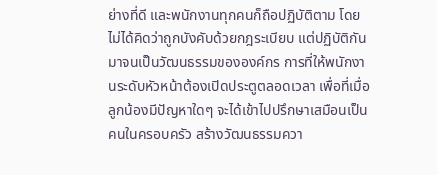ย่างที่ดี และพนักงานทุกคนก็ถือปฏิบัติตาม โดยไม่ได้คิดว่าถูกบังคับด้วยกฎระเบียบ แต่ปฏิบัติกันมาจนเป็นวัฒนธรรมขององค์กร การที่ให้พนักงานระดับหัวหน้าต้องเปิดประตูตลอดเวลา เพื่อที่เมื่อลูกน้องมีปัญหาใดๆ จะได้เข้าไปปรึกษาเสมือนเป็นคนในครอบครัว สร้างวัฒนธรรมควา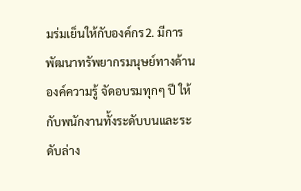มร่มเย็นให้กับองค์กร2. มีการพัฒนาทรัพยากรมนุษย์ทางด้านองค์ความรู้ จัดอบรมทุกๆ ปี ให้กับพนักงานทั้งระดับบนและระดับล่าง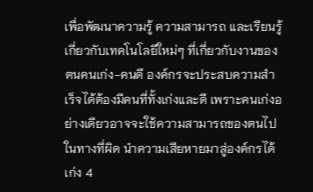เพื่อพัฒนาความรู้ ความสามารถ และเรียนรู้เกี่ยวกับเทคโนโลยีใหม่ๆ ที่เกี่ยวกับงานของตนคนเก่ง-คนดี องค์กรจะประสบความสำเร็จได้ต้องมีคนที่ทั้งเก่งและดี เพราะคนเก่งอย่างเดียวอาจจะใช้ความสามารถของตนไปในทางที่ผิด นำความเสียหายมาสู่องค์กรได้ เก่ง 4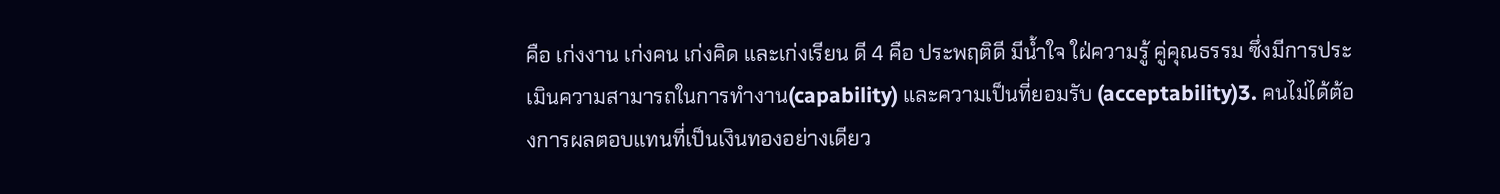คือ เก่งงาน เก่งคน เก่งคิด และเก่งเรียน ดี 4 คือ ประพฤติดี มีน้ำใจ ใฝ่ความรู้ คู่คุณธรรม ซึ่งมีการประเมินความสามารถในการทำงาน(capability) และความเป็นที่ยอมรับ (acceptability)3. คนไม่ได้ต้องการผลตอบแทนที่เป็นเงินทองอย่างเดียว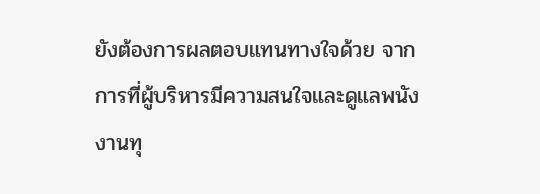ยังต้องการผลตอบแทนทางใจด้วย จากการที่ผู้บริหารมีความสนใจและดูแลพนังงานทุ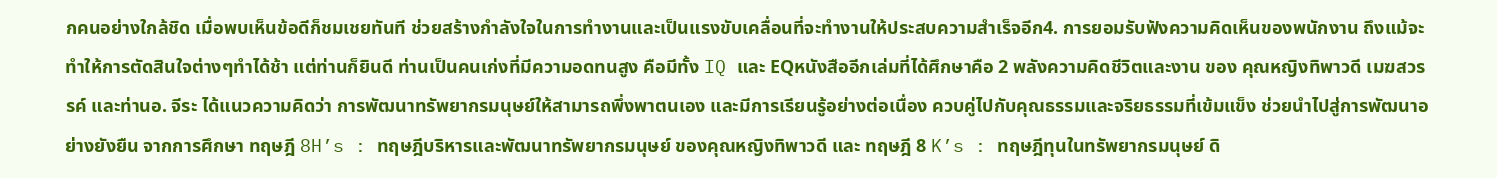กคนอย่างใกล้ชิด เมื่อพบเห็นข้อดีก็ชมเชยทันที ช่วยสร้างกำลังใจในการทำงานและเป็นแรงขับเคลื่อนที่จะทำงานให้ประสบความสำเร็จอีก4. การยอมรับฟังความคิดเห็นของพนักงาน ถึงแม้จะทำให้การตัดสินใจต่างๆทำได้ช้า แต่ท่านก็ยินดี ท่านเป็นคนเก่งที่มีความอดทนสูง คือมีทั้ง IQ และ EQหนังสืออีกเล่มที่ได้ศึกษาคือ 2 พลังความคิดชีวิตและงาน ของ คุณหญิงทิพาวดี เมฆสวรรค์ และท่านอ. จีระ ได้แนวความคิดว่า การพัฒนาทรัพยากรมนุษย์ให้สามารถพึ่งพาตนเอง และมีการเรียนรู้อย่างต่อเนื่อง ควบคู่ไปกับคุณธรรมและจริยธรรมที่เข้มแข็ง ช่วยนำไปสู่การพัฒนาอย่างยังยืน จากการศึกษา ทฤษฎี 8H’s : ทฤษฎีบริหารและพัฒนาทรัพยากรมนุษย์ ของคุณหญิงทิพาวดี และ ทฤษฎี 8 K’s : ทฤษฎีทุนในทรัพยากรมนุษย์ ดิ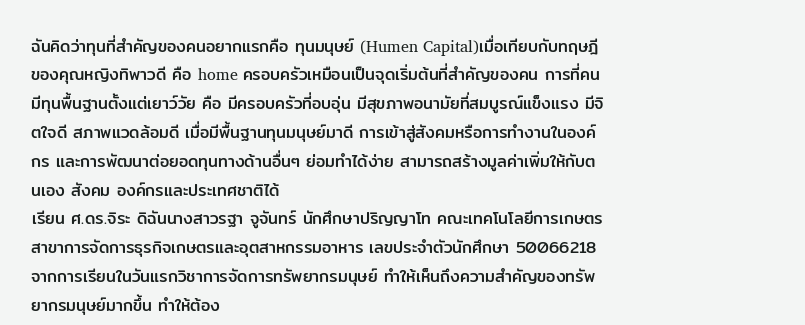ฉันคิดว่าทุนที่สำคัญของคนอยากแรกคือ ทุนมนุษย์ (Humen Capital)เมื่อเทียบกับทฤษฎีของคุณหญิงทิพาวดี คือ home ครอบครัวเหมือนเป็นจุดเริ่มต้นที่สำคัญของคน การที่คนมีทุนพื้นฐานตั้งแต่เยาว์วัย คือ มีครอบครัวที่อบอุ่น มีสุขภาพอนามัยที่สมบูรณ์แข็งแรง มีจิตใจดี สภาพแวดล้อมดี เมื่อมีพื้นฐานทุนมนุษย์มาดี การเข้าสู่สังคมหรือการทำงานในองค์กร และการพัฒนาต่อยอดทุนทางด้านอื่นๆ ย่อมทำได้ง่าย สามารถสร้างมูลค่าเพิ่มให้กับตนเอง สังคม องค์กรและประเทศชาติได้
เรียน ศ.ดร.จิระ ดิฉันนางสาวรฐา จูจันทร์ นักศึกษาปริญญาโท คณะเทคโนโลยีการเกษตร สาขาการจัดการธุรกิจเกษตรและอุตสาหกรรมอาหาร เลขประจำตัวนักศึกษา 50066218 จากการเรียนในวันแรกวิชาการจัดการทรัพยากรมนุษย์ ทำให้เห็นถึงความสำคัญของทรัพยากรมนุษย์มากขึ้น ทำให้ต้อง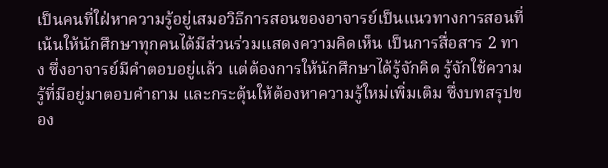เป็นคนที่ใฝ่หาความรู้อยู่เสมอวิธีการสอนของอาจารย์เป็นแนวทางการสอนที่เน้นให้นักศึกษาทุกคนได้มีส่วนร่วมแสดงความคิดเห็น เป็นการสื่อสาร 2 ทาง ซึ่งอาจารย์มีคำตอบอยู่แล้ว แต่ต้องการให้นักศึกษาได้รู้จักคิด รู้จักใช้ความรู้ที่มีอยู่มาตอบคำถาม และกระตุ้นให้ต้องหาความรู้ใหม่เพิ่มเติม ซึ่งบทสรุปของ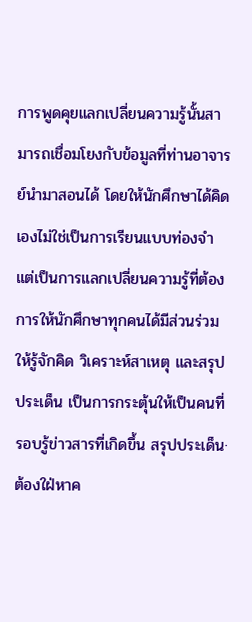การพูดคุยแลกเปลี่ยนความรู้นั้นสามารถเชื่อมโยงกับข้อมูลที่ท่านอาจารย์นำมาสอนได้ โดยให้นักศึกษาได้คิดเองไม่ใช่เป็นการเรียนแบบท่องจำ แต่เป็นการแลกเปลี่ยนความรู้ที่ต้องการให้นักศึกษาทุกคนได้มีส่วนร่วม ให้รู้จักคิด วิเคราะห์สาเหตุ และสรุปประเด็น เป็นการกระตุ้นให้เป็นคนที่รอบรู้ข่าวสารที่เกิดขึ้น สรุปประเด็น· ต้องใฝ่หาค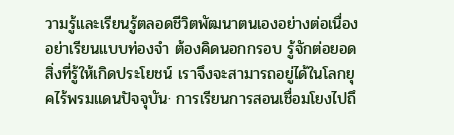วามรู้และเรียนรู้ตลอดชีวิตพัฒนาตนเองอย่างต่อเนื่อง อย่าเรียนแบบท่องจำ ต้องคิดนอกกรอบ รู้จักต่อยอดสิ่งที่รู้ให้เกิดประโยชน์ เราจึงจะสามารถอยู่ได้ในโลกยุคไร้พรมแดนปัจจุบัน· การเรียนการสอนเชื่อมโยงไปถึ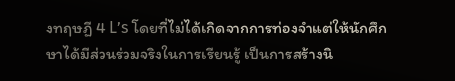งทฤษฏี 4 L’s โดยที่ไม่ได้เกิดจากการท่องจำแต่ให้นักศึกษาได้มีส่วนร่วมจริงในการเรียนรู้ เป็นการสร้างนิ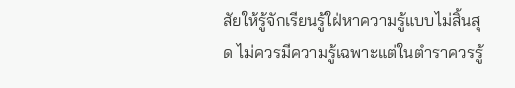สัยให้รู้จักเรียนรู้ใฝ่หาความรู้แบบไม่สิ้นสุด ไม่ควรมีความรู้เฉพาะแต่ในตำราควรรู้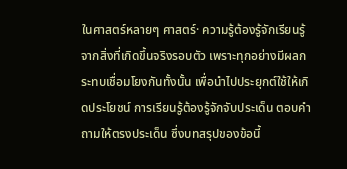ในศาสตร์หลายๆ ศาสตร์· ความรู้ต้องรู้จักเรียนรู้จากสิ่งที่เกิดขึ้นจริงรอบตัว เพราะทุกอย่างมีผลกระทบเชื่อมโยงกันทั้งนั้น เพื่อนำไปประยุกต์ใช้ให้เกิดประโยชน์ การเรียนรู้ต้องรู้จักจับประเด็น ตอบคำถามให้ตรงประเด็น ซึ่งบทสรุปของข้อนี้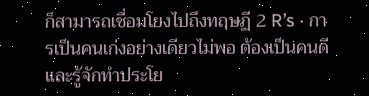ก็สามารถเชื่อมโยงไปถึงทฤษฏี 2 R’s · การเป็นคนเก่งอย่างเดียวไม่พอ ต้องเป็นคนดี และรู้จักทำประโย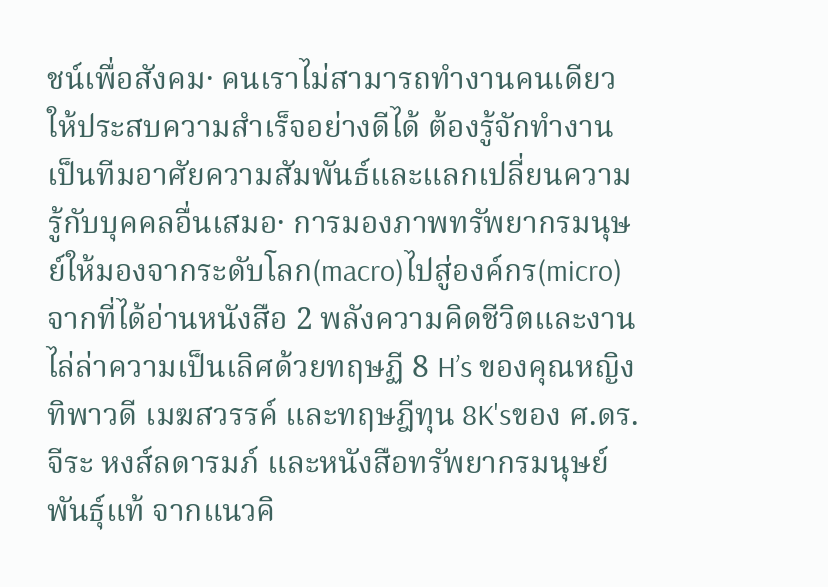ชน์เพื่อสังคม· คนเราไม่สามารถทำงานคนเดียวให้ประสบความสำเร็จอย่างดีได้ ต้องรู้จักทำงานเป็นทีมอาศัยความสัมพันธ์และแลกเปลี่ยนความรู้กับบุคคลอื่นเสมอ· การมองภาพทรัพยากรมนุษย์ให้มองจากระดับโลก(macro)ไปสู่องค์กร(micro) จากที่ได้อ่านหนังสือ 2 พลังความคิดชีวิตและงาน ไล่ล่าความเป็นเลิศด้วยทฤษฏี 8 H’s ของคุณหญิงทิพาวดี เมฆสวรรค์ และทฤษฎีทุน 8K'sของ ศ.ดร.จีระ หงส์ลดารมภ์ และหนังสือทรัพยากรมนุษย์พันธุ์แท้ จากแนวคิ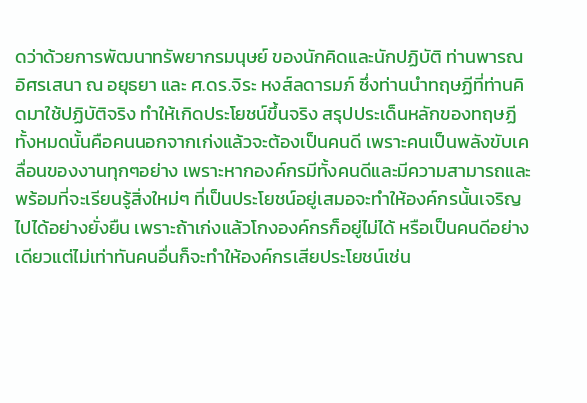ดว่าด้วยการพัฒนาทรัพยากรมนุษย์ ของนักคิดและนักปฏิบัติ ท่านพารณ อิศรเสนา ณ อยุธยา และ ศ.ดร.จิระ หงส์ลดารมภ์ ซึ่งท่านนำทฤษฏีที่ท่านคิดมาใช้ปฏิบัติจริง ทำให้เกิดประโยชน์ขึ้นจริง สรุปประเด็นหลักของทฤษฏีทั้งหมดนั้นคือคนนอกจากเก่งแล้วจะต้องเป็นคนดี เพราะคนเป็นพลังขับเคลื่อนของงานทุกๆอย่าง เพราะหากองค์กรมีทั้งคนดีและมีความสามารถและพร้อมที่จะเรียนรู้สิ่งใหม่ๆ ที่เป็นประโยชน์อยู่เสมอจะทำให้องค์กรนั้นเจริญไปได้อย่างยั่งยืน เพราะถ้าเก่งแล้วโกงองค์กรก็อยู่ไม่ได้ หรือเป็นคนดีอย่างเดียวแต่ไม่เท่าทันคนอื่นก็จะทำให้องค์กรเสียประโยชน์เช่น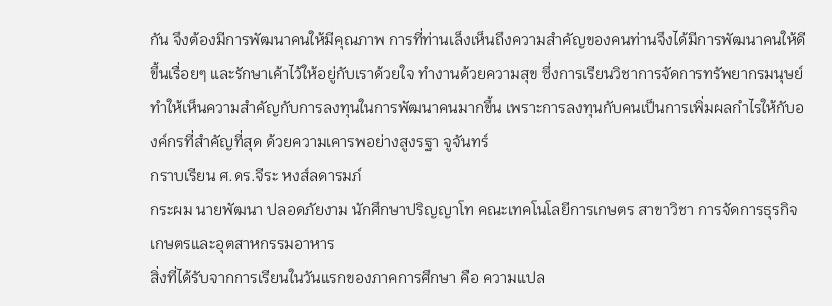กัน จึงต้องมีการพัฒนาคนให้มีคุณภาพ การที่ท่านเล็งเห็นถึงความสำคัญของคนท่านจึงได้มีการพัฒนาคนให้ดีขึ้นเรื่อยๆ และรักษาเค้าไว้ให้อยู่กับเราด้วยใจ ทำงานด้วยความสุข ซึ่งการเรียนวิชาการจัดการทรัพยากรมนุษย์ทำให้เห็นความสำคัญกับการลงทุนในการพัฒนาคนมากขึ้น เพราะการลงทุนกับคนเป็นการเพิ่มผลกำไรให้กับองค์กรที่สำคัญที่สุด ด้วยความเคารพอย่างสูงรฐา จูจันทร์
กราบเรียน ศ.ดร.จีระ หงส์ลดารมภ์
กระผม นายพัฒนา ปลอดภัยงาม นักศึกษาปริญญาโท คณะเทคโนโลยีการเกษตร สาขาวิชา การจัดการธุรกิจเกษตรและอุตสาหกรรมอาหาร
สิ่งที่ได้รับจากการเรียนในวันแรกของภาคการศึกษา คือ ความแปล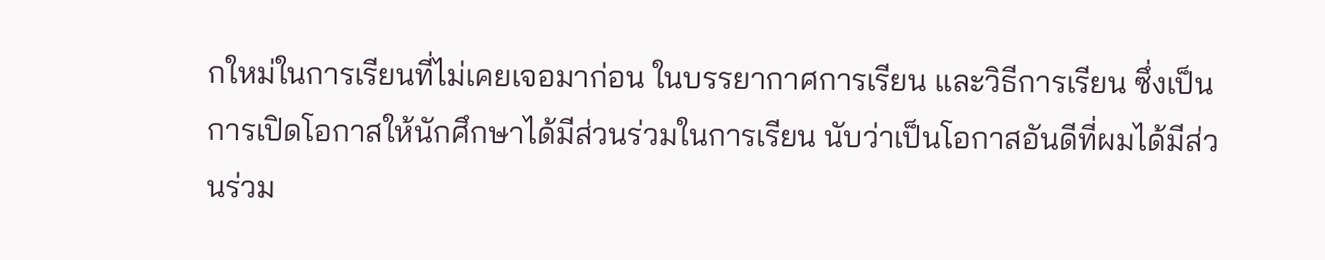กใหม่ในการเรียนที่ไม่เคยเจอมาก่อน ในบรรยากาศการเรียน และวิธีการเรียน ซึ่งเป็นการเปิดโอกาสให้นักศึกษาได้มีส่วนร่วมในการเรียน นับว่าเป็นโอกาสอันดีที่ผมได้มีส่วนร่วม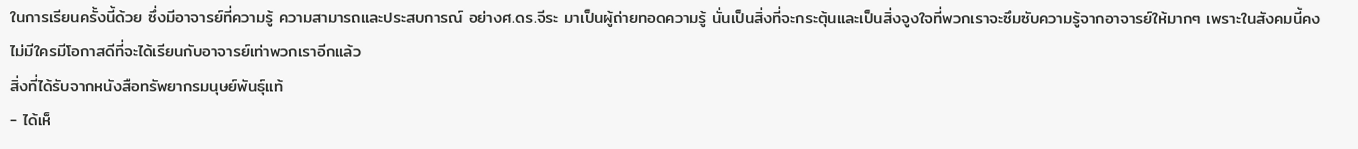ในการเรียนครั้งนี้ด้วย ซึ่งมีอาจารย์ที่ความรู้ ความสามารถและประสบการณ์ อย่างศ.ดร.จีระ มาเป็นผู้ถ่ายทอดความรู้ นั่นเป็นสิ่งที่จะกระตุ้นและเป็นสิ่งจูงใจที่พวกเราจะซึมซับความรู้จากอาจารย์ให้มากๆ เพราะในสังคมนี้คงไม่มีใครมีโอกาสดีที่จะได้เรียนกับอาจารย์เท่าพวกเราอีกแล้ว
สิ่งที่ได้รับจากหนังสือทรัพยากรมนุษย์พันธุ์แท้
- ได้เห็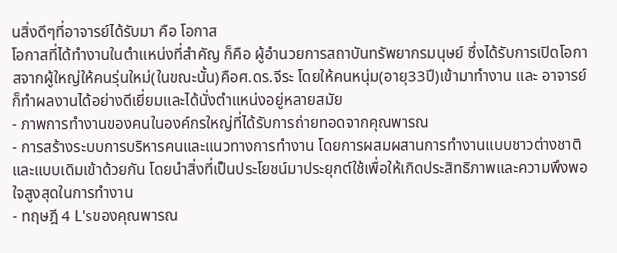นสิ่งดีๆที่อาจารย์ได้รับมา คือ โอกาส
โอกาสที่ได้ทำงานในตำแหน่งที่สำคัญ ก็คือ ผู้อำนวยการสถาบันทรัพยากรมนุษย์ ซึ่งได้รับการเปิดโอกาสจากผู้ใหญ่ให้คนรุ่นใหม่(ในขณะนั้น)คือศ.ดร.จีระ โดยให้คนหนุ่ม(อายุ33ปี)เข้ามาทำงาน และ อาจารย์ก็ทำผลงานได้อย่างดีเยี่ยมและได้นั่งตำแหน่งอยู่หลายสมัย
- ภาพการทำงานของคนในองค์กรใหญ่ที่ได้รับการถ่ายทอดจากคุณพารณ
- การสร้างระบบการบริหารคนและแนวทางการทำงาน โดยการผสมผสานการทำงานแบบชาวต่างชาติและแบบเดิมเข้าด้วยกัน โดยนำสิ่งที่เป็นประโยชน์มาประยุกต์ใช้เพื่อให้เกิดประสิทธิภาพและความพึงพอใจสูงสุดในการทำงาน
- ทฤษฎี 4 L'sของคุณพารณ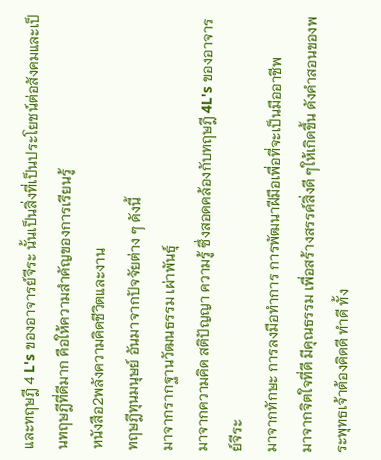และทฤษฎี 4 L's ของอาจารย์จีระ นั้นเป็นสิ่งที่เป็นประโยชน์ต่อสังคมและเป็นทฤษฎีที่ดีมาก คือให้ความสำคัญของการเรียนรู้
หนังสือ2พลังความคิดชีวิตและงาน
ทฤษฎีทุนมนุษย์ อันมาจากปัจจัยต่าง ๆ ดังนี้
มาจากรากฐานวัฒนธรรม เผ่าพันธุ์
มาจากความคิด สติปัญญา ความรู้ ซึ่งสอดคล้องกับทฤษฎี 4L's ของอาจารย์จีระ
มาจากทักษะ การลงมือทำการ การพัฒนาฝีมือเพื่อที่จะเป็นมืออาชีพ
มาจากจิตใจที่ดี มีคุณธรรม เพื่อสร้างสรรค์สิ่งดี ๆให้เกิดขึ้น ดังคำสอนของพระพุทธเจ้าต้องคิดดี ทำดี ทั้ง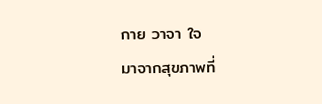กาย วาจา ใจ
มาจากสุขภาพที่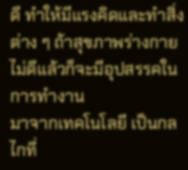ดี ทำให้มีแรงคิดและทำสิ่งต่าง ๆ ถ้าสุขภาพร่างกายไม่ดีแล้วก็จะมีอุปสรรคในการทำงาน
มาจากเทคโนโลยี เป็นกลไกที่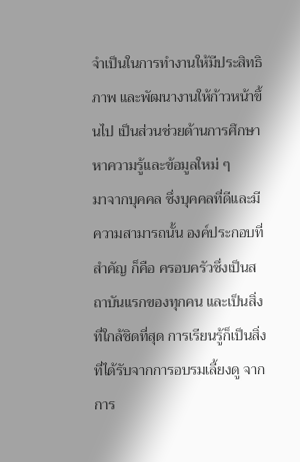จำเป็นในการทำงานให้มีประสิทธิภาพ และพัฒนางานให้ก้าวหน้าขึ้นไป เป็นส่วนช่วยด้านการศึกษาหาความรู้และข้อมูลใหม่ ๆ
มาจากบุคคล ซึ่งบุคคลที่ดีและมีความสามารถนั้น องค์ประกอบที่สำคัญ ก็คือ ครอบครัวซึ่งเป็นสถาบันแรกของทุกคน และเป็นสิ่งที่ใกล้ชิดที่สุด การเรียนรู้ก็เป็นสิ่งที่ได้รับจากการอบรมเลี้ยงดู จากการ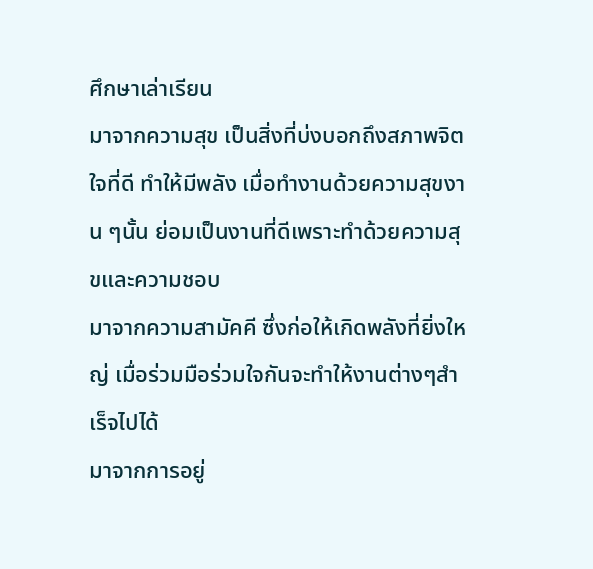ศึกษาเล่าเรียน
มาจากความสุข เป็นสิ่งที่บ่งบอกถึงสภาพจิตใจที่ดี ทำให้มีพลัง เมื่อทำงานด้วยความสุขงาน ๆนั้น ย่อมเป็นงานที่ดีเพราะทำด้วยความสุขและความชอบ
มาจากความสามัคคี ซึ่งก่อให้เกิดพลังที่ยิ่งใหญ่ เมื่อร่วมมือร่วมใจกันจะทำให้งานต่างๆสำเร็จไปได้
มาจากการอยู่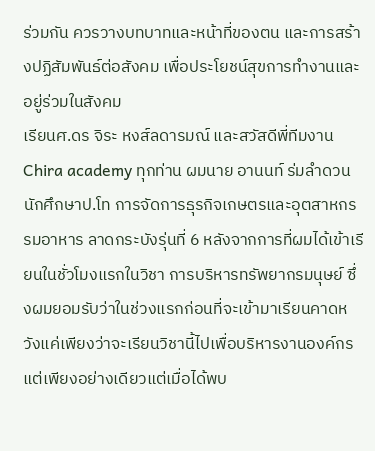ร่วมกัน ควรวางบทบาทและหน้าที่ของตน และการสร้างปฏิสัมพันธ์ต่อสังคม เพื่อประโยชน์สุขการทำงานและอยู่ร่วมในสังคม
เรียนศ.ดร จิระ หงส์ลดารมณ์ และสวัสดีพี่ทีมงาน Chira academy ทุกท่าน ผมนาย อานนท์ ร่มลำดวน นักศึกษาป.โท การจัดการธุรกิจเกษตรและอุตสาหกรรมอาหาร ลาดกระบังรุ่นที่ 6 หลังจากการที่ผมได้เข้าเรียนในชั่วโมงแรกในวิชา การบริหารทรัพยากรมนุษย์ ซึ่งผมยอมรับว่าในช่วงแรกก่อนที่จะเข้ามาเรียนคาดหวังแค่เพียงว่าจะเรียนวิชานี้ไปเพื่อบริหารงานองค์กรแต่เพียงอย่างเดียวแต่เมื่อได้พบ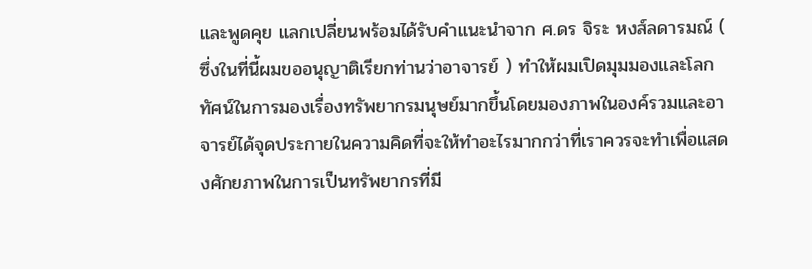และพูดคุย แลกเปลี่ยนพร้อมได้รับคำแนะนำจาก ศ.ดร จิระ หงส์ลดารมณ์ ( ซึ่งในที่นี้ผมขออนุญาติเรียกท่านว่าอาจารย์ ) ทำให้ผมเปิดมุมมองและโลกทัศน์ในการมองเรื่องทรัพยากรมนุษย์มากขึ้นโดยมองภาพในองค์รวมและอาจารย์ได้จุดประกายในความคิดที่จะให้ทำอะไรมากกว่าที่เราควรจะทำเพื่อแสดงศักยภาพในการเป็นทรัพยากรที่มี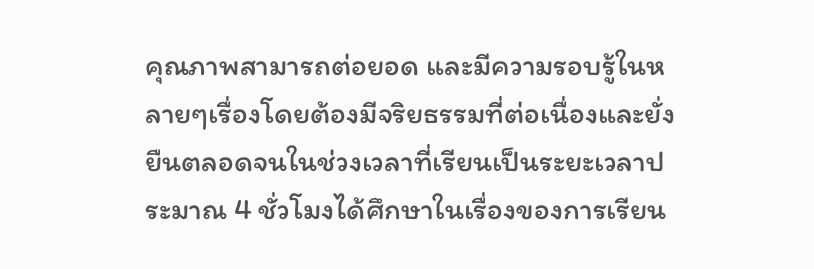คุณภาพสามารถต่อยอด และมีความรอบรู้ในหลายๆเรื่องโดยต้องมีจริยธรรมที่ต่อเนื่องและยั่งยืนตลอดจนในช่วงเวลาที่เรียนเป็นระยะเวลาประมาณ 4 ชั่วโมงได้ศึกษาในเรื่องของการเรียน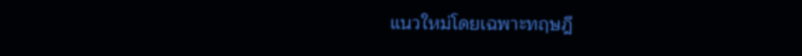แนวใหม่โดยเฉพาะทฤษฎี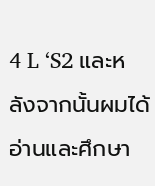4 L ‘S2 และหลังจากนั้นผมได้อ่านและศึกษา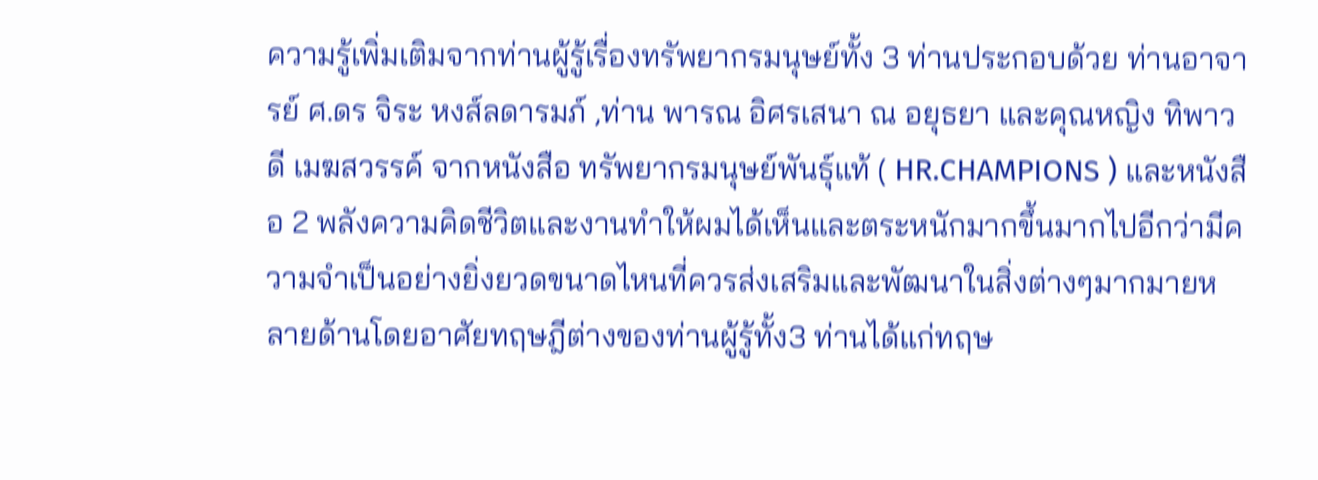ความรู้เพิ่มเติมจากท่านผู้รู้เรื่องทรัพยากรมนุษย์ทั้ง 3 ท่านประกอบด้วย ท่านอาจารย์ ศ.ดร จิระ หงส์ลดารมภ์ ,ท่าน พารณ อิศรเสนา ณ อยุธยา และคุณหญิง ทิพาวดี เมฆสวรรค์ จากหนังสือ ทรัพยากรมนุษย์พันธุ์แท้ ( HR.CHAMPIONS ) และหนังสือ 2 พลังความคิดชีวิตและงานทำให้ผมได้เห็นและตระหนักมากขึ้นมากไปอีกว่ามีความจำเป็นอย่างยิ่งยวดขนาดไหนที่ควรส่งเสริมและพัฒนาในสิ่งต่างๆมากมายหลายด้านโดยอาศัยทฤษฎีต่างของท่านผู้รู้ทั้ง3 ท่านได้แก่ทฤษ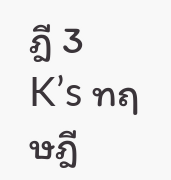ฎี 3 K’s ทฤษฎี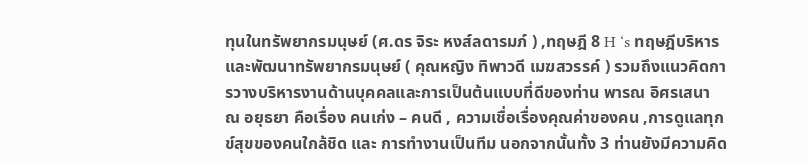ทุนในทรัพยากรมนุษย์ (ศ.ดร จิระ หงส์ลดารมภ์ ) ,ทฤษฎี 8 H ‘s ทฤษฎีบริหารและพัฒนาทรัพยากรมนุษย์ ( คุณหญิง ทิพาวดี เมฆสวรรค์ ) รวมถึงแนวคิดการวางบริหารงานด้านบุคคลและการเป็นต้นแบบที่ดีของท่าน พารณ อิศรเสนา ณ อยุธยา คือเรื่อง คนเก่ง – คนดี , ความเชื่อเรื่องคุณค่าของคน ,การดูแลทุกข์สุขของคนใกล้ชิด และ การทำงานเป็นทีม นอกจากนั้นทั้ง 3 ท่านยังมีความคิด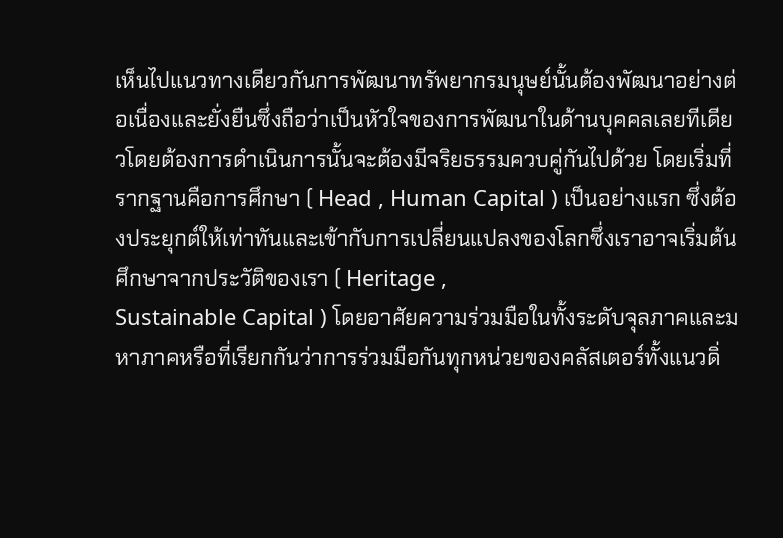เห็นไปแนวทางเดียวกันการพัฒนาทรัพยากรมนุษย์นั้นต้องพัฒนาอย่างต่อเนื่องและยั่งยืนซึ่งถือว่าเป็นหัวใจของการพัฒนาในด้านบุคคลเลยทีเดียวโดยต้องการดำเนินการนั้นจะต้องมีจริยธรรมควบคู่กันไปด้วย โดยเริ่มที่รากฐานคือการศึกษา ( Head , Human Capital ) เป็นอย่างแรก ซึ่งต้องประยุกต์ให้เท่าทันและเข้ากับการเปลี่ยนแปลงของโลกซึ่งเราอาจเริ่มต้นศึกษาจากประวัติของเรา ( Heritage ,
Sustainable Capital ) โดยอาศัยความร่วมมือในทั้งระดับจุลภาคและมหาภาคหรือที่เรียกกันว่าการร่วมมือกันทุกหน่วยของคลัสเตอร์ทั้งแนวดิ่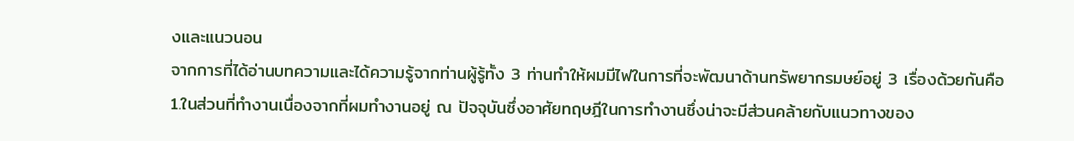งและแนวนอน
จากการที่ได้อ่านบทความและได้ความรู้จากท่านผู้รู้ทั้ง 3 ท่านทำให้ผมมีไฟในการที่จะพัฒนาด้านทรัพยากรมษย์อยู่ 3 เรื่องด้วยกันคือ
1.ในส่วนที่ทำงานเนื่องจากที่ผมทำงานอยู่ ณ ปัจจุบันซึ่งอาศัยทฤษฎีในการทำงานซึ่งน่าจะมีส่วนคล้ายกับแนวทางของ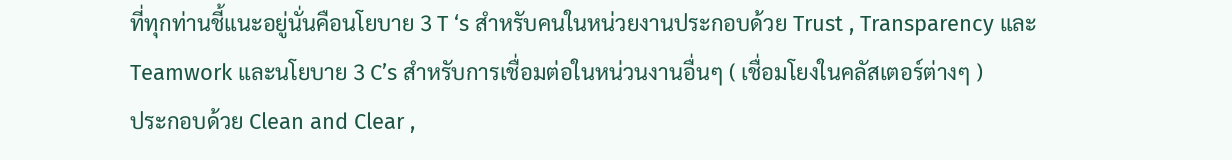ที่ทุกท่านชี้แนะอยู่นั่นคือนโยบาย 3 T ‘s สำหรับคนในหน่วยงานประกอบด้วย Trust , Transparency และ
Teamwork และนโยบาย 3 C’s สำหรับการเชื่อมต่อในหน่วนงานอื่นๆ ( เชื่อมโยงในคลัสเตอร์ต่างๆ )
ประกอบด้วย Clean and Clear ,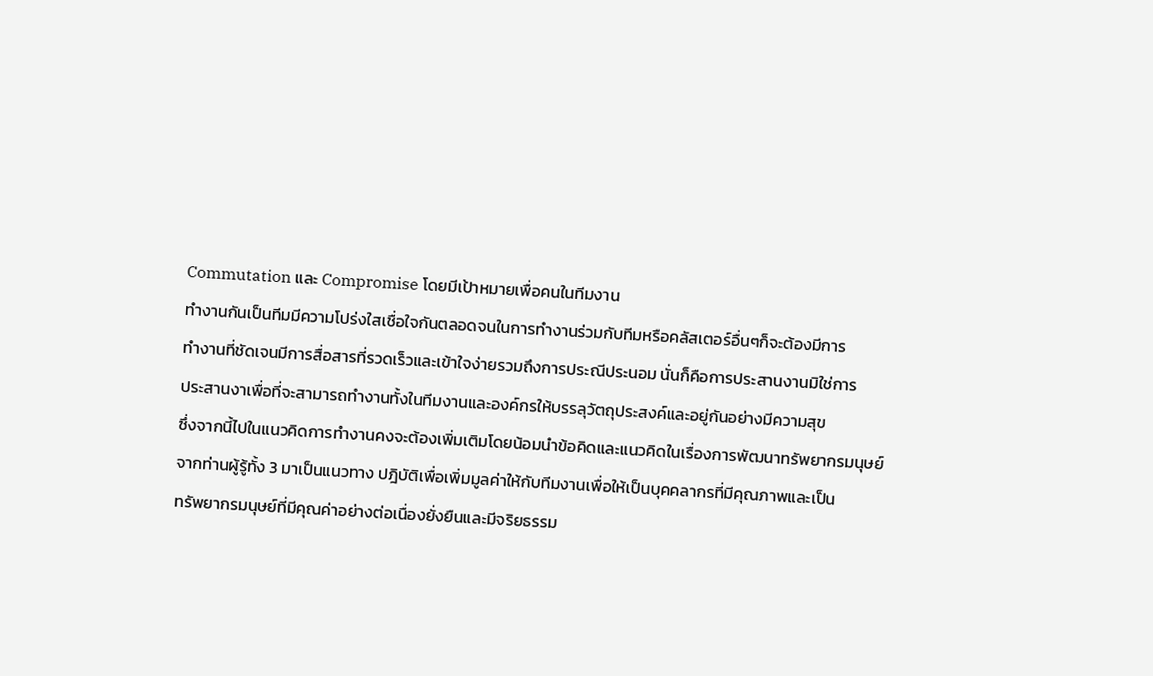Commutation และ Compromise โดยมีเป้าหมายเพื่อคนในทีมงาน
ทำงานกันเป็นทีมมีความโปร่งใสเชื่อใจกันตลอดจนในการทำงานร่วมกับทีมหรือคลัสเตอร์อื่นๆก็จะต้องมีการ
ทำงานที่ชัดเจนมีการสื่อสารที่รวดเร็วและเข้าใจง่ายรวมถึงการประณีประนอม นั่นก็คือการประสานงานมิใช่การ
ประสานงาเพื่อที่จะสามารถทำงานทั้งในทีมงานและองค์กรให้บรรลุวัตถุประสงค์และอยู่กันอย่างมีความสุข
ซึ่งจากนี้ไปในแนวคิดการทำงานคงจะต้องเพิ่มเติมโดยน้อมนำข้อคิดและแนวคิดในเรื่องการพัฒนาทรัพยากรมนุษย์
จากท่านผู้รู้ทั้ง 3 มาเป็นแนวทาง ปฎิบัติเพื่อเพิ่มมูลค่าให้กับทีมงานเพื่อให้เป็นบุคคลากรที่มีคุณภาพและเป็น
ทรัพยากรมนุษย์ที่มีคุณค่าอย่างต่อเนื่องยั่งยืนและมีจริยธรรม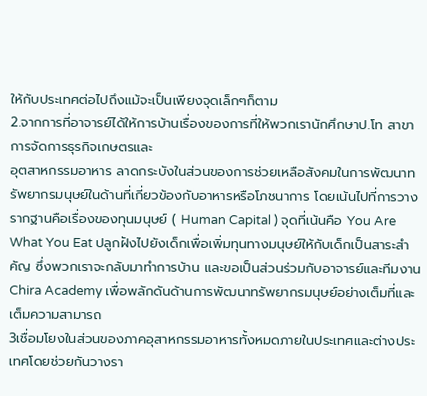ให้กับประเทศต่อไปถึงแม้จะเป็นเพียงจุดเล็กๆก็ตาม
2.จากการที่อาจารย์ได้ให้การบ้านเรื่องของการที่ให้พวกเรานักศึกษาป.โท สาขาการจัดการธุรกิจเกษตรและ
อุตสาหกรรมอาหาร ลาดกระบังในส่วนของการช่วยเหลือสังคมในการพัฒนาทรัพยากรมนุษย์ในด้านที่เกี่ยวข้องกับอาหารหรือโภชนาการ โดยเน้นไปที่การวางรากฐานคือเรื่องของทุนมนุษย์ ( Human Capital ) จุดที่เน้นคือ You Are What You Eat ปลูกฝังไปยังเด็กเพื่อเพิ่มทุนทางมนุษย์ให้กับเด็กเป็นสาระสำคัญ ซึ่งพวกเราจะกลับมาทำการบ้าน และขอเป็นส่วนร่วมกับอาจารย์และทีมงาน Chira Academy เพื่อพลักดันด้านการพัฒนาทรัพยากรมนุษย์อย่างเต็มที่และเต็มความสามารถ
3เชื่อมโยงในส่วนของภาคอุสาหกรรมอาหารทั้งหมดภายในประเทศและต่างประเทศโดยช่วยกันวางรา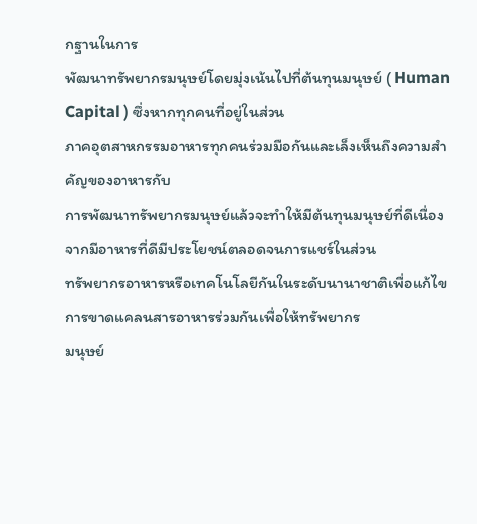กฐานในการ
พัฒนาทรัพยากรมนุษย์โดยมุ่งเน้นไปที่ต้นทุนมนุษย์ ( Human Capital ) ซึ่งหากทุกคนที่อยู่ในส่วน
ภาคอุตสาหกรรมอาหารทุกคนร่วมมือกันและเล็งเห็นถึงความสำคัญของอาหารกับ
การพัฒนาทรัพยากรมนุษย์แล้วจะทำให้มีต้นทุนมนุษย์ที่ดีเนื่องจากมีอาหารที่ดีมีประโยชน์ตลอดจนการแชร์ในส่วน
ทรัพยากรอาหารหรือเทคโนโลยีกันในระดับนานาชาติเพื่อแก้ไขการขาดแคลนสารอาหารร่วมกันเพื่อให้ทรัพยากร
มนุษย์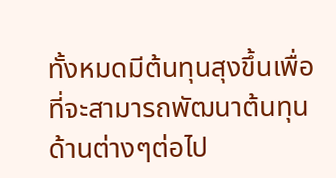ทั้งหมดมีต้นทุนสุงขึ้นเพื่อที่จะสามารถพัฒนาต้นทุนด้านต่างๆต่อไป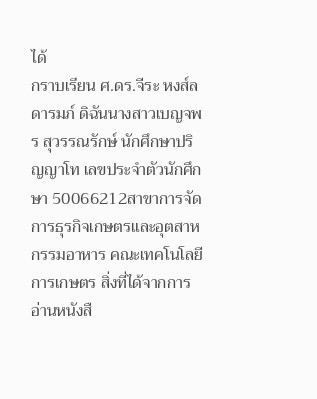ได้
กราบเรียน ศ.ดร.จีระ หงส์ลดารมภ์ ดิฉันนางสาวเบญจพร สุวรรณรักษ์ นักศึกษาปริญญาโท เลขประจำตัวนักศึกษา 50066212สาขาการจัดการธุรกิจเกษตรและอุตสาหกรรมอาหาร คณะเทคโนโลยีการเกษตร สิ่งที่ได้จากการอ่านหนังสื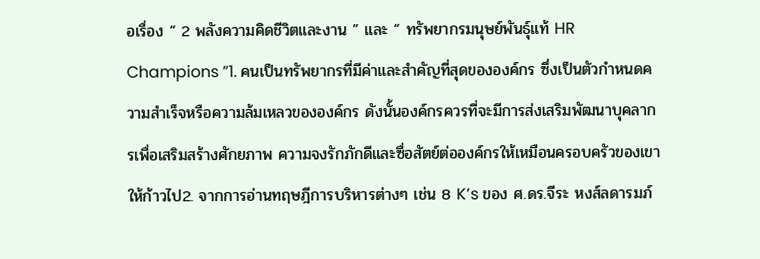อเรื่อง “ 2 พลังความคิดชีวิตและงาน ” และ “ ทรัพยากรมนุษย์พันธุ์แท้ HR Champions ”1. คนเป็นทรัพยากรที่มีค่าและสำคัญที่สุดขององค์กร ซึ่งเป็นตัวกำหนดความสำเร็จหรือความล้มเหลวขององค์กร ดังนั้นองค์กรควรที่จะมีการส่งเสริมพัฒนาบุคลากรเพื่อเสริมสร้างศักยภาพ ความจงรักภักดีและซื่อสัตย์ต่อองค์กรให้เหมือนครอบครัวของเขาให้ก้าวไป2. จากการอ่านทฤษฎีการบริหารต่างๆ เช่น 8 K’s ของ ศ.ดร.จีระ หงส์ลดารมภ์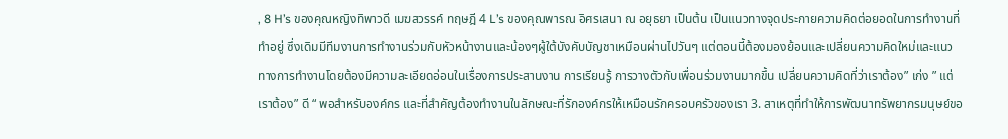, 8 H’s ของคุณหญิงทิพาวดี เมฆสวรรค์ ทฤษฎี 4 L’s ของคุณพารณ อิศรเสนา ณ อยุธยา เป็นต้น เป็นแนวทางจุดประกายความคิดต่อยอดในการทำงานที่ทำอยู่ ซึ่งเดิมมีทีมงานการทำงานร่วมกับหัวหน้างานและน้องๆผู้ใต้บังคับบัญชาเหมือนผ่านไปวันๆ แต่ตอนนี้ต้องมองย้อนและเปลี่ยนความคิดใหม่และแนวทางการทำงานโดยต้องมีความละเอียดอ่อนในเรื่องการประสานงาน การเรียนรู้ การวางตัวกับเพื่อนร่วมงานมากขึ้น เปลี่ยนความคิดที่ว่าเราต้อง” เก่ง ” แต่เราต้อง” ดี “ พอสำหรับองค์กร และที่สำคัญต้องทำงานในลักษณะที่รักองค์กรให้เหมือนรักครอบครัวของเรา 3. สาเหตุที่ทำให้การพัฒนาทรัพยากรมนุษย์ขอ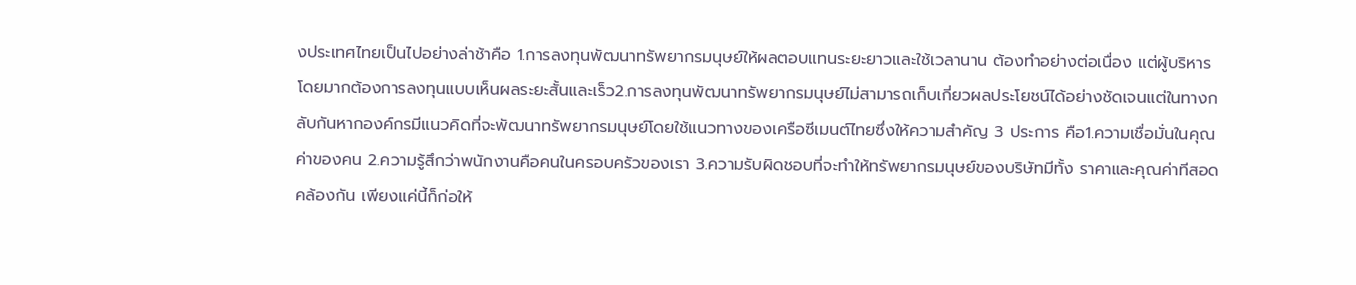งประเทศไทยเป็นไปอย่างล่าช้าคือ 1.การลงทุนพัฒนาทรัพยากรมนุษย์ให้ผลตอบแทนระยะยาวและใช้เวลานาน ต้องทำอย่างต่อเนื่อง แต่ผู้บริหารโดยมากต้องการลงทุนแบบเห็นผลระยะสั้นและเร็ว2.การลงทุนพัฒนาทรัพยากรมนุษย์ไม่สามารถเก็บเกี่ยวผลประโยชน์ได้อย่างชัดเจนแต่ในทางกลับกันหากองค์กรมีแนวคิดที่จะพัฒนาทรัพยากรมนุษย์โดยใช้แนวทางของเครือซีเมนต์ไทยซึ่งให้ความสำคัญ 3 ประการ คือ1.ความเชื่อมั่นในคุณค่าของคน 2.ความรู้สึกว่าพนักงานคือคนในครอบครัวของเรา 3.ความรับผิดชอบที่จะทำให้ทรัพยากรมนุษย์ของบริษัทมีทั้ง ราคาและคุณค่าทีสอดคล้องกัน เพียงแค่นี้ก็ก่อให้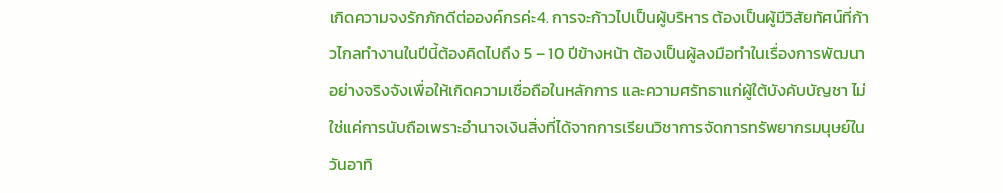เกิดความจงรักภักดีต่อองค์กรค่ะ4. การจะก้าวไปเป็นผู้บริหาร ต้องเป็นผู้มีวิสัยทัศน์ที่ก้าวไกลทำงานในปีนี้ต้องคิดไปถึง 5 – 10 ปีข้างหน้า ต้องเป็นผู้ลงมือทำในเรื่องการพัฒนาอย่างจริงจังเพื่อให้เกิดความเชื่อถือในหลักการ และความศรัทธาแก่ผู้ใต้บังคับบัญชา ไม่ใช่แค่การนับถือเพราะอำนาจเงินสิ่งที่ได้จากการเรียนวิชาการจัดการทรัพยากรมนุษย์ในวันอาทิ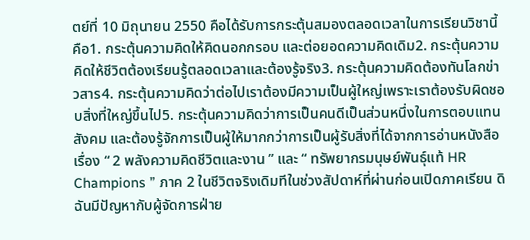ตย์ที่ 10 มิถุนายน 2550 คือได้รับการกระตุ้นสมองตลอดเวลาในการเรียนวิชานี้คือ1. กระตุ้นความคิดให้คิดนอกกรอบ และต่อยอดความคิดเดิม2. กระตุ้นความคิดให้ชีวิตต้องเรียนรู้ตลอดเวลาและต้องรู้จริง3. กระตุ้นความคิดต้องทันโลกข่าวสาร4. กระตุ้นความคิดว่าต่อไปเราต้องมีความเป็นผู้ใหญ่เพราะเราต้องรับผิดชอบสิ่งที่ใหญ่ขึ้นไป5. กระตุ้นความคิดว่าการเป็นคนดีเป็นส่วนหนึ่งในการตอบแทนสังคม และต้องรู้จักการเป็นผู้ให้มากกว่าการเป็นผู้รับสิ่งที่ได้จากการอ่านหนังสือเรื่อง “ 2 พลังความคิดชีวิตและงาน ” และ “ ทรัพยากรมนุษย์พันธุ์แท้ HR Champions ” ภาค 2 ในชีวิตจริงเดิมทีในช่วงสัปดาห์ที่ผ่านก่อนเปิดภาคเรียน ดิฉันมีปัญหากับผู้จัดการฝ่าย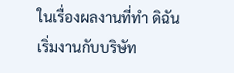ในเรื่องผลงานที่ทำ ดิฉันเริ่มงานกับบริษัท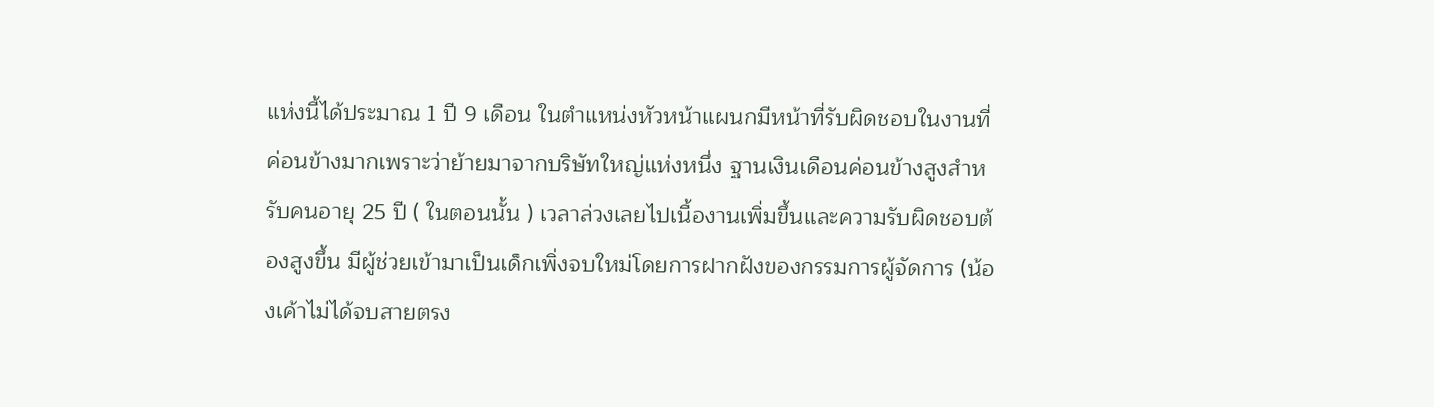แห่งนี้ได้ประมาณ 1 ปี 9 เดือน ในตำแหน่งหัวหน้าแผนกมีหน้าที่รับผิดชอบในงานที่ค่อนข้างมากเพราะว่าย้ายมาจากบริษัทใหญ่แห่งหนึ่ง ฐานเงินเดือนค่อนข้างสูงสำหรับคนอายุ 25 ปี ( ในตอนนั้น ) เวลาล่วงเลยไปเนื้องานเพิ่มขึ้นและความรับผิดชอบต้องสูงขึ้น มีผู้ช่วยเข้ามาเป็นเด็กเพิ่งจบใหม่โดยการฝากฝังของกรรมการผู้จัดการ (น้องเค้าไม่ได้จบสายตรง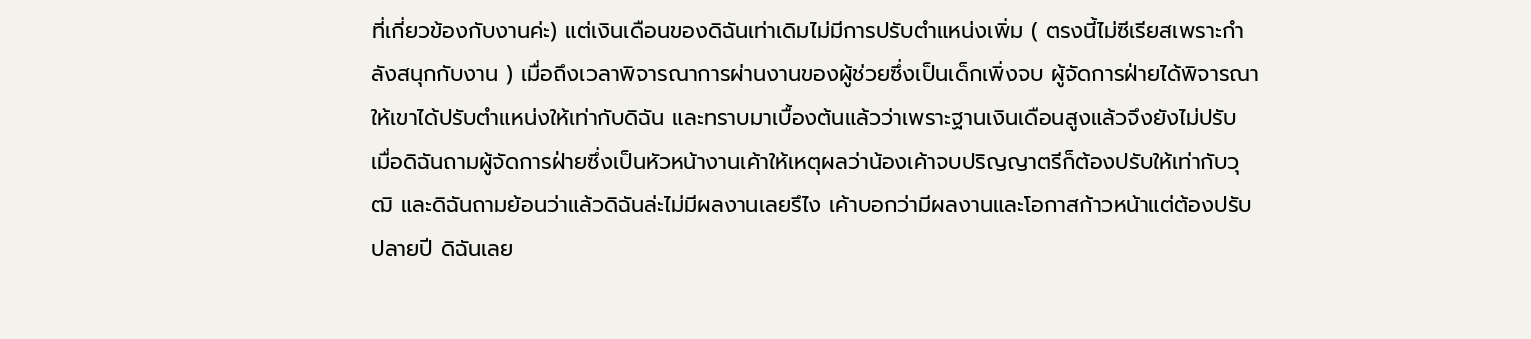ที่เกี่ยวข้องกับงานค่ะ) แต่เงินเดือนของดิฉันเท่าเดิมไม่มีการปรับตำแหน่งเพิ่ม ( ตรงนี้ไม่ซีเรียสเพราะกำลังสนุกกับงาน ) เมื่อถึงเวลาพิจารณาการผ่านงานของผู้ช่วยซึ่งเป็นเด็กเพิ่งจบ ผู้จัดการฝ่ายได้พิจารณาให้เขาได้ปรับตำแหน่งให้เท่ากับดิฉัน และทราบมาเบื้องต้นแล้วว่าเพราะฐานเงินเดือนสูงแล้วจึงยังไม่ปรับ เมื่อดิฉันถามผู้จัดการฝ่ายซึ่งเป็นหัวหน้างานเค้าให้เหตุผลว่าน้องเค้าจบปริญญาตรีก็ต้องปรับให้เท่ากับวุฒิ และดิฉันถามย้อนว่าแล้วดิฉันล่ะไม่มีผลงานเลยรึไง เค้าบอกว่ามีผลงานและโอกาสก้าวหน้าแต่ต้องปรับปลายปี ดิฉันเลย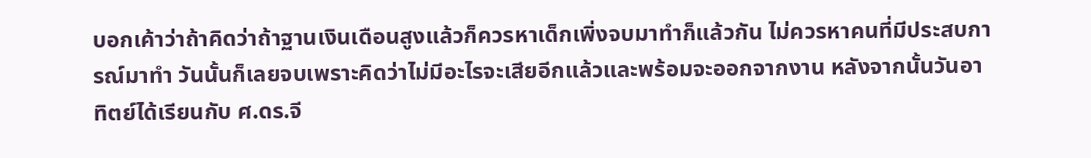บอกเค้าว่าถ้าคิดว่าถ้าฐานเงินเดือนสูงแล้วก็ควรหาเด็กเพิ่งจบมาทำก็แล้วกัน ไม่ควรหาคนที่มีประสบการณ์มาทำ วันนั้นก็เลยจบเพราะคิดว่าไม่มีอะไรจะเสียอีกแล้วและพร้อมจะออกจากงาน หลังจากนั้นวันอาทิตย์ได้เรียนกับ ศ.ดร.จี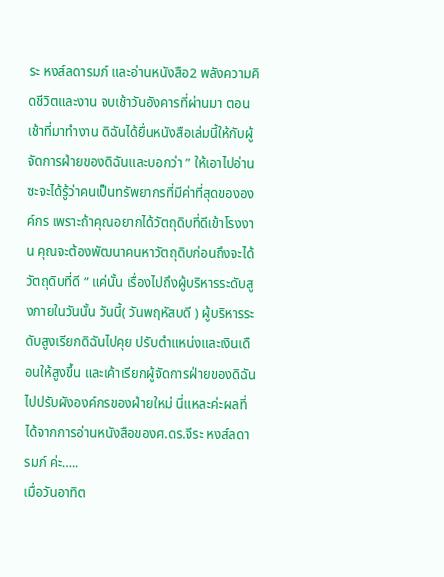ระ หงส์ลดารมภ์ และอ่านหนังสือ2 พลังความคิดชีวิตและงาน จบเช้าวันอังคารที่ผ่านมา ตอนเช้าที่มาทำงาน ดิฉันได้ยื่นหนังสือเล่มนี้ให้กับผู้จัดการฝ่ายของดิฉันและบอกว่า ” ให้เอาไปอ่านซะจะได้รู้ว่าคนเป็นทรัพยากรที่มีค่าที่สุดขององค์กร เพราะถ้าคุณอยากได้วัตถุดิบที่ดีเข้าโรงงาน คุณจะต้องพัฒนาคนหาวัตถุดิบก่อนถึงจะได้วัตถุดิบที่ดี ” แค่นั้น เรื่องไปถึงผู้บริหารระดับสูงภายในวันนั้น วันนี้( วันพฤหัสบดี ) ผู้บริหารระดับสูงเรียกดิฉันไปคุย ปรับตำแหน่งและเงินเดือนให้สูงขึ้น และเค้าเรียกผู้จัดการฝ่ายของดิฉันไปปรับผังองค์กรของฝ่ายใหม่ นี่แหละค่ะผลที่ได้จากการอ่านหนังสือของศ.ดร.จีระ หงส์ลดารมภ์ ค่ะ…..
เมื่อวันอาทิต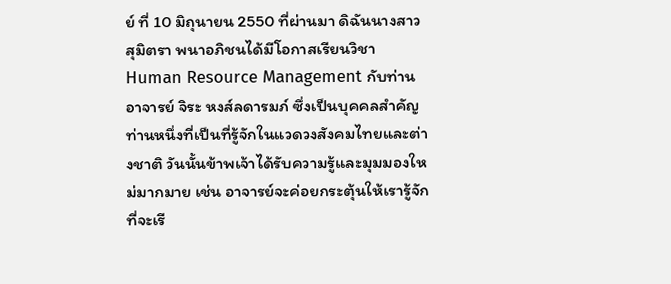ย์ ที่ 10 มิถุนายน 2550 ที่ผ่านมา ดิฉันนางสาว สุมิตรา พนาอภิชนได้มีโอกาสเรียนวิชา Human Resource Management กับท่านอาจารย์ จิระ หงส์ลดารมภ์ ซึ่งเป็นบุคคลสำคัญท่านหนึ่งที่เป็นที่รู้จักในแวดวงสังคมไทยและต่างชาติ วันนั้นข้าพเจ้าได้รับความรู้และมุมมองใหม่มากมาย เช่น อาจารย์จะค่อยกระตุ้นให้เรารู้จักที่จะเรี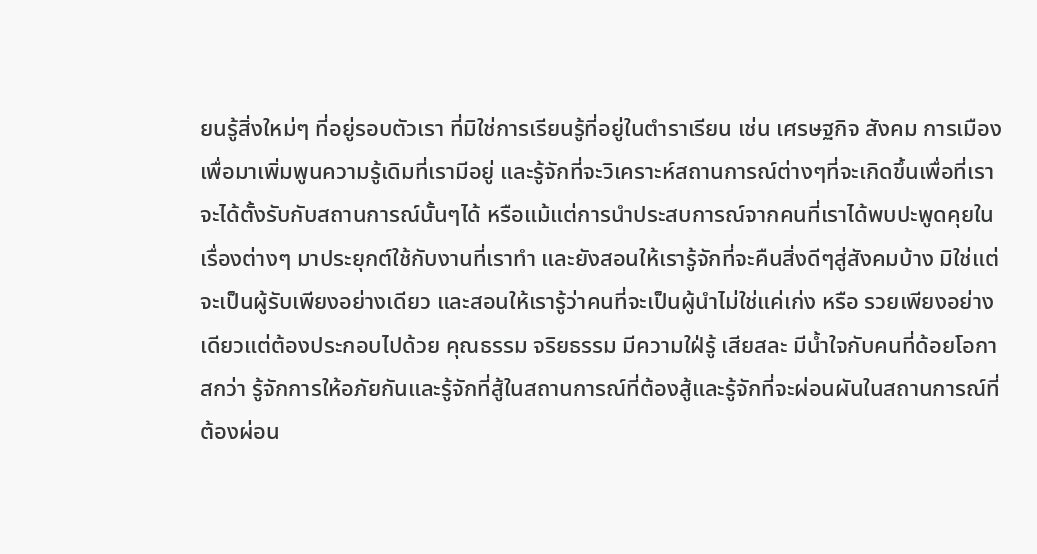ยนรู้สิ่งใหม่ๆ ที่อยู่รอบตัวเรา ที่มิใช่การเรียนรู้ที่อยู่ในตำราเรียน เช่น เศรษฐกิจ สังคม การเมือง เพื่อมาเพิ่มพูนความรู้เดิมที่เรามีอยู่ และรู้จักที่จะวิเคราะห์สถานการณ์ต่างๆที่จะเกิดขึ้นเพื่อที่เราจะได้ตั้งรับกับสถานการณ์นั้นๆได้ หรือแม้แต่การนำประสบการณ์จากคนที่เราได้พบปะพูดคุยในเรื่องต่างๆ มาประยุกต์ใช้กับงานที่เราทำ และยังสอนให้เรารู้จักที่จะคืนสิ่งดีๆสู่สังคมบ้าง มิใช่แต่จะเป็นผู้รับเพียงอย่างเดียว และสอนให้เรารู้ว่าคนที่จะเป็นผู้นำไม่ใช่แค่เก่ง หรือ รวยเพียงอย่างเดียวแต่ต้องประกอบไปด้วย คุณธรรม จริยธรรม มีความใฝ่รู้ เสียสละ มีน้ำใจกับคนที่ด้อยโอกาสกว่า รู้จักการให้อภัยกันและรู้จักที่สู้ในสถานการณ์ที่ต้องสู้และรู้จักที่จะผ่อนผันในสถานการณ์ที่ต้องผ่อน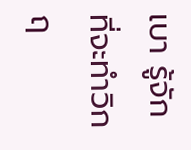เบา รู้จักที่จะทำวิกฤ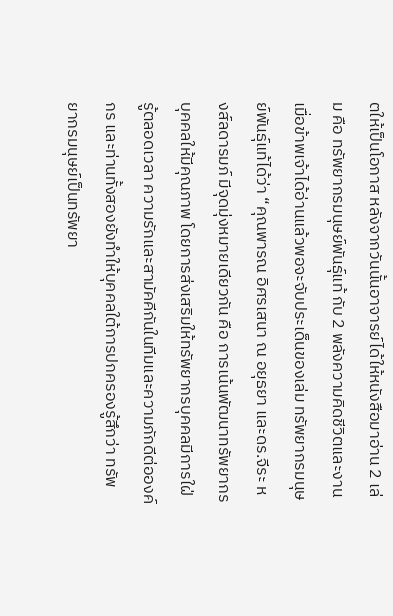ตให้เป็นโอกาส หลังจากวันนั้นอาจารย์ได้ให้หนังสือมาอ่าน 2 เล่ม คือ ทรัพยากรมนุษย์พันธุ์แท้ กับ 2 พลังความคิดชีวิตและงาน เมื่อข้าพเจ้าได้อ่านแล้วพอจะจับประเด็นของเล่ม ทรัพยากรมนุษย์พันธุ์แท้ได้ว่า “คุณพารณ อิศรเสนา ณ อยุธยา และดร.จีระ หงส์ลดารมภ์ มีจุดมุ่งหมายเดียวกัน คือ การเน้นพัฒนาทรัพยากรบุคคลให้มีคุณภาพ โดยการส่งเสริมให้ทรัพยากรบุคคลมีการใฝ่รู้ตลอดเวลา ความรักและสามัคคีกันในทีมและความภักดีต่อองค์กร และท่านทั้งสองยังทำให้บุคคลใต้การปกครองรู้สึกว่า ทรัพยากรมนุษย์เป็นทรัพยา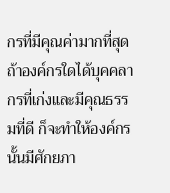กรที่มีคุณค่ามากที่สุด ถ้าองค์กรใดได้บุคคลากรที่เก่งและมีคุณธรรมที่ดี ก็จะทำให้องค์กรนั้นมีศักยภา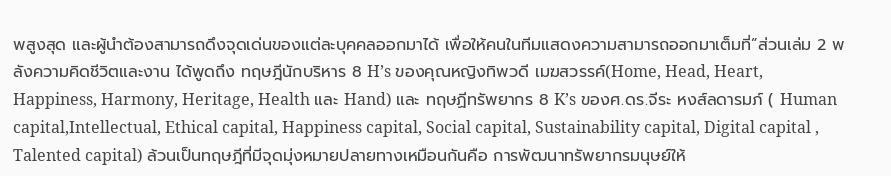พสูงสุด และผู้นำต้องสามารถดึงจุดเด่นของแต่ละบุคคลออกมาได้ เพื่อให้คนในทีมแสดงความสามารถออกมาเต็มที่”ส่วนเล่ม 2 พลังความคิดชีวิตและงาน ได้พูดถึง ทฤษฎีนักบริหาร 8 H’s ของคุณหญิงทิพวดี เมฆสวรรค์(Home, Head, Heart, Happiness, Harmony, Heritage, Health และ Hand) และ ทฤษฏีทรัพยากร 8 K’s ของศ.ดร.จีระ หงส์ลดารมภ์ ( Human capital,Intellectual, Ethical capital, Happiness capital, Social capital, Sustainability capital, Digital capital , Talented capital) ล้วนเป็นทฤษฎีที่มีจุดมุ่งหมายปลายทางเหมือนกันคือ การพัฒนาทรัพยากรมนุษย์ให้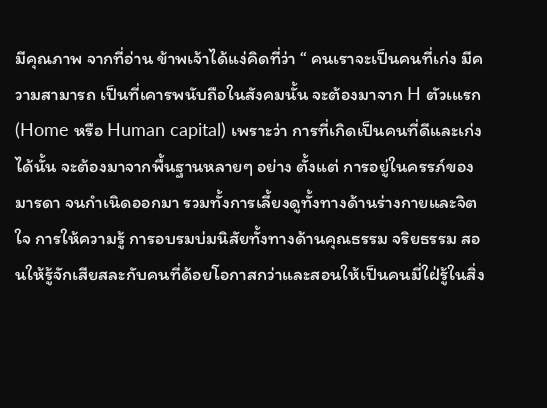มีคุณภาพ จากที่อ่าน ข้าพเจ้าได้แง่คิดที่ว่า “ คนเราจะเป็นคนที่เก่ง มีความสามารถ เป็นที่เคารพนับถือในสังคมนั้น จะต้องมาจาก H ตัวเแรก (Home หรือ Human capital) เพราะว่า การที่เกิดเป็นคนที่ดีและเก่งได้นั้น จะต้องมาจากพื้นฐานหลายๆ อย่าง ตั้งแต่ การอยู่ในครรภ์ของมารดา จนกำเนิดออกมา รวมทั้งการเลี้ยงดูทั้งทางด้านร่างกายและจิตใจ การให้ความรู้ การอบรมบ่มนิสัยทั้งทางด้านคุณธรรม จริยธรรม สอนให้รู้จักเสียสละกับคนที่ด้อยโอกาสกว่าและสอนให้เป็นคนมี่ใฝ่รู้ในสิ่ง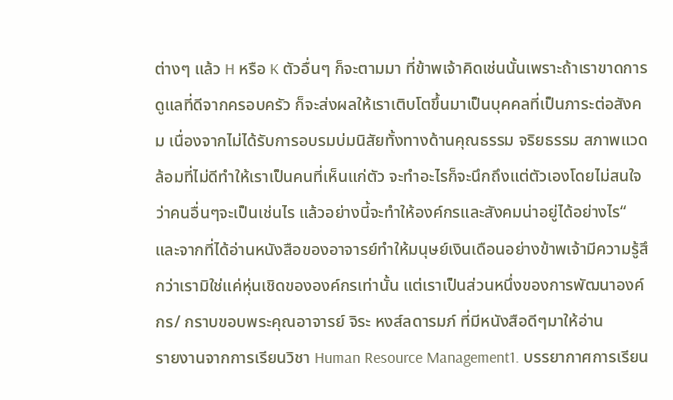ต่างๆ แล้ว H หรือ K ตัวอื่นๆ ก็จะตามมา ที่ข้าพเจ้าคิดเช่นนั้นเพราะถ้าเราขาดการดูแลที่ดีจากครอบครัว ก็จะส่งผลให้เราเติบโตขึ้นมาเป็นบุคคลที่เป็นภาระต่อสังคม เนื่องจากไม่ได้รับการอบรมบ่มนิสัยทั้งทางด้านคุณธรรม จริยธรรม สภาพแวดล้อมที่ไม่ดีทำให้เราเป็นคนที่เห็นแก่ตัว จะทำอะไรก็จะนึกถึงแต่ตัวเองโดยไม่สนใจว่าคนอื่นๆจะเป็นเช่นไร แล้วอย่างนี้จะทำให้องค์กรและสังคมน่าอยู่ได้อย่างไร“ และจากที่ได้อ่านหนังสือของอาจารย์ทำให้มนุษย์เงินเดือนอย่างข้าพเจ้ามีความรู้สึกว่าเรามิใช่แค่หุ่นเชิดขององค์กรเท่านั้น แต่เราเป็นส่วนหนึ่งของการพัฒนาองค์กร/ กราบขอบพระคุณอาจารย์ จิระ หงส์ลดารมภ์ ที่มีหนังสือดีๆมาให้อ่าน
รายงานจากการเรียนวิชา Human Resource Management1. บรรยากาศการเรียน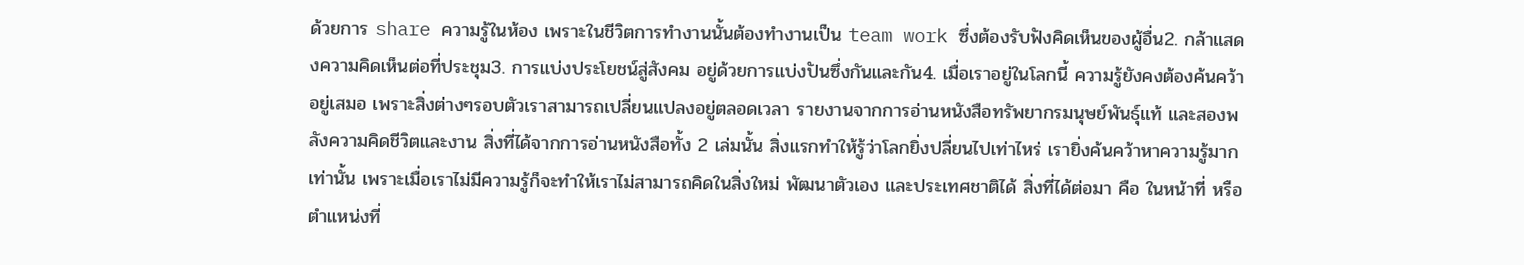ด้วยการ share ความรู้ในห้อง เพราะในชีวิตการทำงานนั้นต้องทำงานเป็น team work ซึ่งต้องรับฟังคิดเห็นของผู้อื่น2. กล้าแสดงความคิดเห็นต่อที่ประชุม3. การแบ่งประโยชน์สู่สังคม อยู่ด้วยการแบ่งปันซึ่งกันและกัน4. เมื่อเราอยู่ในโลกนี้ ความรู้ยังคงต้องค้นคว้าอยู่เสมอ เพราะสิ่งต่างๆรอบตัวเราสามารถเปลี่ยนแปลงอยู่ตลอดเวลา รายงานจากการอ่านหนังสือทรัพยากรมนุษย์พันธุ์แท้ และสองพลังความคิดชีวิตและงาน สิ่งที่ได้จากการอ่านหนังสือทั้ง 2 เล่มนั้น สิ่งแรกทำให้รู้ว่าโลกยิ่งปลี่ยนไปเท่าไหร่ เรายิ่งค้นคว้าหาความรู้มากเท่านั้น เพราะเมื่อเราไม่มีความรู้ก็จะทำให้เราไม่สามารถคิดในสิ่งใหม่ พัฒนาตัวเอง และประเทศชาติได้ สิ่งที่ได้ต่อมา คือ ในหน้าที่ หรือตำแหน่งที่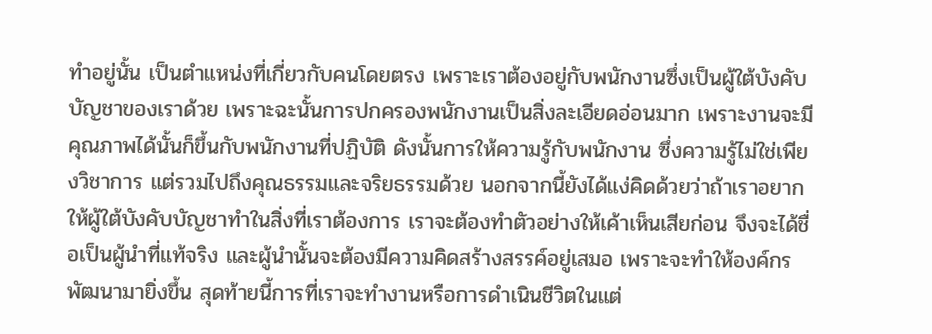ทำอยู่นั้น เป็นตำแหน่งที่เกี่ยวกับคนโดยตรง เพราะเราต้องอยู่กับพนักงานซึ่งเป็นผู้ใต้บังคับบัญชาของเราด้วย เพราะฉะนั้นการปกครองพนักงานเป็นสิ่งละเอียดอ่อนมาก เพราะงานจะมีคุณภาพได้นั้นก็ขึ้นกับพนักงานที่ปฏิบัติ ดังนั้นการให้ความรู้กับพนักงาน ซึ่งความรู้ไม่ใช่เพียงวิชาการ แต่รวมไปถึงคุณธรรมและจริยธรรมด้วย นอกจากนี้ยังได้แง่คิดด้วยว่าถ้าเราอยากให้ผู้ใต้บังคับบัญชาทำในสิ่งที่เราต้องการ เราจะต้องทำตัวอย่างให้เค้าเห็นเสียก่อน จึงจะได้ชื่อเป็นผู้นำที่แท้จริง และผู้นำนั้นจะต้องมีความคิดสร้างสรรค์อยู่เสมอ เพราะจะทำให้องค์กรพัฒนามายิ่งขึ้น สุดท้ายนี้การที่เราจะทำงานหรือการดำเนินชีวิตในแต่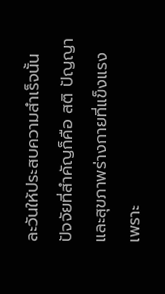ละวันให้ประสบความสำเร็จนั้น ปัจจัยที่สำคัญก็คือ สติ ปัญญา และสุขภาพร่างกายที่แข็งแรง เพราะ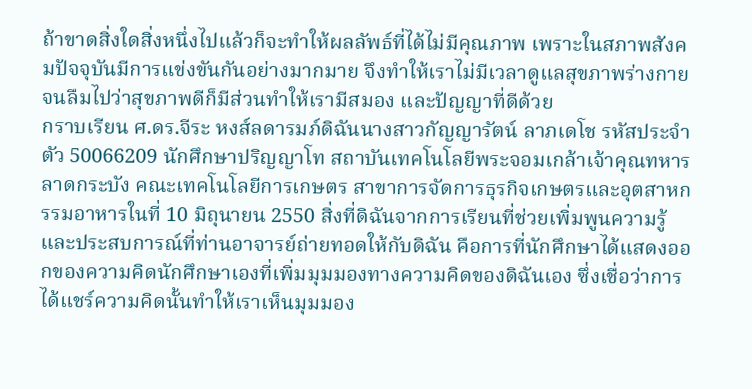ถ้าขาดสิ่งใดสิ่งหนึ่งไปแล้วก็จะทำให้ผลลัพธ์ที่ได้ไม่มีคุณภาพ เพราะในสภาพสังคมปัจจุบันมีการแข่งขันกันอย่างมากมาย จึงทำให้เราไม่มีเวลาดูแลสุขภาพร่างกาย จนลืมไปว่าสุขภาพดีก็มีส่วนทำให้เรามีสมอง และปัญญาที่ดีด้วย
กราบเรียน ศ.ดร.จีระ หงส์ลดารมภ์ดิฉันนางสาวกัญญารัตน์ ลาภเดโช รหัสประจำตัว 50066209 นักศึกษาปริญญาโท สถาบันเทคโนโลยีพระจอมเกล้าเจ้าคุณทหารลาดกระบัง คณะเทคโนโลยีการเกษตร สาขาการจัดการธุรกิจเกษตรและอุตสาหกรรมอาหารในที่ 10 มิถุนายน 2550 สิ่งที่ดิฉันจากการเรียนที่ช่วยเพิ่มพูนความรู้และประสบการณ์ที่ท่านอาจารย์ถ่ายทอดให้กับดิฉัน คือการที่นักศึกษาได้แสดงออกของความคิดนักศึกษาเองที่เพิ่มมุมมองทางความคิดของดิฉันเอง ซึ่งเชื่อว่าการได้แชร์ความคิดนั้นทำให้เราเห็นมุมมอง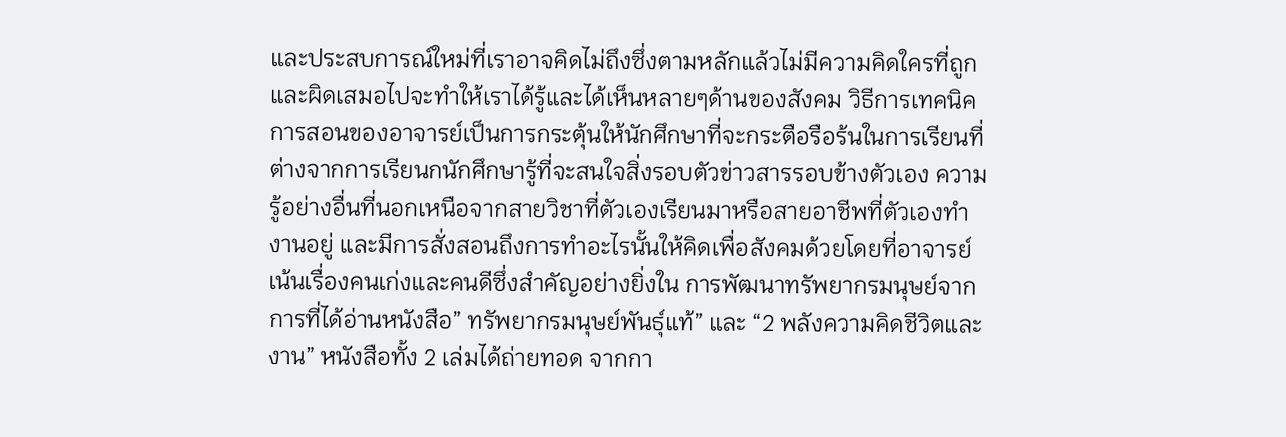และประสบการณ์ใหม่ที่เราอาจคิดไม่ถึงซึ่งตามหลักแล้วไม่มีความคิดใครที่ถูกและผิดเสมอไปจะทำให้เราได้รู้และได้เห็นหลายๆด้านของสังคม วิธีการเทคนิคการสอนของอาจารย์เป็นการกระตุ้นให้นักศึกษาที่จะกระตือรือร้นในการเรียนที่ต่างจากการเรียนกนักศึกษารู้ที่จะสนใจสิ่งรอบตัวข่าวสารรอบข้างตัวเอง ความรู้อย่างอื่นที่นอกเหนือจากสายวิชาที่ตัวเองเรียนมาหรือสายอาชีพที่ตัวเองทำงานอยู่ และมีการสั่งสอนถึงการทำอะไรนั้นให้คิดเพื่อสังคมด้วยโดยที่อาจารย์เน้นเรื่องคนเก่งและคนดีซึ่งสำคัญอย่างยิ่งใน การพัฒนาทรัพยากรมนุษย์จากการที่ได้อ่านหนังสือ” ทรัพยากรมนุษย์พันธุ์แท้” และ “2 พลังความคิดชีวิตและงาน” หนังสือทั้ง 2 เล่มได้ถ่ายทอด จากกา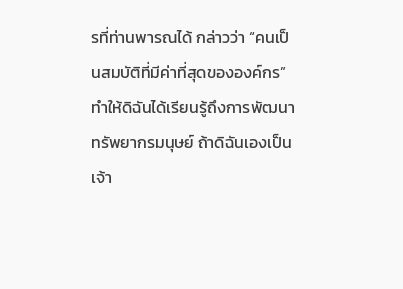รที่ท่านพารณได้ กล่าวว่า “คนเป็นสมบัติที่มีค่าที่สุดขององค์กร” ทำให้ดิฉันได้เรียนรู้ถึงการพัฒนาทรัพยากรมนุษย์ ถ้าดิฉันเองเป็นเจ้า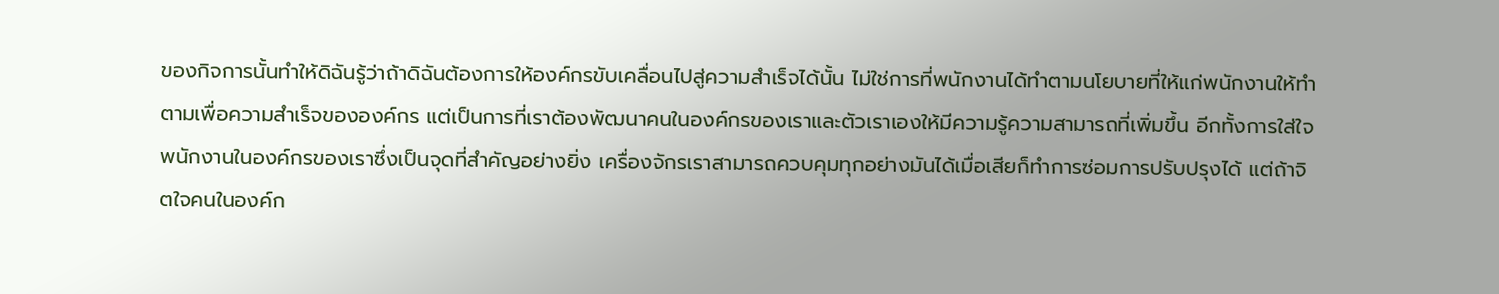ของกิจการนั้นทำให้ดิฉันรู้ว่าถ้าดิฉันต้องการให้องค์กรขับเคลื่อนไปสู่ความสำเร็จได้นั้น ไม่ใช่การที่พนักงานได้ทำตามนโยบายที่ให้แก่พนักงานให้ทำตามเพื่อความสำเร็จขององค์กร แต่เป็นการที่เราต้องพัฒนาคนในองค์กรของเราและตัวเราเองให้มีความรู้ความสามารถที่เพิ่มขึ้น อีกทั้งการใส่ใจพนักงานในองค์กรของเราซึ่งเป็นจุดที่สำคัญอย่างยิ่ง เครื่องจักรเราสามารถควบคุมทุกอย่างมันได้เมื่อเสียก็ทำการซ่อมการปรับปรุงได้ แต่ถ้าจิตใจคนในองค์ก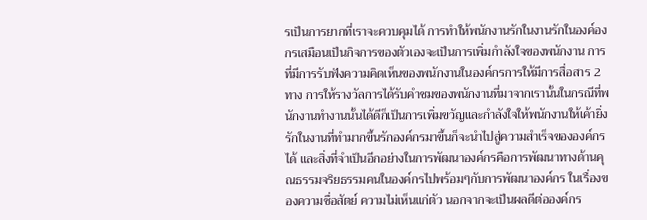รเป็นการยากที่เราจะควบคุมได้ การทำให้พนักงานรักในงานรักในองค์องกรเสมือนเป็นกิจการของตัวเองจะเป็นการเพิ่มกำลังใจของพนักงาน การที่มีการรับฟังความคิดเห็นของพนักงานในองค์กรการให้มีการสื่อสาร 2ทาง การให้รางวัลการได้รับคำชมของพนักงานที่มาจากเรานั้นในกรณีที่พนักงานทำงานนั้นได้ดีก็เป็นการเพิ่มขวัญและกำลังใจให้พนักงานให้เค้ายิ่งรักในงานที่ทำมากขึ้นรักองค์กรมาขึ้นก็จะนำไปสู่ความสำเร็จขององค์กรได้ และสิ่งที่จำเป็นอีกอย่างในการพัฒนาองค์กรคือการพัฒนาทางด้านคุณธรรมจริยธรรมคนในองค์กรไปพร้อมๆกับการพัฒนาองค์กร ในเรื่องของความซื่อสัตย์ ความไม่เห็นแก่ตัว นอกจากจะเป็นผลดีต่อองค์กร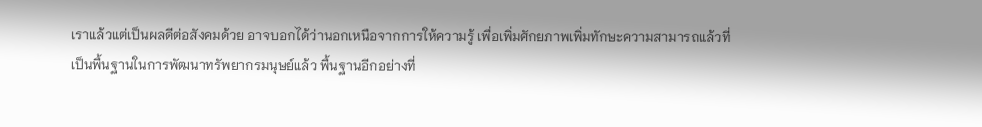เราแล้วแต่เป็นผลดีต่อสังคมด้วย อาจบอกได้ว่านอกเหนือจากการให้ความรู้ เพื่อเพิ่มศักยภาพเพิ่มทักษะความสามารถแล้วที่เป็นพื้นฐานในการพัฒนาทรัพยากรมนุษย์แล้ว พื้นฐานอีกอย่างที่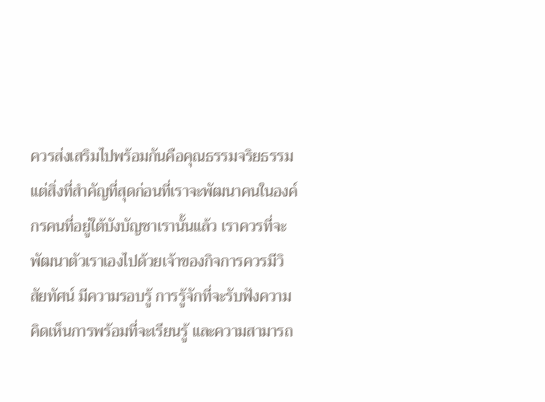ควรส่งเสริมไปพร้อมกันคือคุณธรรมจริยธรรม แต่สิ่งที่สำคัญที่สุดก่อนที่เราจะพัฒนาคนในองค์กรคนที่อยู่ใต้บังบัญชาเรานั้นแล้ว เราควรที่จะพัฒนาตัวเราเองไปด้วยเจ้าของกิจการควรมีวิสัยทัศน์ มีความรอบรู้ การรู้จักที่จะรับฟังความคิดเห็นการพร้อมที่จะเรียนรู้ และความสามารถ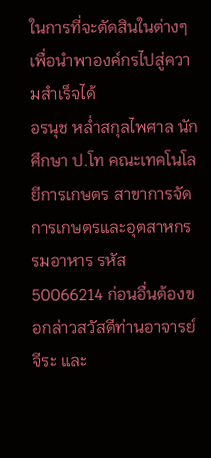ในการที่จะตัดสินในต่างๆเพื่อนำพาองค์กรไปสู่ความสำเร็จได้
อรนุช หล่ำสกุลไพศาล นักศึกษา ป.โท คณะเทคโนโลยีการเกษตร สาขาการจัดการเกษตรและอุตสาหกรรมอาหาร รหัส 50066214 ก่อนอื่นต้องขอกล่าวสวัสดีท่านอาจารย์จีระ และ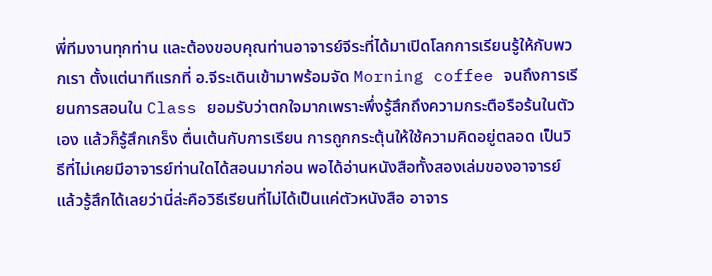พี่ทีมงานทุกท่าน และต้องขอบคุณท่านอาจารย์จีระที่ได้มาเปิดโลกการเรียนรู้ให้กับพวกเรา ตั้งแต่นาทีแรกที่ อ.จีระเดินเข้ามาพร้อมจัด Morning coffee จนถึงการเรียนการสอนใน Class ยอมรับว่าตกใจมากเพราะพึ่งรู้สึกถึงความกระตือรือร้นในตัวเอง แล้วก็รู้สึกเกร็ง ตื่นเต้นกับการเรียน การถูกกระตุ้นให้ใช้ความคิดอยู่ตลอด เป็นวิธีที่ไม่เคยมีอาจารย์ท่านใดได้สอนมาก่อน พอได้อ่านหนังสือทั้งสองเล่มของอาจารย์แล้วรู้สึกได้เลยว่านี่ล่ะคือวิธีเรียนที่ไม่ได้เป็นแค่ตัวหนังสือ อาจาร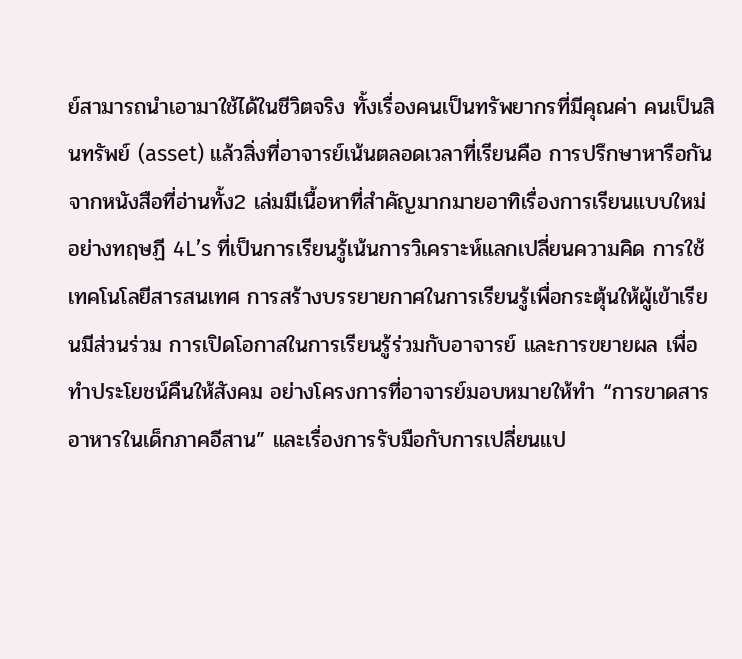ย์สามารถนำเอามาใช้ได้ในชีวิตจริง ทั้งเรื่องคนเป็นทรัพยากรที่มีคุณค่า คนเป็นสินทรัพย์ (asset) แล้วสิ่งที่อาจารย์เน้นตลอดเวลาที่เรียนคือ การปรึกษาหารือกันจากหนังสือที่อ่านทั้ง2 เล่มมีเนื้อหาที่สำคัญมากมายอาทิเรื่องการเรียนแบบใหม่อย่างทฤษฏี 4L’s ที่เป็นการเรียนรู้เน้นการวิเคราะห์แลกเปลี่ยนความคิด การใช้เทคโนโลยีสารสนเทศ การสร้างบรรยายกาศในการเรียนรู้เพื่อกระตุ้นให้ผู้เข้าเรียนมีส่วนร่วม การเปิดโอกาสในการเรียนรู้ร่วมกับอาจารย์ และการขยายผล เพื่อทำประโยชน์คืนให้สังคม อย่างโครงการที่อาจารย์มอบหมายให้ทำ “การขาดสารอาหารในเด็กภาคอีสาน” และเรื่องการรับมือกับการเปลี่ยนแป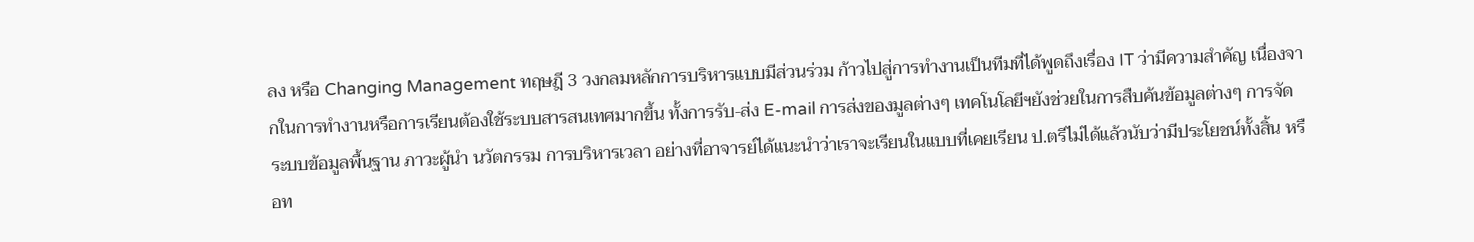ลง หรือ Changing Management ทฤษฎี 3 วงกลมหลักการบริหารแบบมีส่วนร่วม ก้าวไปสู่การทำงานเป็นทีมที่ได้พูดถึงเรื่อง IT ว่ามีความสำคัญ เนื่องจากในการทำงานหรือการเรียนต้องใช้ระบบสารสนเทศมากขึ้น ทั้งการรับ-ส่ง E-mail การส่งของมูลต่างๆ เทคโนโลยีฯยังช่วยในการสืบค้นข้อมูลต่างๆ การจัดระบบข้อมูลพื้นฐาน ภาวะผู้นำ นวัตกรรม การบริหารเวลา อย่างที่อาจารย์ได้แนะนำว่าเราจะเรียนในแบบที่เคยเรียน ป.ตรีไม่ได้แล้วนับว่ามีประโยชน์ทั้งสิ้น หรือท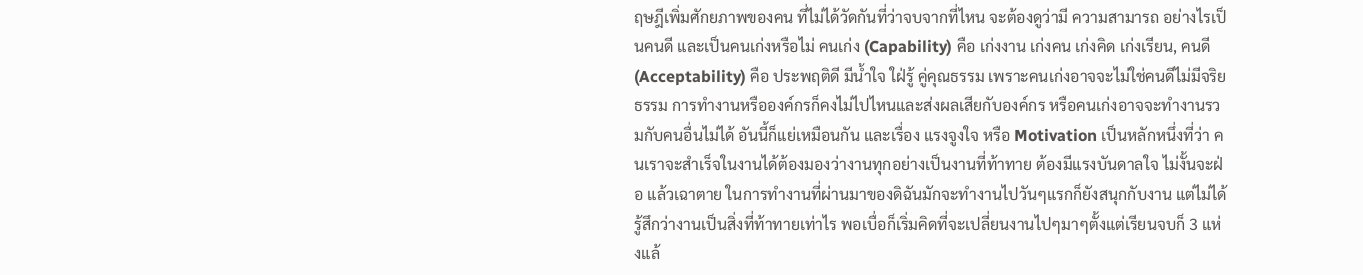ฤษฎีเพิ่มศักยภาพของคน ที่ไม่ได้วัดกันที่ว่าจบจากที่ไหน จะต้องดูว่ามี ความสามารถ อย่างไรเป็นคนดี และเป็นคนเก่งหรือไม่ คนเก่ง (Capability) คือ เก่งงาน เก่งคน เก่งคิด เก่งเรียน, คนดี (Acceptability) คือ ประพฤติดี มีน้ำใจ ใฝ่รู้ คู่คุณธรรม เพราะคนเก่งอาจจะไม่ใช่คนดีไม่มีจริยธรรม การทำงานหรือองค์กรก็คงไม่ไปไหนและส่งผลเสียกับองค์กร หรือคนเก่งอาจจะทำงานรวมกับคนอื่นไม่ได้ อันนี้ก็แย่เหมือนกัน และเรื่อง แรงจูงใจ หรือ Motivation เป็นหลักหนึ่งที่ว่า คนเราจะสำเร็จในงานได้ต้องมองว่างานทุกอย่างเป็นงานที่ท้าทาย ต้องมีแรงบันดาลใจ ไม่งั้นจะฝ่อ แล้วเฉาตาย ในการทำงานที่ผ่านมาของดิฉันมักจะทำงานไปวันๆแรกก็ยังสนุกกับงาน แต่ไม่ได้รู้สึกว่างานเป็นสิ่งที่ท้าทายเท่าไร พอเบื่อก็เริ่มคิดที่จะเปลี่ยนงานไปๆมาๆตั้งแต่เรียนจบก็ 3 แห่งแล้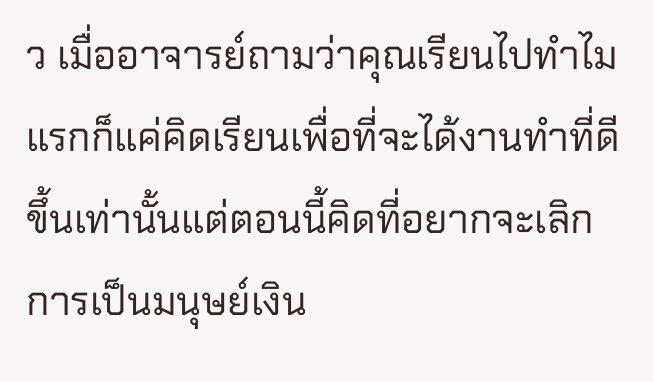ว เมื่ออาจารย์ถามว่าคุณเรียนไปทำไมแรกก็แค่คิดเรียนเพื่อที่จะได้งานทำที่ดีขึ้นเท่านั้นแต่ตอนนี้คิดที่อยากจะเลิกการเป็นมนุษย์เงิน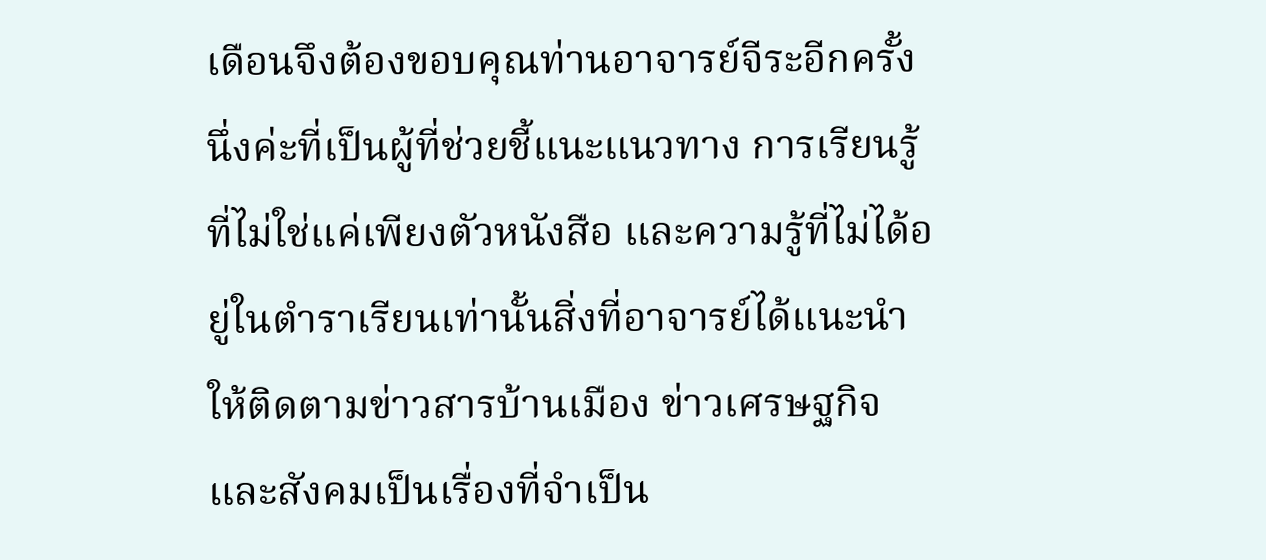เดือนจึงต้องขอบคุณท่านอาจารย์จีระอีกครั้งนึ่งค่ะที่เป็นผู้ที่ช่วยชี้แนะแนวทาง การเรียนรู้ที่ไม่ใช่แค่เพียงตัวหนังสือ และความรู้ที่ไม่ได้อยู่ในตำราเรียนเท่านั้นสิ่งที่อาจารย์ได้แนะนำให้ติดตามข่าวสารบ้านเมือง ข่าวเศรษฐกิจ และสังคมเป็นเรื่องที่จำเป็น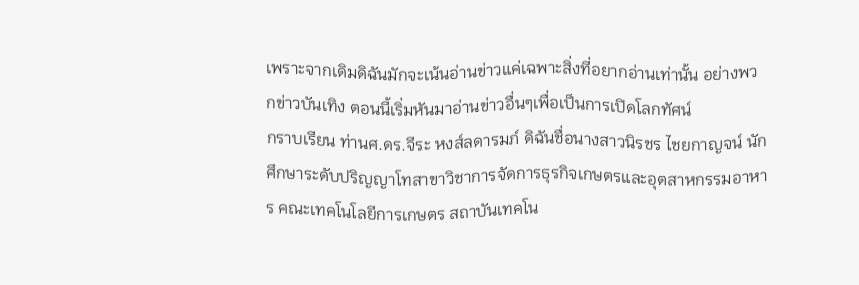เพราะจากเดิมดิฉันมักจะเน้นอ่านข่าวแค่เฉพาะสิ่งที่อยากอ่านเท่านั้น อย่างพวกข่าวบันเทิง ตอนนี้เริ่มหันมาอ่านข่าวอื่นๆเพื่อเป็นการเปิดโลกทัศน์
กราบเรียน ท่านศ.ดร.จีระ หงส์ลดารมภ์ ดิฉันชื่อนางสาวนิรชร ไชยกาญจน์ นักศึกษาระดับปริญญาโทสาขาวิชาการจัดการธุรกิจเกษตรและอุตสาหกรรมอาหาร คณะเทคโนโลยีการเกษตร สถาบันเทคโน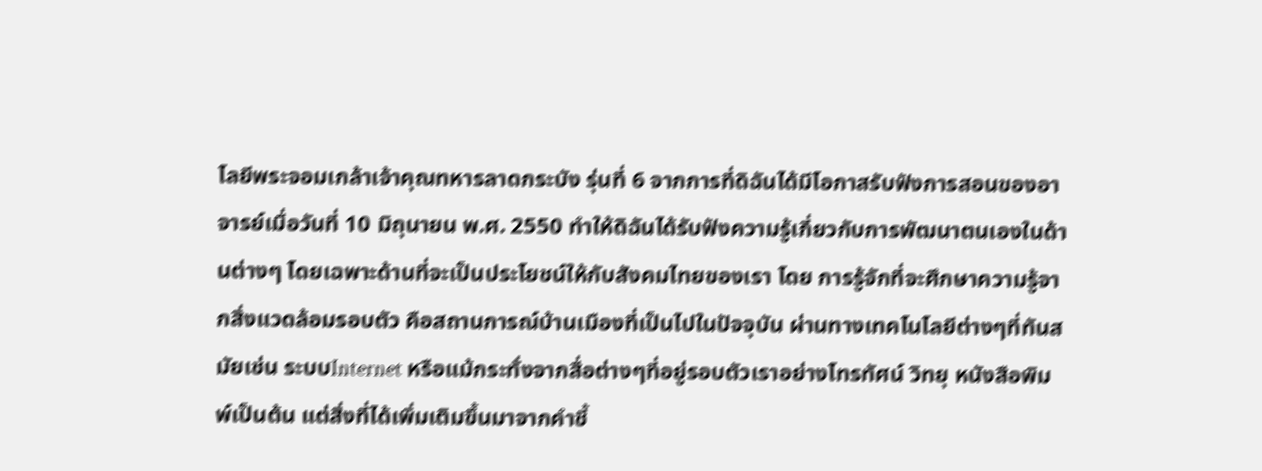โลยีพระจอมเกล้าเจ้าคุณทหารลาดกระบัง รุ่นที่ 6 จากการที่ดิฉันได้มีโอกาสรับฟังการสอนของอาจารย์เมื่อวันที่ 10 มิถุนายน พ.ศ. 2550 ทำให้ดิฉันได้รับฟังความรู้เกี่ยวกับการพัฒนาตนเองในด้านต่างๆ โดยเฉพาะด้านที่จะเป็นประโยชน์ให้กับสังคมไทยของเรา โดย การรู้จักที่จะศึกษาความรู้จากสิ่งแวดล้อมรอบตัว คือสถานการณ์บ้านเมืองที่เป็นไปในปัจจุบัน ผ่านทางเทคโนโลยีต่างๆที่ทันสมัยเช่น ระบบInternet หรือแม้กระทั่งจากสื่อต่างๆที่อยู่รอบตัวเราอย่างโทรทัศน์ วิทยุ หนังสือพิมพ์เป็นต้น แต่สิ่งที่ได้เพิ่มเติมขึ้นมาจากคำชี้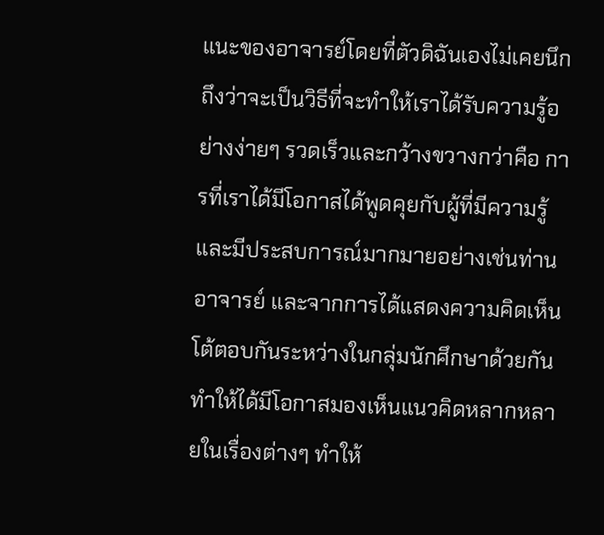แนะของอาจารย์โดยที่ตัวดิฉันเองไม่เคยนึกถึงว่าจะเป็นวิธีที่จะทำให้เราได้รับความรู้อย่างง่ายๆ รวดเร็วและกว้างขวางกว่าคือ การที่เราได้มีโอกาสได้พูดคุยกับผู้ที่มีความรู้และมีประสบการณ์มากมายอย่างเช่นท่านอาจารย์ และจากการได้แสดงความคิดเห็นโต้ตอบกันระหว่างในกลุ่มนักศึกษาด้วยกัน ทำให้ได้มีโอกาสมองเห็นแนวคิดหลากหลายในเรื่องต่างๆ ทำให้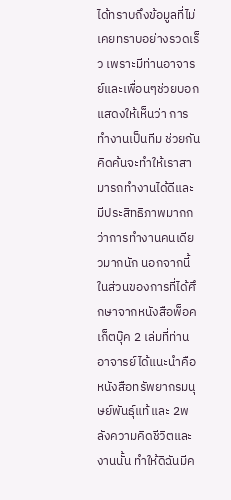ได้ทราบถึงข้อมูลที่ไม่เคยทราบอย่างรวดเร็ว เพราะมีท่านอาจารย์และเพื่อนๆช่วยบอก แสดงให้เห็นว่า การทำงานเป็นทีม ช่วยกันคิดค้นจะทำให้เราสามารถทำงานได้ดีและมีประสิทธิภาพมากกว่าการทำงานคนเดียวมากนัก นอกจากนี้ในส่วนของการที่ได้ศึกษาจากหนังสือพ็อคเก็ตบุ๊ค 2 เล่มที่ท่านอาจารย์ได้แนะนำคือหนังสือทรัพยากรมนุษย์พันธุ์แท้ และ 2พลังความคิดชีวิตและงานนั้น ทำให้ดิฉันมีค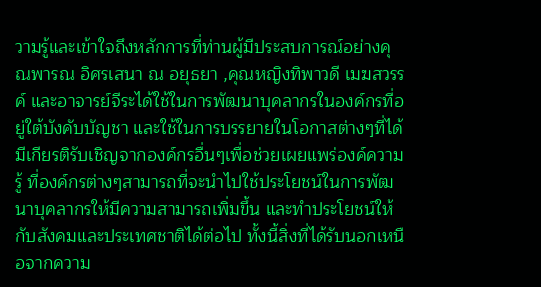วามรู้และเข้าใจถึงหลักการที่ท่านผู้มีประสบการณ์อย่างคุณพารณ อิศรเสนา ณ อยุธยา ,คุณหญิงทิพาวดี เมฆสวรรค์ และอาจารย์จีระได้ใช้ในการพัฒนาบุคลากรในองค์กรที่อยู่ใต้บังคับบัญชา และใช้ในการบรรยายในโอกาสต่างๆที่ได้มีเกียรติรับเชิญจากองค์กรอื่นๆเพื่อช่วยเผยแพร่องค์ความรู้ ที่องค์กรต่างๆสามารถที่จะนำไปใช้ประโยชน์ในการพัฒนาบุคลากรให้มีความสามารถเพิ่มขึ้น และทำประโยชน์ให้กับสังคมและประเทศชาติได้ต่อไป ทั้งนี้สิ่งที่ได้รับนอกเหนือจากความ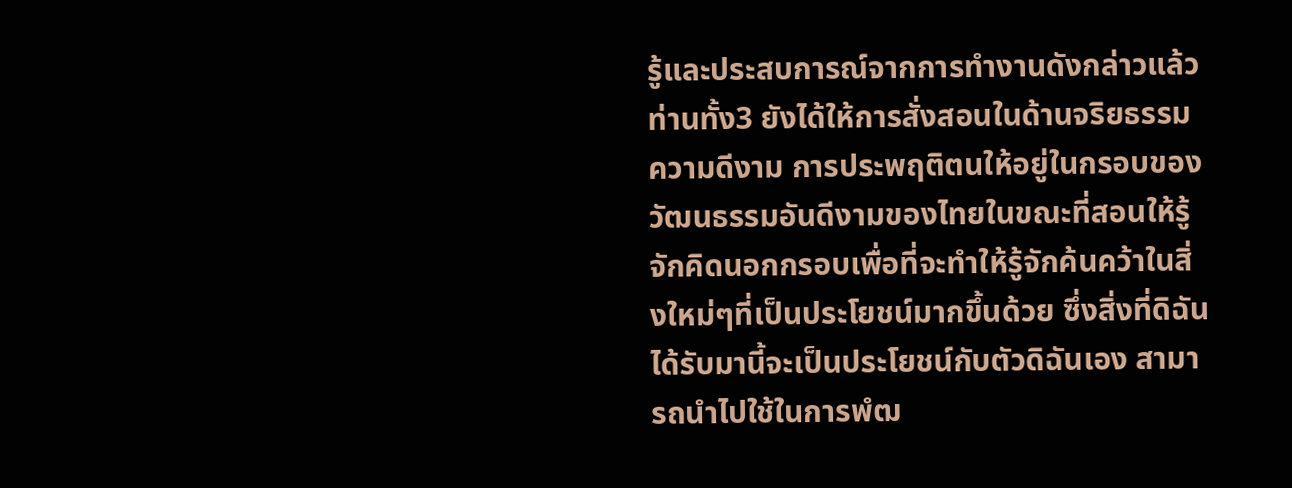รู้และประสบการณ์จากการทำงานดังกล่าวแล้ว ท่านทั้ง3 ยังได้ให้การสั่งสอนในด้านจริยธรรม ความดีงาม การประพฤติตนให้อยู่ในกรอบของวัฒนธรรมอันดีงามของไทยในขณะที่สอนให้รู้จักคิดนอกกรอบเพื่อที่จะทำให้รู้จักค้นคว้าในสิ่งใหม่ๆที่เป็นประโยชน์มากขึ้นด้วย ซึ่งสิ่งที่ดิฉันได้รับมานี้จะเป็นประโยชน์กับตัวดิฉันเอง สามารถนำไปใช้ในการพํฒ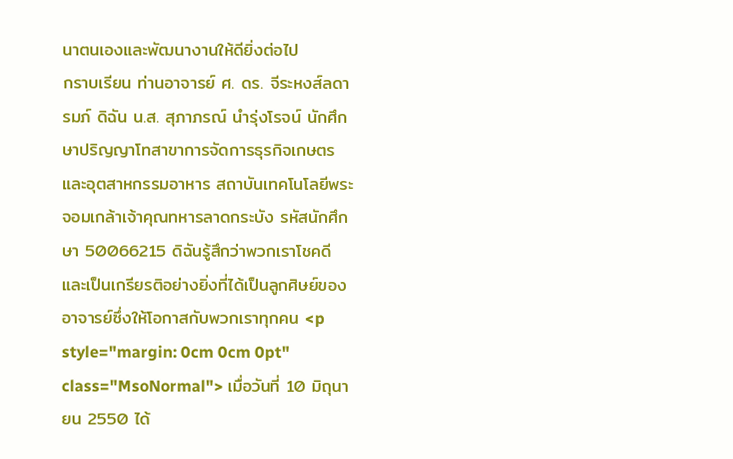นาตนเองและพัฒนางานให้ดียิ่งต่อไป
กราบเรียน ท่านอาจารย์ ศ. ดร. จีระหงส์ลดารมภ์ ดิฉัน น.ส. สุภาภรณ์ นำรุ่งโรจน์ นักศึกษาปริญญาโทสาขาการจัดการธุรกิจเกษตรและอุตสาหกรรมอาหาร สถาบันเทคโนโลยีพระจอมเกล้าเจ้าคุณทหารลาดกระบัง รหัสนักศึกษา 50066215 ดิฉันรู้สึกว่าพวกเราโชคดีและเป็นเกรียรติอย่างยิ่งที่ได้เป็นลูกศิษย์ของอาจารย์ซึ่งให้โอกาสกับพวกเราทุกคน <p style="margin: 0cm 0cm 0pt" class="MsoNormal"> เมื่อวันที่ 10 มิถุนายน 2550 ได้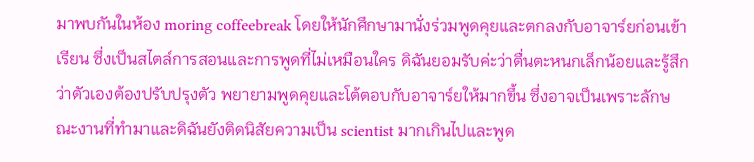มาพบกันในห้อง moring coffeebreak โดยให้นักศึกษามานั่งร่วมพูดคุยและตกลงกับอาจาร์ยก่อนเข้าเรียน ซึ่งเป็นสไตล์การสอนและการพูดที่ไม่เหมือนใคร ดิฉันยอมรับค่ะว่าตื่นตะหนกเล็กน้อยและรู้สึกว่าตัวเองต้องปรับปรุงตัว พยายามพูดคุยและโต้ตอบกับอาจาร์ยให้มากขึ้น ซึ่งอาจเป็นเพราะลักษณะงานที่ทำมาและดิฉันยังติดนิสัยความเป็น scientist มากเกินไปและพูด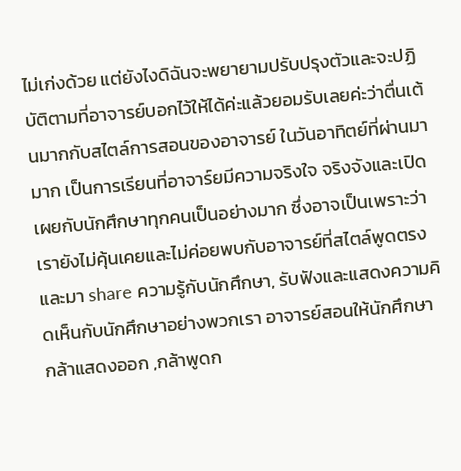ไม่เก่งด้วย แต่ยังไงดิฉันจะพยายามปรับปรุงตัวและจะปฏิบัติตามที่อาจารย์บอกไว้ให้ได้ค่ะแล้วยอมรับเลยค่ะว่าตื่นเต้นมากกับสไตล์การสอนของอาจารย์ ในวันอาทิตย์ที่ผ่านมามาก เป็นการเรียนที่อาจาร์ยมีความจริงใจ จริงจังและเปิดเผยกับนักศึกษาทุกคนเป็นอย่างมาก ซึ่งอาจเป็นเพราะว่าเรายังไม่คุ้นเคยและไม่ค่อยพบกับอาจารย์ที่สไตล์พูดตรงและมา share ความรู้กับนักศึกษา, รับฟังและแสดงความคิดเห็นกับนักศึกษาอย่างพวกเรา อาจารย์สอนให้นักศึกษากล้าแสดงออก ,กล้าพูดก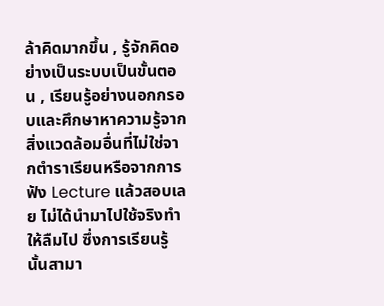ล้าคิดมากขึ้น , รู้จักคิดอย่างเป็นระบบเป็นขั้นตอน , เรียนรู้อย่างนอกกรอบและศึกษาหาความรู้จากสิ่งแวดล้อมอื่นที่ไม่ใช่จากตำราเรียนหรือจากการฟัง Lecture แล้วสอบเลย ไม่ได้นำมาไปใช้จริงทำให้ลืมไป ซึ่งการเรียนรู้นั้นสามา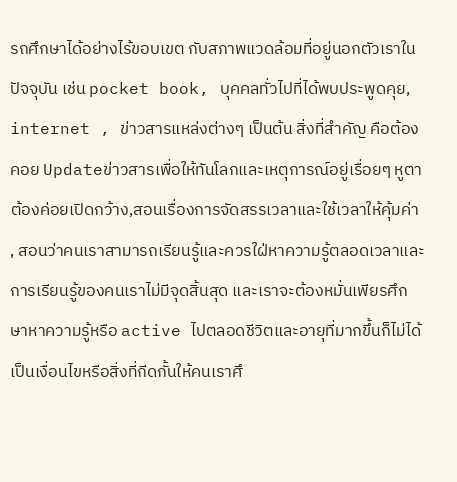รถศึกษาได้อย่างไร้ขอบเขต กับสภาพแวดล้อมที่อยู่นอกตัวเราในปัจจุบัน เช่น pocket book, บุคคลทั่วไปที่ได้พบประพูดคุย, internet , ข่าวสารแหล่งต่างๆ เป็นต้น สิ่งที่สำคัญ คือต้องคอย Updateข่าวสารเพื่อให้ทันโลกและเหตุการณ์อยู่เรื่อยๆ หูตาต้องค่อยเปิดกว้าง,สอนเรื่องการจัดสรรเวลาและใช้เวลาให้คุ้มค่า , สอนว่าคนเราสามารถเรียนรู้และควรใฝ่หาความรู้ตลอดเวลาและการเรียนรู้ของคนเราไม่มีจุดสิ้นสุด และเราจะต้องหมั่นเพียรศึกษาหาความรู้หรือ active ไปตลอดชีวิตและอายุที่มากขึ้นก็ไม่ได้เป็นเงื่อนไขหรือสิ่งที่กีดกั้นให้คนเราศึ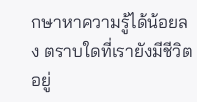กษาหาความรู้ได้น้อยลง ตราบใดที่เรายังมีชีวิตอยู่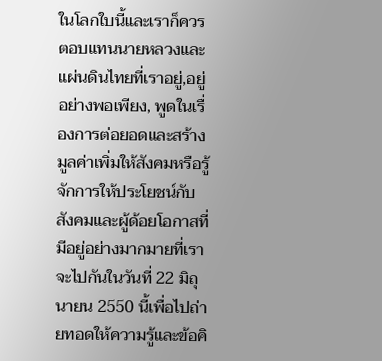ในโลกใบนี้และเราก็ควรตอบแทนนายหลวงและแผ่นดินไทยที่เราอยู่,อยู่อย่างพอเพียง, พูดในเรื่องการต่อยอดและสร้างมูลค่าเพิ่มให้สังคมหรือรู้จักการให้ประโยชน์กับสังคมและผู้ด้อยโอกาสที่มีอยู่อย่างมากมายที่เราจะไปกันในวันที่ 22 มิถุนายน 2550 นี้เพื่อไปถ่ายทอดให้ความรู้และข้อคิ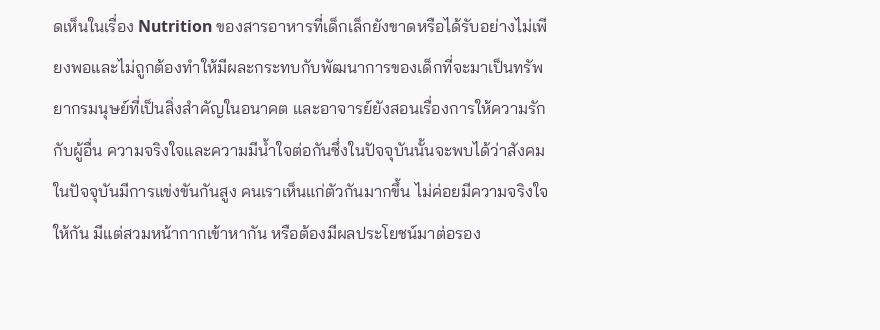ดเห็นในเรื่อง Nutrition ของสารอาหารที่เด็กเล็กยังขาดหรือได้รับอย่างไม่เพียงพอและไม่ถูกต้องทำให้มีผละกระทบกับพัฒนาการของเด็กที่จะมาเป็นทรัพยากรมนุษย์ที่เป็นสิ่งสำคัญในอนาคต และอาจารย์ยังสอนเรื่องการให้ความรักกับผู้อื่น ความจริงใจและความมีน้ำใจต่อกันซึ่งในปัจจุบันนั้นจะพบได้ว่าสังคมในปัจจุบันมีการแข่งขันกันสูง คนเราเห็นแก่ตัวกันมากขึ้น ไม่ค่อยมีความจริงใจให้กัน มีแต่สวมหน้ากากเข้าหากัน หรือต้องมีผลประโยชน์มาต่อรอง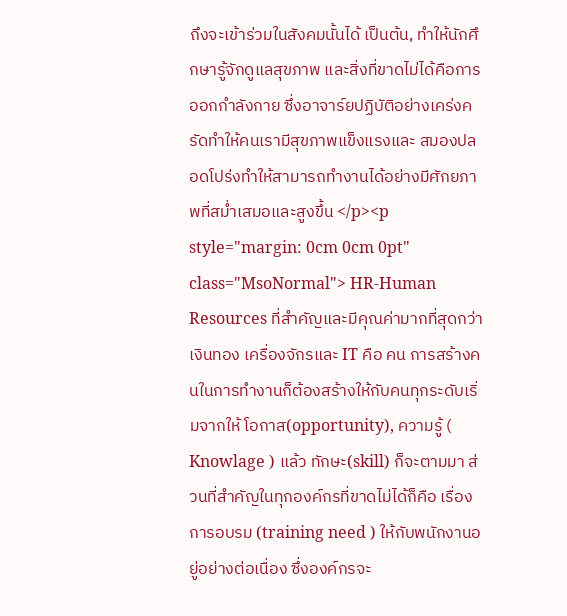ถึงจะเข้าร่วมในสังคมนั้นได้ เป็นต้น, ทำให้นักศึกษารู้จักดูแลสุขภาพ และสิ่งที่ขาดไม่ได้คือการออกกำลังกาย ซึ่งอาจาร์ยปฏิบัติอย่างเคร่งครัดทำให้คนเรามีสุขภาพแข็งแรงและ สมองปลอดโปร่งทำให้สามารถทำงานได้อย่างมีศักยภาพที่สม่ำเสมอและสูงขึ้น </p><p style="margin: 0cm 0cm 0pt" class="MsoNormal"> HR-Human Resources ที่สำคัญและมีคุณค่ามากที่สุดกว่า เงินทอง เครื่องจักรและ IT คือ คน การสร้างคนในการทำงานก็ต้องสร้างให้กับคนทุกระดับเริ่มจากให้ โอกาส(opportunity), ความรู้ ( Knowlage ) แล้ว ทักษะ(skill) ก็จะตามมา ส่วนที่สำคัญในทุกองค์กรที่ขาดไม่ได้ก็คือ เรื่อง การอบรม (training need ) ให้กับพนักงานอยู่อย่างต่อเนื่อง ซึ่งองค์กรจะ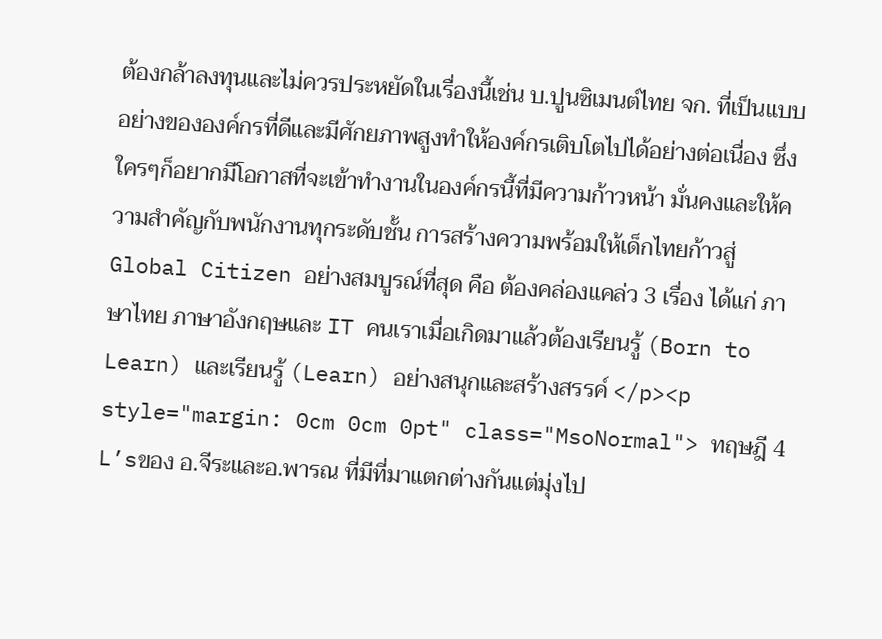ต้องกล้าลงทุนและไม่ควรประหยัดในเรื่องนี้เช่น บ.ปูนซิเมนต์ไทย จก. ที่เป็นแบบอย่างขององค์กรที่ดีและมีศักยภาพสูงทำให้องค์กรเติบโตไปได้อย่างต่อเนื่อง ซึ่งใครๆก็อยากมีโอกาสที่จะเข้าทำงานในองค์กรนี้ที่มีความก้าวหน้า มั่นคงและให้ความสำคัญกับพนักงานทุกระดับชั้น การสร้างความพร้อมให้เด็กไทยก้าวสู่ Global Citizen อย่างสมบูรณ์ที่สุด คือ ต้องคล่องแคล่ว 3 เรื่อง ได้แก่ ภาษาไทย ภาษาอังกฤษและ IT คนเราเมื่อเกิดมาแล้วต้องเรียนรู้ (Born to Learn) และเรียนรู้ (Learn) อย่างสนุกและสร้างสรรค์ </p><p style="margin: 0cm 0cm 0pt" class="MsoNormal"> ทฤษฎี 4 L’sของ อ.จีระและอ.พารณ ที่มีที่มาแตกต่างกันแต่มุ่งไป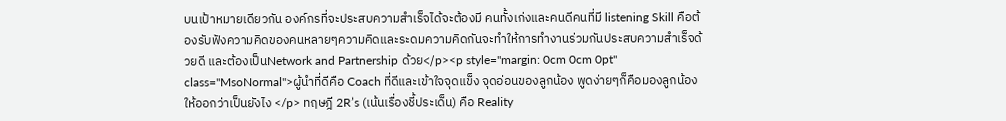บนเป้าหมายเดียวกัน องค์กรที่จะประสบความสำเร็จได้จะต้องมี คนทั้งเก่งและคนดีคนที่มี listening Skill คือต้องรับฟังความคิดของคนหลายๆความคิดและระดมความคิดกันจะทำให้การทำงานร่วมกันประสบความสำเร็จด้วยดี และต้องเป็นNetwork and Partnership ด้วย</p><p style="margin: 0cm 0cm 0pt" class="MsoNormal">ผู้นำที่ดีคือ Coach ที่ดีและเข้าใจจุดแข็ง จุดอ่อนของลูกน้อง พูดง่ายๆก็คือมองลูกน้องให้ออกว่าเป็นยังไง </p> ทฤษฎี 2R’s (เน้นเรื่องชี้ประเด็น) คือ Reality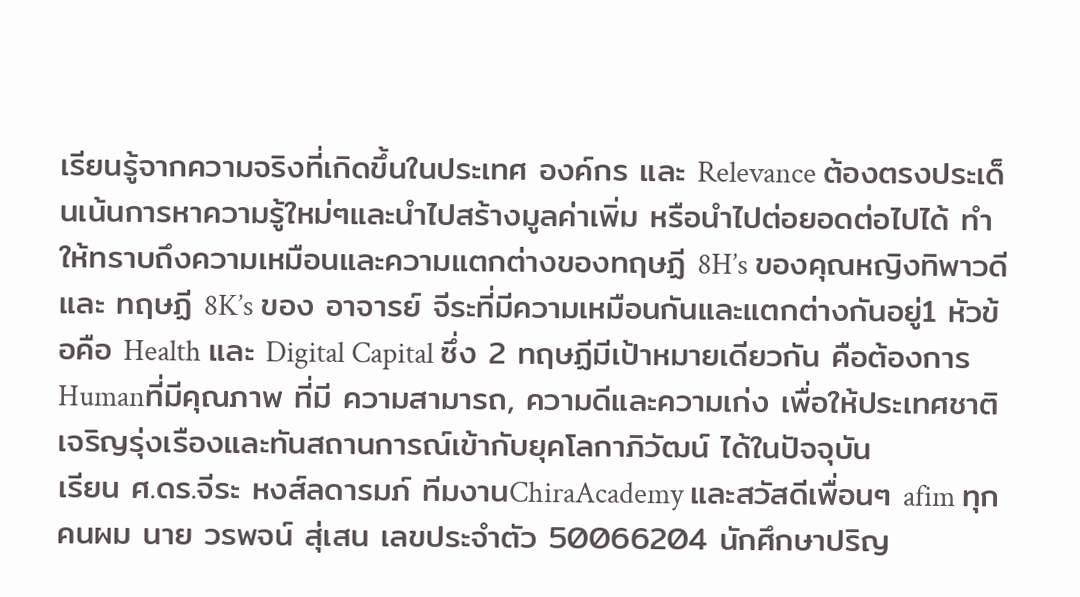เรียนรู้จากความจริงที่เกิดขึ้นในประเทศ องค์กร และ Relevance ต้องตรงประเด็นเน้นการหาความรู้ใหม่ๆและนำไปสร้างมูลค่าเพิ่ม หรือนำไปต่อยอดต่อไปได้ ทำให้ทราบถึงความเหมือนและความแตกต่างของทฤษฏี 8H’s ของคุณหญิงทิพาวดีและ ทฤษฏี 8K’s ของ อาจารย์ จีระที่มีความเหมือนกันและแตกต่างกันอยู่1 หัวข้อคือ Health และ Digital Capital ซึ่ง 2 ทฤษฏีมีเป้าหมายเดียวกัน คือต้องการ Humanที่มีคุณภาพ ที่มี ความสามารถ, ความดีและความเก่ง เพื่อให้ประเทศชาติเจริญรุ่งเรืองและทันสถานการณ์เข้ากับยุคโลกาภิวัฒน์ ได้ในปัจจุบัน
เรียน ศ.ดร.จีระ หงส์ลดารมภ์ ทีมงานChiraAcademy และสวัสดีเพื่อนๆ afim ทุกคนผม นาย วรพจน์ สุ่เสน เลขประจำตัว 50066204 นักศึกษาปริญ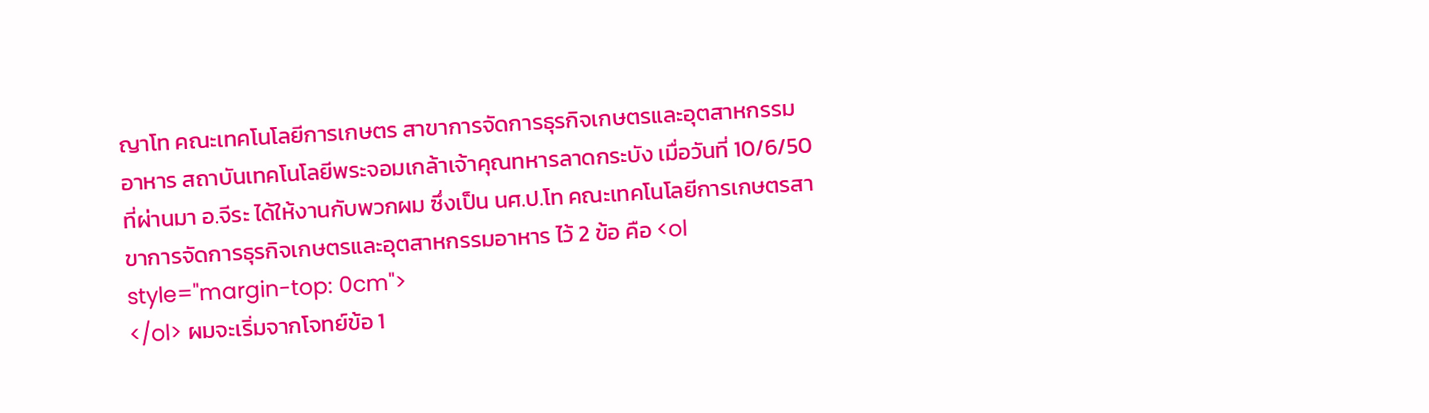ญาโท คณะเทคโนโลยีการเกษตร สาขาการจัดการธุรกิจเกษตรและอุตสาหกรรมอาหาร สถาบันเทคโนโลยีพระจอมเกล้าเจ้าคุณทหารลาดกระบัง เมื่อวันที่ 10/6/50 ที่ผ่านมา อ.จีระ ได้ให้งานกับพวกผม ซึ่งเป็น นศ.ป.โท คณะเทคโนโลยีการเกษตรสาขาการจัดการธุรกิจเกษตรและอุตสาหกรรมอาหาร ไว้ 2 ข้อ คือ <ol style="margin-top: 0cm">
</ol> ผมจะเริ่มจากโจทย์ข้อ 1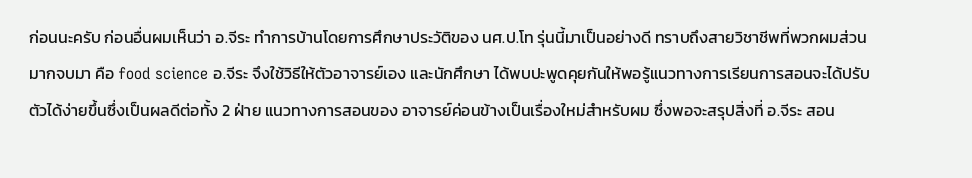ก่อนนะครับ ก่อนอื่นผมเห็นว่า อ.จีระ ทำการบ้านโดยการศึกษาประวัติของ นศ.ป.โท รุ่นนี้มาเป็นอย่างดี ทราบถึงสายวิชาชีพที่พวกผมส่วนมากจบมา คือ food science อ.จีระ จึงใช้วิธีให้ตัวอาจารย์เอง และนักศึกษา ได้พบปะพูดคุยกันให้พอรู้แนวทางการเรียนการสอนจะได้ปรับตัวได้ง่ายขึ้นซึ่งเป็นผลดีต่อทั้ง 2 ฝ่าย แนวทางการสอนของ อาจารย์ค่อนข้างเป็นเรื่องใหม่สำหรับผม ซึ่งพอจะสรุปสิ่งที่ อ.จีระ สอน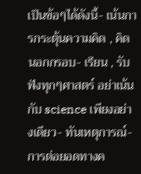เป็นข้อๆได้ดังนี้- เน้นการกระตุ้นความคิด , คิดนอกกรอบ- เรียน , รับฟังทุกๆศาสตร์ อย่าเน้นกับ science เพียงอย่างเดียว- ทันเหตุการณ์- การต่อยอดทางค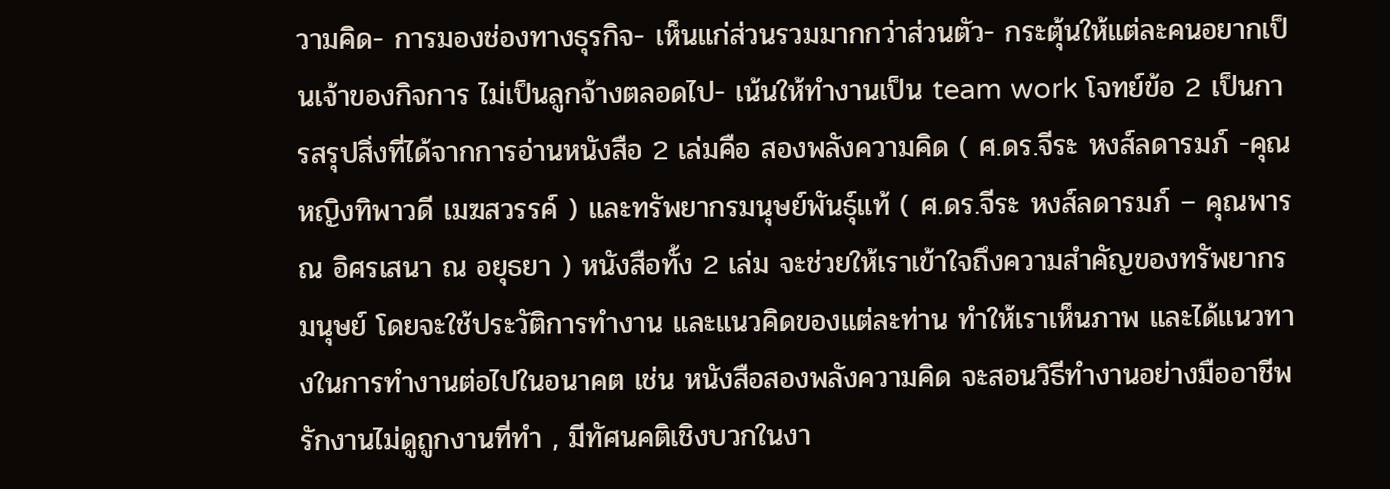วามคิด- การมองช่องทางธุรกิจ- เห็นแก่ส่วนรวมมากกว่าส่วนตัว- กระตุ้นให้แต่ละคนอยากเป็นเจ้าของกิจการ ไม่เป็นลูกจ้างตลอดไป- เน้นให้ทำงานเป็น team work โจทย์ข้อ 2 เป็นการสรุปสิ่งที่ได้จากการอ่านหนังสือ 2 เล่มคือ สองพลังความคิด ( ศ.ดร.จีระ หงส์ลดารมภ์ -คุณหญิงทิพาวดี เมฆสวรรค์ ) และทรัพยากรมนุษย์พันธุ์แท้ ( ศ.ดร.จีระ หงส์ลดารมภ์ – คุณพารณ อิศรเสนา ณ อยุธยา ) หนังสือทั้ง 2 เล่ม จะช่วยให้เราเข้าใจถึงความสำคัญของทรัพยากรมนุษย์ โดยจะใช้ประวัติการทำงาน และแนวคิดของแต่ละท่าน ทำให้เราเห็นภาพ และได้แนวทางในการทำงานต่อไปในอนาคต เช่น หนังสือสองพลังความคิด จะสอนวิธีทำงานอย่างมืออาชีพ รักงานไม่ดูถูกงานที่ทำ , มีทัศนคติเชิงบวกในงา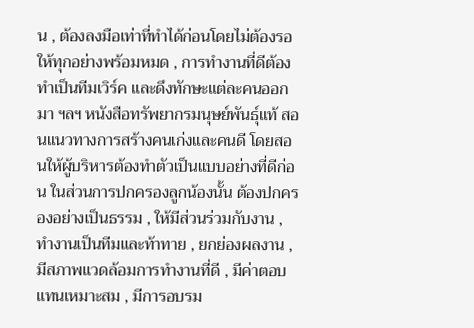น , ต้องลงมือเท่าที่ทำได้ก่อนโดยไม่ต้องรอให้ทุกอย่างพร้อมหมด , การทำงานที่ดีต้องทำเป็นทีมเวิร์ค และดึงทักษะแต่ละคนออกมา ฯลฯ หนังสือทรัพยากรมนุษย์พันธุ์แท้ สอนแนวทางการสร้างคนเก่งและคนดี โดยสอนให้ผู้บริหารต้องทำตัวเป็นแบบอย่างที่ดีก่อน ในส่วนการปกครองลูกน้องนั้น ต้องปกครองอย่างเป็นธรรม , ให้มีส่วนร่วมกับงาน , ทำงานเป็นทีมและท้าทาย , ยกย่องผลงาน , มีสภาพแวดล้อมการทำงานที่ดี , มีค่าตอบแทนเหมาะสม , มีการอบรม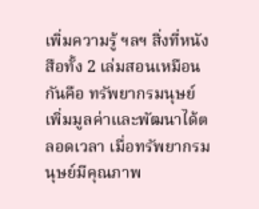เพิ่มความรู้ ฯลฯ สิ่งที่หนังสือทั้ง 2 เล่มสอนเหมือนกันคือ ทรัพยากรมนุษย์เพิ่มมูลค่าและพัฒนาได้ตลอดเวลา เมื่อทรัพยากรมนุษย์มีคุณภาพ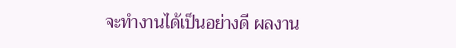จะทำงานได้เป็นอย่างดี ผลงาน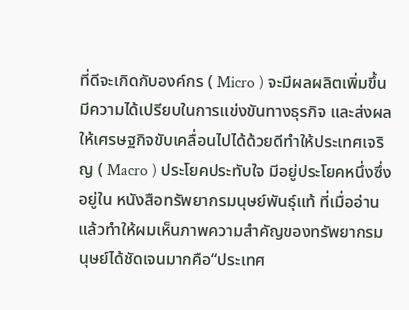ที่ดีจะเกิดกับองค์กร ( Micro ) จะมีผลผลิตเพิ่มขึ้น มีความได้เปรียบในการแข่งขันทางธุรกิจ และส่งผลให้เศรษฐกิจขับเคลื่อนไปได้ด้วยดีทำให้ประเทศเจริญ ( Macro ) ประโยคประทับใจ มีอยู่ประโยคหนึ่งซึ่งอยู่ใน หนังสือทรัพยากรมนุษย์พันธุ์แท้ ที่เมื่ออ่านแล้วทำให้ผมเห็นภาพความสำคัญของทรัพยากรมนุษย์ได้ชัดเจนมากคือ“ประเทศ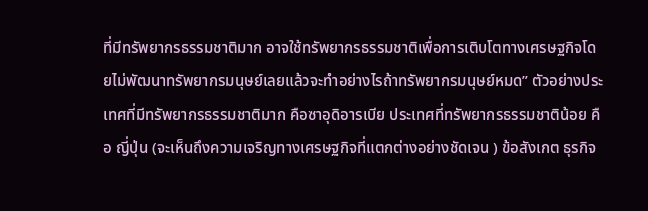ที่มีทรัพยากรธรรมชาติมาก อาจใช้ทรัพยากรธรรมชาติเพื่อการเติบโตทางเศรษฐกิจโดยไม่พัฒนาทรัพยากรมนุษย์เลยแล้วจะทำอย่างไรถ้าทรัพยากรมนุษย์หมด” ตัวอย่างประเทศที่มีทรัพยากรธรรมชาติมาก คือซาอุดิอารเบีย ประเทศที่ทรัพยากรธรรมชาติน้อย คือ ญี่ปุ่น (จะเห็นถึงความเจริญทางเศรษฐกิจที่แตกต่างอย่างชัดเจน ) ข้อสังเกต ธุรกิจ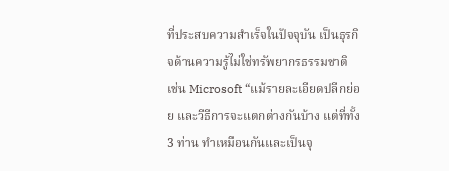ที่ประสบความสำเร็จในปัจจุบัน เป็นธุรกิจด้านความรู้ไม่ใช่ทรัพยากรธรรมชาติ เช่น Microsoft “แม้รายละเอียดปลีกย่อย และวีธีการจะแตกต่างกันบ้าง แต่ที่ทั้ง 3 ท่าน ทำเหมือนกันและเป็นจุ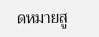ดหมายสู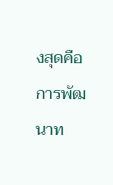งสุดคือการพัฒนาท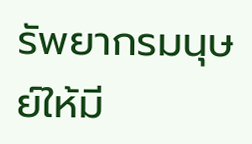รัพยากรมนุษย์ให้มี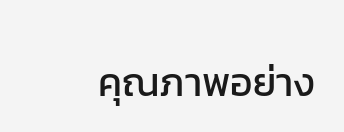คุณภาพอย่าง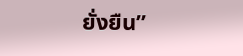ยั่งยืน”